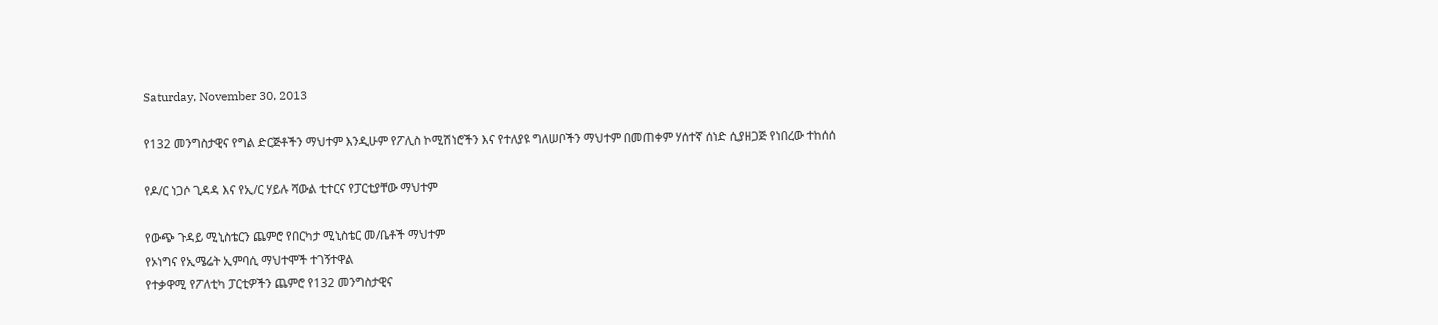Saturday, November 30, 2013

የ132 መንግስታዊና የግል ድርጅቶችን ማህተም እንዲሁም የፖሊስ ኮሚሽነሮችን እና የተለያዩ ግለሠቦችን ማህተም በመጠቀም ሃሰተኛ ሰነድ ሲያዘጋጅ የነበረው ተከሰሰ

የዶ/ር ነጋሶ ጊዳዳ እና የኢ/ር ሃይሉ ሻውል ቲተርና የፓርቲያቸው ማህተም

የውጭ ጉዳይ ሚኒስቴርን ጨምሮ የበርካታ ሚኒስቴር መ/ቤቶች ማህተም
የኦነግና የኢሜሬት ኢምባሲ ማህተሞች ተገኝተዋል
የተቃዋሚ የፖለቲካ ፓርቲዎችን ጨምሮ የ132 መንግስታዊና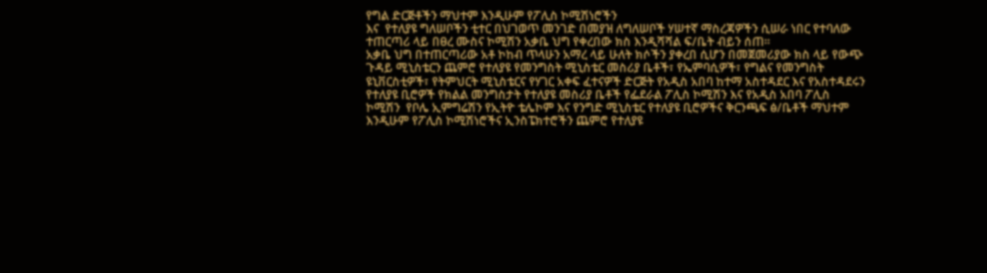የግል ድርጅቶችን ማህተም እንዲሁም የፖሊስ ኮሚሽነሮችን
እና  የተለያዩ ግለሠቦችን ቲተር በህገወጥ መንገድ በመያዝ ለግለሠቦች ሃሠተኛ ማስረጃዎችን ሲሠራ ነበር የተባለው
ተጠርጣሪ ላይ በፀረ ሙስና ኮሚሽን አቃቤ ህግ የቀረበው ክስ እንዲሻሻል ፍ/ቤት ብይን ሰጠ፡፡
አቃቤ ህግ በተጠርጣሪው አቶ ኮከብ ጥላሁን አማረ ላይ ሁለት ክሶችን ያቀረበ ሲሆን በመጀመሪያው ክስ ላይ የውጭ
ጉዳይ ሚኒስቴርን ጨምሮ የተለያዩ የመንግስት ሚኒስቴር መስሪያ ቤቶች፣ የኤምባሲዎች፣ የግልና የመንግስት
ዩኒቨርስቲዎች፣ የትምህርት ሚኒስቴርና የሃገር አቀፍ ፈተናዎች ድርጅት የአዲስ አበባ ከተማ አስተዳደር እና የአስተዳደሩን
የተለያዩ ቢሮዎች የክልል መንግስታት የተለያዩ መስሪያ ቤቶች የፌደራል ፖሊስ ኮሚሽን እና የአዲስ አበባ ፖሊስ
ኮሚሽን  የቦሌ ኢምግሬሽን የኢትዮ ቴሌኮም እና የንግድ ሚኒስቴር የተለያዩ ቢሮዎችና ቅርንጫፍ ፅ/ቤቶች ማህተም
እንዲሁም የፖሊስ ኮሚሽነሮችና ኢንስፔክተሮችን ጨምሮ የተለያዩ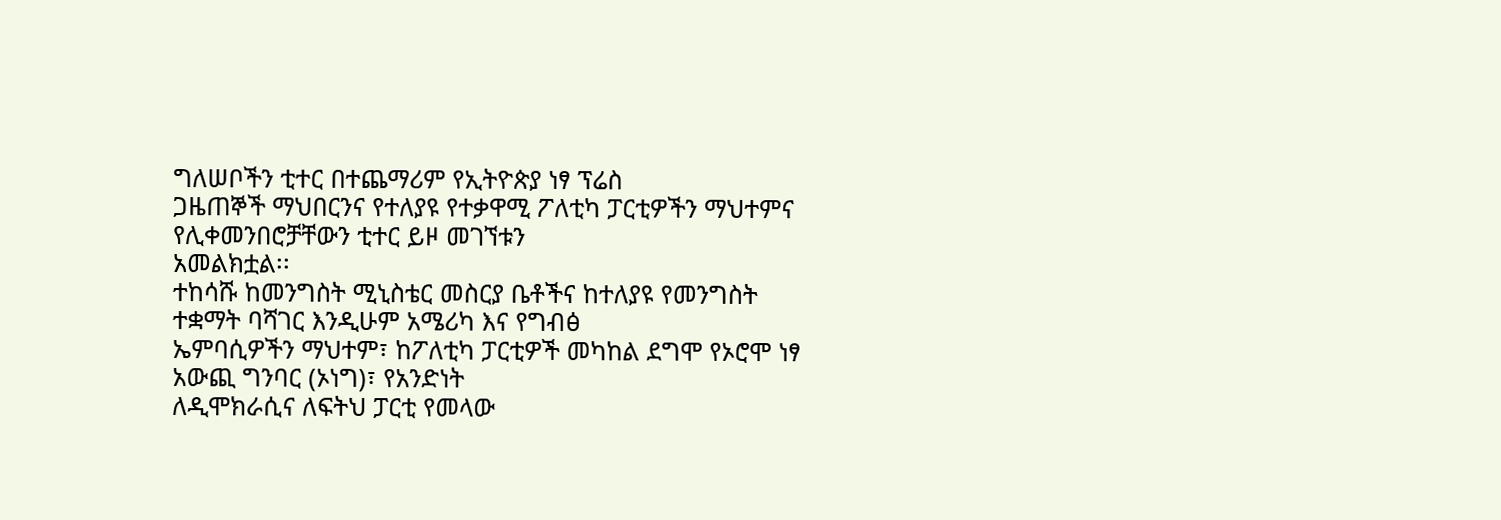ግለሠቦችን ቲተር በተጨማሪም የኢትዮጵያ ነፃ ፕሬስ
ጋዜጠኞች ማህበርንና የተለያዩ የተቃዋሚ ፖለቲካ ፓርቲዎችን ማህተምና የሊቀመንበሮቻቸውን ቲተር ይዞ መገኘቱን
አመልክቷል፡፡
ተከሳሹ ከመንግስት ሚኒስቴር መስርያ ቤቶችና ከተለያዩ የመንግስት ተቋማት ባሻገር እንዲሁም አሜሪካ እና የግብፅ
ኤምባሲዎችን ማህተም፣ ከፖለቲካ ፓርቲዎች መካከል ደግሞ የኦሮሞ ነፃ አውጪ ግንባር (ኦነግ)፣ የአንድነት
ለዲሞክራሲና ለፍትህ ፓርቲ የመላው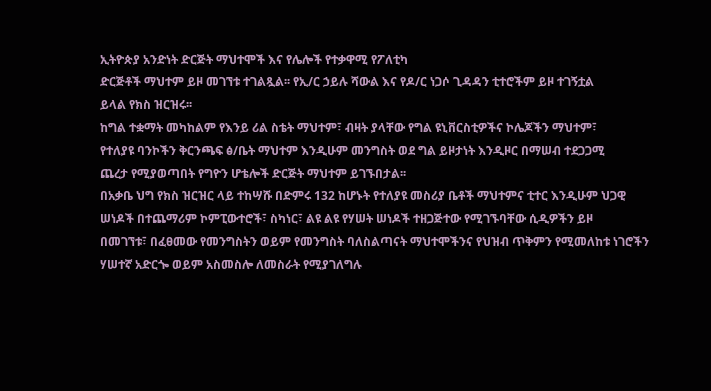ኢትዮጵያ አንድነት ድርጅት ማህተሞች እና የሌሎች የተቃዋሚ የፖለቲካ
ድርጅቶች ማህተም ይዞ መገኘቱ ተገልጿል፡፡ የኢ/ር ኃይሉ ሻውል እና የዶ/ር ነጋሶ ጊዳዳን ቲተሮችም ይዞ ተገኝቷል
ይላል የክስ ዝርዝሩ፡፡
ከግል ተቋማት መካከልም የእንይ ሪል ስቴት ማህተም፣ ብዛት ያላቸው የግል ዩኒቨርስቲዎችና ኮሌጆችን ማህተም፣
የተለያዩ ባንኮችን ቅርንጫፍ ፅ/ቤት ማህተም እንዲሁም መንግስት ወደ ግል ይዞታነት እንዲዞር በማሠብ ተደጋጋሚ
ጨረታ የሚያወጣበት የግዮን ሆቴሎች ድርጅት ማህተም ይገኙበታል፡፡
በአቃቤ ህግ የክስ ዝርዝር ላይ ተከሣሹ በድምሩ 132 ከሆኑት የተለያዩ መስሪያ ቤቶች ማህተምና ቲተር እንዲሁም ህጋዊ
ሠነዶች በተጨማሪም ኮምፒውተሮች፣ ስካነር፣ ልዩ ልዩ የሃሠት ሠነዶች ተዘጋጅተው የሚገኙባቸው ሲዲዎችን ይዞ
በመገኘቱ፣ በፈፀመው የመንግስትን ወይም የመንግስት ባለስልጣናት ማህተሞችንና የህዝብ ጥቅምን የሚመለከቱ ነገሮችን
ሃሠተኛ አድርጐ ወይም አስመስሎ ለመስራት የሚያገለግሉ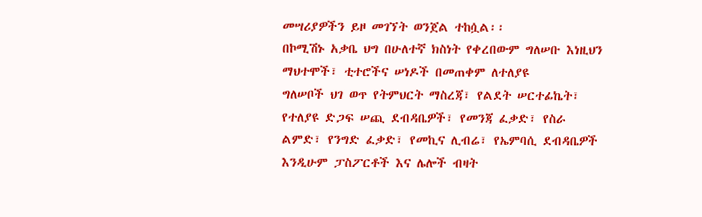መሣሪያዎችን ይዞ መገኘት ወንጀል ተከሷል፡፡
በኮሚሽኑ አቃቤ ህግ በሁለተኛ ክስነት የቀረበውም ግለሠቡ እነዚህን ማህተሞች፣ ቲተሮችና ሠነዶች በመጠቀም ለተለያዩ
ግለሠቦች ህገ ወጥ የትምህርት ማስረጃ፣ የልደት ሠርተፊኬት፣ የተለያዩ ድጋፍ ሠጪ ደብዳቤዎች፣ የመንጃ ፈቃድ፣ የስራ
ልምድ፣ የንግድ ፈቃድ፣ የመኪና ሊብሬ፣ የኤምባሲ ደብዳቤዎች እንዲሁም ፓስፖርቶች እና ሌሎች ብዛት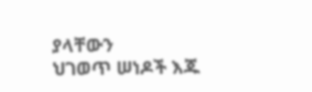ያላቸውን
ህገወጥ ሠነዶች እጁ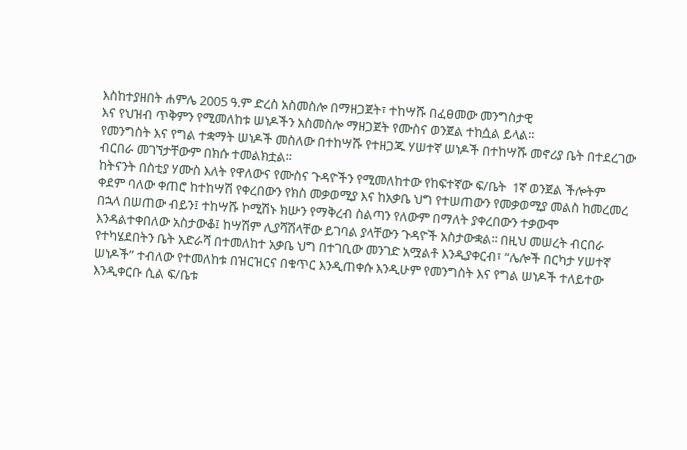እስከተያዘበት ሐምሌ 2005 ዓ.ም ድረስ አስመስሎ በማዘጋጀት፣ ተከሣሹ በፈፀመው መንግስታዊ
እና የህዝብ ጥቅምን የሚመለከቱ ሠነዶችን አስመስሎ ማዘጋጀት የሙስና ወንጀል ተከሷል ይላል፡፡
የመንግስት እና የግል ተቋማት ሠነዶች መስለው በተከሣሹ የተዘጋጁ ሃሠተኛ ሠነዶች በተከሣሹ መኖሪያ ቤት በተደረገው
ብርበራ መገኘታቸውም በክሱ ተመልክቷል፡፡
ከትናንት በስቲያ ሃሙስ እለት የዋለውና የሙስና ጉዳዮችን የሚመለከተው የከፍተኛው ፍ/ቤት  1ኛ ወንጀል ችሎትም
ቀደም ባለው ቀጠሮ ከተከሣሽ የቀረበውን የክስ መቃወሚያ እና ከአቃቤ ህግ የተሠጠውን የመቃወሚያ መልስ ከመረመረ
በኋላ በሠጠው ብይን፤ ተከሣሹ ኮሚሽኑ ክሡን የማቅረብ ስልጣን የለውም በማለት ያቀረበውን ተቃውሞ
እንዳልተቀበለው አስታውቆ፤ ከሣሽም ሊያሻሽላቸው ይገባል ያላቸውን ጉዳዮች አስታውቋል፡፡ በዚህ መሠረት ብርበራ
የተካሄደበትን ቤት አድራሻ በተመለከተ አቃቤ ህግ በተገቢው መንገድ አሟልቶ እንዲያቀርብ፣ “ሌሎች በርካታ ሃሠተኛ
ሠነዶች” ተብለው የተመለከቱ በዝርዝርና በቁጥር እንዲጠቀሱ እንዲሁም የመንግስት እና የግል ሠነዶች ተለይተው
እንዲቀርቡ ሲል ፍ/ቤቱ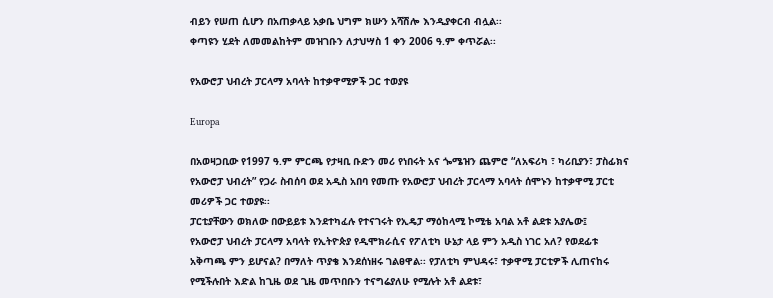ብይን የሠጠ ሲሆን በአጠቃላይ አቃቤ ህግም ክሡን አሻሽሎ እንዲያቀርብ ብሏል፡፡
ቀጣዩን ሂደት ለመመልከትም መዝገቡን ለታህሣስ 1 ቀን 2006 ዓ.ም ቀጥሯል፡፡

የአውሮፓ ህብረት ፓርላማ አባላት ከተቃዋሚዎች ጋር ተወያዩ

Europa

በአወዛጋቢው የ1997 ዓ.ም ምርጫ የታዛቢ ቡድን መሪ የነበሩት አና ጐሜዝን ጨምሮ “ለአፍሪካ ፣ ካሪቢያን፣ ፓስፊክና
የአውሮፓ ህብረት” የጋራ ስብሰባ ወደ አዲስ አበባ የመጡ የአውሮፓ ህብረት ፓርላማ አባላት ሰሞኑን ከተቃዋሚ ፓርቲ
መሪዎች ጋር ተወያዩ፡፡
ፓርቲያቸውን ወክለው በውይይቱ እንደተካፈሉ የተናገሩት የኢዴፓ ማዕከላሚ ኮሚቴ አባል አቶ ልደቱ አያሌው፤
የአውሮፓ ህብረት ፓርላማ አባላት የኢትዮጵያ የዲሞክራሲና የፖለቲካ ሁኔታ ላይ ምን አዲስ ነገር አለ? የወደፊቱ
አቅጣጫ ምን ይሆናል? በማለት ጥያቄ እንደሰነዘሩ ገልፀዋል፡፡ የፓለቲካ ምህዳሩ፣ ተቃዋሚ ፓርቲዎች ሊጠናከሩ
የሚችሉበት እድል ከጊዜ ወደ ጊዜ መጥበቡን ተናግሬያለሁ የሚሉት አቶ ልደቱ፣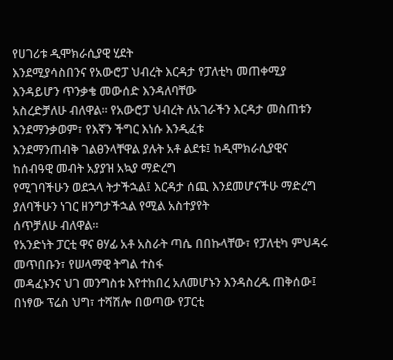የሀገሪቱ ዲሞክራሲያዊ ሂደት
እንደሚያሳስበንና የአውሮፓ ህብረት እርዳታ የፓለቲካ መጠቀሚያ እንዳይሆን ጥንቃቄ መውሰድ እንዳለባቸው
አስረድቻለሁ ብለዋል፡፡ የአውሮፓ ህብረት ለአገራችን እርዳታ መስጠቱን እንደማንቃወም፣ የእኛን ችግር እነሱ እንዲፈቱ
እንደማንጠብቅ ገልፀንላቸዋል ያሉት አቶ ልደቱ፤ ከዲሞክራሲያዊና ከሰብዓዊ መብት አያያዝ አኳያ ማድረግ
የሚገባችሁን ወደኋላ ትታችኋል፤ እርዳታ ሰጪ እንደመሆናችሁ ማድረግ ያለባችሁን ነገር ዘንግታችኋል የሚል አስተያየት
ሰጥቻለሁ ብለዋል፡፡
የአንድነት ፓርቲ ዋና ፀሃፊ አቶ አስራት ጣሴ በበኩላቸው፣ የፓለቲካ ምህዳሩ መጥበቡን፣ የሠላማዊ ትግል ተስፋ
መዳፈኑንና ህገ መንግስቱ እየተከበረ አለመሆኑን እንዳስረዱ ጠቅሰው፤ በነፃው ፕሬስ ህግ፣ ተሻሽሎ በወጣው የፓርቲ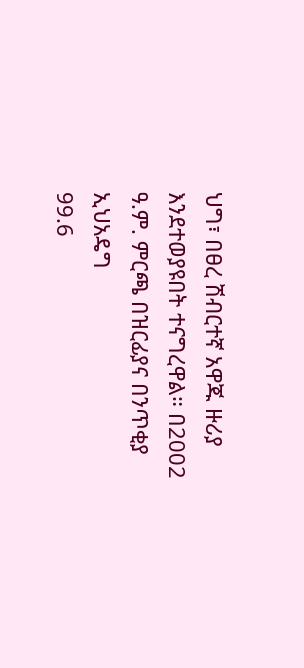ህግ፣ በፀረ ሽብርተኛ አዋጁ ዙሪያ እንደተወያዩበት ተናግረዋል። በ2002 ዓ.ም. ምርጫ በዝርፊያና በንጥቂያ ኢህአዴግ
99.6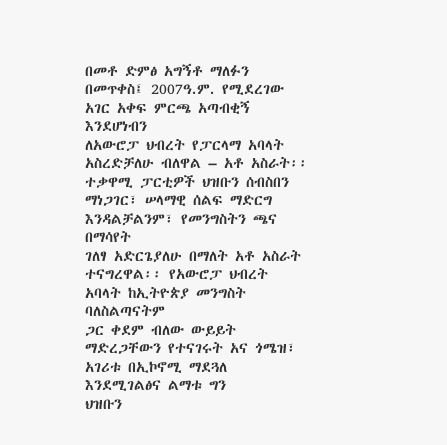በመቶ ድምፅ አግኝቶ ማለፉን በመጥቀስ፤ 2007ዓ.ም. የሚደረገው አገር አቀፍ ምርጫ አጣብቂኝ እንደሆነብን
ለአውሮፓ ህብረት የፓርላማ አባላት አስረድቻለሁ ብለዋል – አቶ አስራት፡፡
ተቃዋሚ ፓርቲዎች ህዝቡን ሰብስበን ማነጋገር፣ ሠላማዊ ሰልፍ ማድርግ እንዳልቻልንም፣ የመንግስትን ጫና በማሳየት
ገለፃ አድርጌያለሁ በማለት አቶ አስራት ተናግረዋል፡፡ የአውሮፓ ህብረት አባላት ከኢትዮጵያ መንግስት ባለስልጣናትም
ጋር ቀደም ብለው ውይይት ማድረጋቸውን የተናገሩት አና ጎሜዝ፣ አገሪቱ በኢኮኖሚ ማደጓለ እንደሚገልፅና ልማቱ ግን
ህዝቡን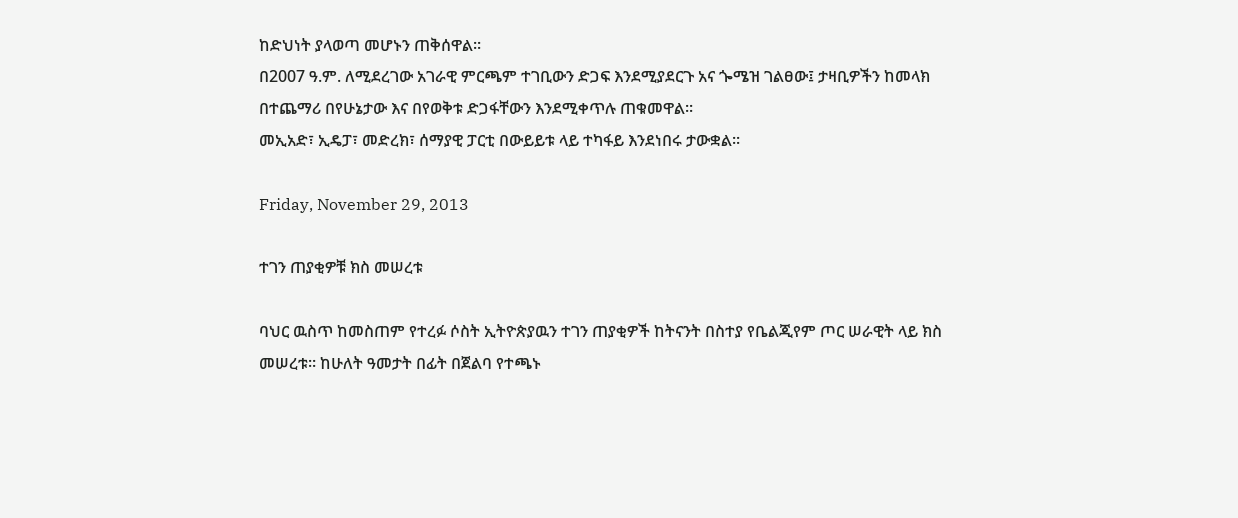ከድህነት ያላወጣ መሆኑን ጠቅሰዋል፡፡
በ2007 ዓ.ም. ለሚደረገው አገራዊ ምርጫም ተገቢውን ድጋፍ እንደሚያደርጉ አና ጐሜዝ ገልፀው፤ ታዛቢዎችን ከመላክ
በተጨማሪ በየሁኔታው እና በየወቅቱ ድጋፋቸውን እንደሚቀጥሉ ጠቁመዋል፡፡
መኢአድ፣ ኢዴፓ፣ መድረክ፣ ሰማያዊ ፓርቲ በውይይቱ ላይ ተካፋይ እንደነበሩ ታውቋል፡፡

Friday, November 29, 2013

ተገን ጠያቂዎቹ ክስ መሠረቱ

ባህር ዉስጥ ከመስጠም የተረፉ ሶስት ኢትዮጵያዉን ተገን ጠያቂዎች ከትናንት በስተያ የቤልጂየም ጦር ሠራዊት ላይ ክስ መሠረቱ። ከሁለት ዓመታት በፊት በጀልባ የተጫኑ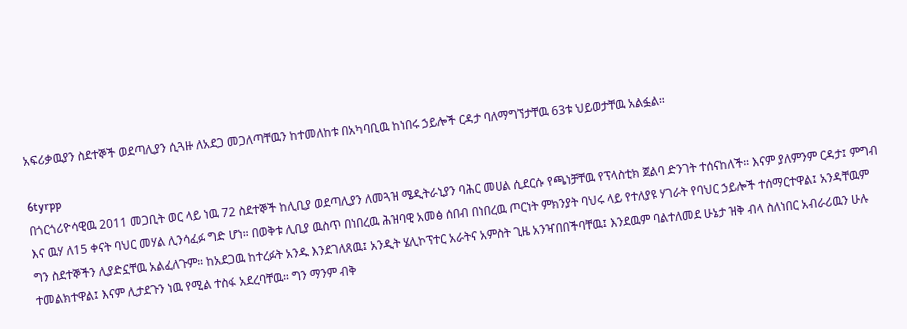አፍሪቃዉያን ስደተኞች ወደጣሊያን ሲጓዙ ለአደጋ መጋለጣቸዉን ከተመለከቱ በአካባቢዉ ከነበሩ ኃይሎች ርዳታ ባለማግኘታቸዉ 63ቱ ህይወታቸዉ አልፏል።

6tyrpp
በጎርጎሪዮሳዊዉ 2011 መጋቢት ወር ላይ ነዉ 72 ስደተኞች ከሊቢያ ወደጣሊያን ለመጓዝ ሜዲትራኒያን ባሕር መሀል ሲደርሱ የጫነቻቸዉ የፕላስቲክ ጀልባ ድንገት ተሰናከለች። እናም ያለምንም ርዳታ፤ ምግብ እና ዉሃ ለ15 ቀናት ባህር መሃል ሊንሳፈፉ ግድ ሆነ። በወቅቱ ሊቢያ ዉስጥ በነበረዉ ሕዝባዊ አመፅ ሰበብ በነበረዉ ጦርነት ምክንያት ባህሩ ላይ የተለያዩ ሃገራት የባህር ኃይሎች ተሰማርተዋል፤ አንዳቸዉም ግን ስደተኞችን ሊያድኗቸዉ አልፈለጉም። ከአደጋዉ ከተረፉት አንዱ እንደገለጸዉ፤ አንዲት ሄሊኮፕተር አራትና አምስት ጊዜ አንዣበበችባቸዉ፤ እንደዉም ባልተለመደ ሁኔታ ዝቅ ብላ ስለነበር አብራሪዉን ሁሉ ተመልክተዋል፤ እናም ሊታደጉን ነዉ የሚል ተስፋ አደረባቸዉ። ግን ማንም ብቅ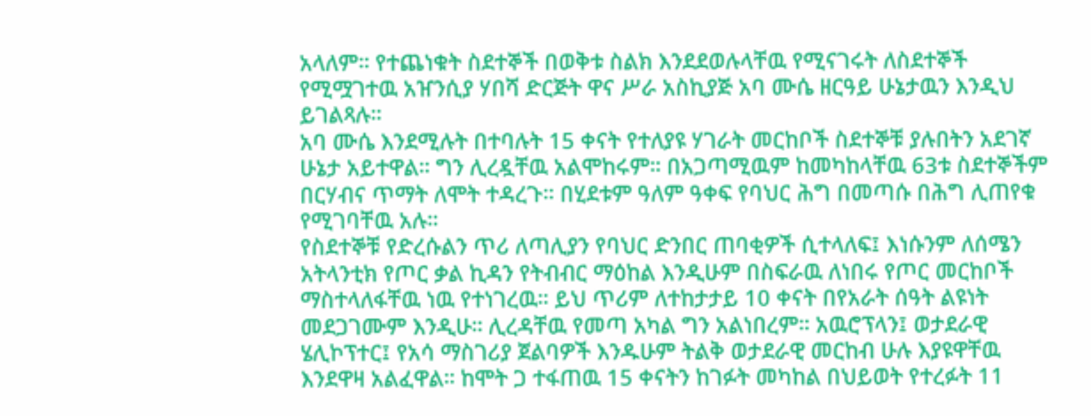አላለም። የተጨነቁት ስደተኞች በወቅቱ ስልክ እንደደወሉላቸዉ የሚናገሩት ለስደተኞች የሚሟገተዉ አዠንሲያ ሃበሻ ድርጅት ዋና ሥራ አስኪያጅ አባ ሙሴ ዘርዓይ ሁኔታዉን እንዲህ ይገልጻሉ።
አባ ሙሴ እንደሚሉት በተባሉት 15 ቀናት የተለያዩ ሃገራት መርከቦች ስደተኞቹ ያሉበትን አደገኛ ሁኔታ አይተዋል። ግን ሊረዷቸዉ አልሞከሩም። በአጋጣሚዉም ከመካከላቸዉ 63ቱ ስደተኞችም በርሃብና ጥማት ለሞት ተዳረጉ። በሂደቱም ዓለም ዓቀፍ የባህር ሕግ በመጣሱ በሕግ ሊጠየቁ የሚገባቸዉ አሉ።
የስደተኞቹ የድረሱልን ጥሪ ለጣሊያን የባህር ድንበር ጠባቂዎች ሲተላለፍ፤ እነሱንም ለሰሜን አትላንቲክ የጦር ቃል ኪዳን የትብብር ማዕከል እንዲሁም በስፍራዉ ለነበሩ የጦር መርከቦች ማስተላለፋቸዉ ነዉ የተነገረዉ። ይህ ጥሪም ለተከታታይ 10 ቀናት በየአራት ሰዓት ልዩነት መደጋገሙም እንዲሁ። ሊረዳቸዉ የመጣ አካል ግን አልነበረም። አዉሮፕላን፤ ወታደራዊ ሄሊኮፕተር፤ የአሳ ማስገሪያ ጀልባዎች እንዱሁም ትልቅ ወታደራዊ መርከብ ሁሉ እያዩዋቸዉ እንደዋዛ አልፈዋል። ከሞት ጋ ተፋጠዉ 15 ቀናትን ከገፉት መካከል በህይወት የተረፉት 11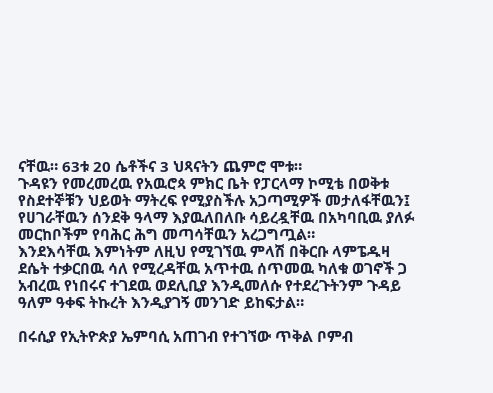ናቸዉ። 63ቱ 20 ሴቶችና 3 ህጻናትን ጨምሮ ሞቱ።
ጉዳዩን የመረመረዉ የአዉሮጳ ምክር ቤት የፓርላማ ኮሚቴ በወቅቱ የስደተኞቹን ህይወት ማትረፍ የሚያስችሉ አጋጣሚዎች መታለፋቸዉን፤ የሀገራቸዉን ሰንደቅ ዓላማ እያዉለበለቡ ሳይረዷቸዉ በአካባቢዉ ያለፉ መርከቦችም የባሕር ሕግ መጣሳቸዉን አረጋግጧል።
እንደእሳቸዉ እምነትም ለዚህ የሚገኘዉ ምላሽ በቅርቡ ላምፔዱዛ ደሴት ተቃርበዉ ሳለ የሚረዳቸዉ አጥተዉ ሰጥመዉ ካለቁ ወገኖች ጋ አብረዉ የነበሩና ተገደዉ ወደሊቢያ እንዲመለሱ የተደረጉትንም ጉዳይ ዓለም ዓቀፍ ትኩረት እንዲያገኝ መንገድ ይከፍታል።

በሩሲያ የኢትዮጵያ ኤምባሲ አጠገብ የተገኘው ጥቅል ቦምብ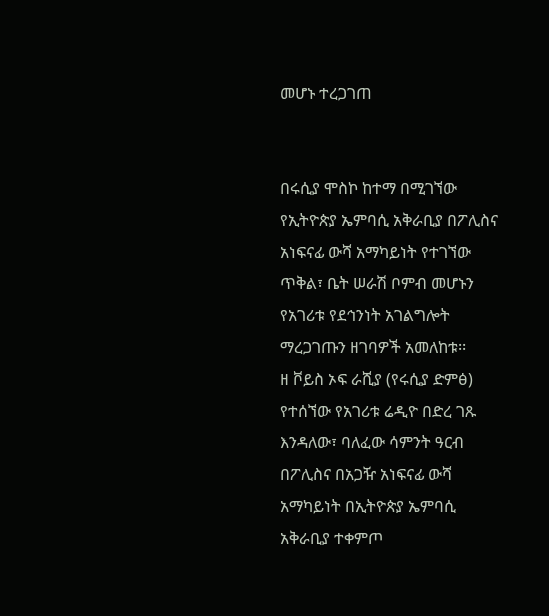መሆኑ ተረጋገጠ


በሩሲያ ሞስኮ ከተማ በሚገኘው የኢትዮጵያ ኤምባሲ አቅራቢያ በፖሊስና አነፍናፊ ውሻ አማካይነት የተገኘው ጥቅል፣ ቤት ሠራሽ ቦምብ መሆኑን የአገሪቱ የደኅንነት አገልግሎት ማረጋገጡን ዘገባዎች አመለከቱ፡፡
ዘ ቮይስ ኦፍ ራሺያ (የሩሲያ ድምፅ) የተሰኘው የአገሪቱ ሬዲዮ በድረ ገጹ እንዳለው፣ ባለፈው ሳምንት ዓርብ በፖሊስና በአጋዥ አነፍናፊ ውሻ አማካይነት በኢትዮጵያ ኤምባሲ አቅራቢያ ተቀምጦ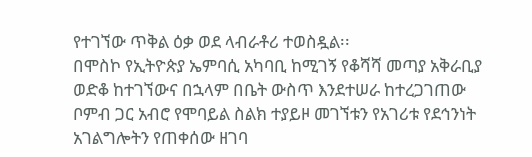የተገኘው ጥቅል ዕቃ ወደ ላብራቶሪ ተወስዷል፡፡
በሞስኮ የኢትዮጵያ ኤምባሲ አካባቢ ከሚገኝ የቆሻሻ መጣያ አቅራቢያ ወድቆ ከተገኘውና በኋላም በቤት ውስጥ እንደተሠራ ከተረጋገጠው ቦምብ ጋር አብሮ የሞባይል ስልክ ተያይዞ መገኘቱን የአገሪቱ የደኅንነት አገልግሎትን የጠቀሰው ዘገባ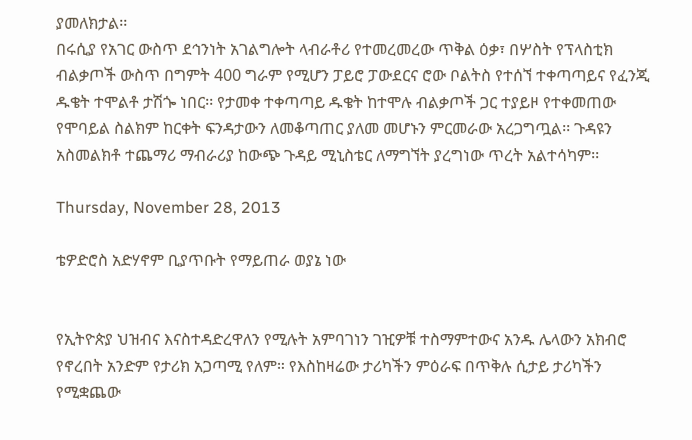ያመለክታል፡፡
በሩሲያ የአገር ውስጥ ደኅንነት አገልግሎት ላብራቶሪ የተመረመረው ጥቅል ዕቃ፣ በሦስት የፕላስቲክ ብልቃጦች ውስጥ በግምት 400 ግራም የሚሆን ፓይሮ ፓውደርና ሮው ቦልትስ የተሰኘ ተቀጣጣይና የፈንጂ ዱቄት ተሞልቶ ታሽጐ ነበር፡፡ የታመቀ ተቀጣጣይ ዱቄት ከተሞሉ ብልቃጦች ጋር ተያይዞ የተቀመጠው የሞባይል ስልክም ከርቀት ፍንዳታውን ለመቆጣጠር ያለመ መሆኑን ምርመራው አረጋግጧል፡፡ ጉዳዩን አስመልክቶ ተጨማሪ ማብራሪያ ከውጭ ጉዳይ ሚኒስቴር ለማግኘት ያረግነው ጥረት አልተሳካም፡፡

Thursday, November 28, 2013

ቴዎድሮስ አድሃኖም ቢያጥቡት የማይጠራ ወያኔ ነው


የኢትዮጵያ ህዝብና እናስተዳድረዋለን የሚሉት አምባገነን ገዢዎቹ ተስማምተውና አንዱ ሌላውን አክብሮ የኖረበት አንድም የታሪክ አጋጣሚ የለም። የእስከዛሬው ታሪካችን ምዕራፍ በጥቅሉ ሲታይ ታሪካችን የሚቋጨው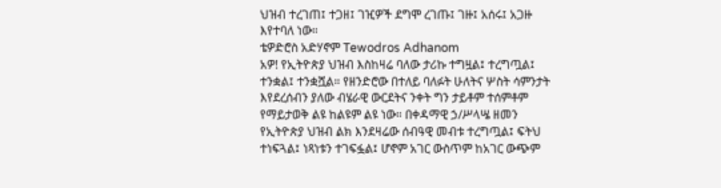ህዝብ ተረገጠ፤ ተጋዘ፤ ገዢዎች ደግሞ ረገጡ፤ ገዙ፤ አሰሩ፤ አጋዙ እየተባለ ነው።
ቴዎድሮስ አድሃኖም Tewodros Adhanom
አዎ! የኢትዮጵያ ህዝብ እስከዛሬ ባለው ታሪኩ ተግዟል፤ ተረግጧል፤ ተንቋል፤ ተንቋሿል። የዘንድሮው በተለይ ባለፉት ሁለትና ሦስት ሳምንታት እየደረሰብን ያለው ብሄራዊ ውርደትና ንቀት ግን ታይቶም ተሰምቶም የማይታወቅ ልዩ ከልዩም ልዩ ነው። በቀዳማዊ ኃ/ሥላሤ ዘመን የኢትዮጵያ ህዝብ ልክ እንደዛሬው ሰብዓዊ መብቱ ተረግጧል፤ ፍትህ ተነፍጓል፤ ነጻነቱን ተገፍፏል፤ ሆኖም አገር ውስጥም ከአገር ውጭም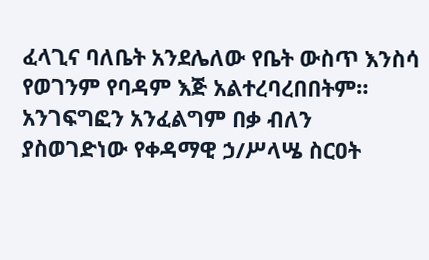ፈላጊና ባለቤት አንደሌለው የቤት ውስጥ እንስሳ የወገንም የባዳም እጅ አልተረባረበበትም። አንገፍግፎን አንፈልግም በቃ ብለን ያስወገድነው የቀዳማዊ ኃ/ሥላሤ ስርዐት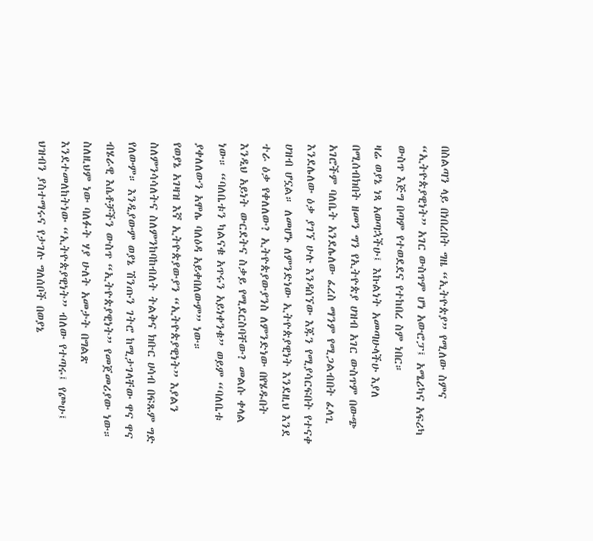በስልጣን ላይ በነበረበት ግዜ “ኢትዮጵያ” የሚለው ስምና “ኢትዮጵያዊነት” አገር ውስጥም ሆነ አውሮፓ፤ አሜሪካና አፍሪካ ውስጥ እጅግ በጣም የተወደደና የተከበረ ስም ነበር።
ዛሬ ወያኔ ነጻ አወጣኋችሁ፤ እኩልነት አመጣሁላችሁ እያለ በሚሰብክበት ዘመን ግን የኢትዮጵያ ሀዝብ አገር ውስጥም በውጭ አገሮችም ባለቤት አንደሌለው ፈረስ ማንም የሚጋልብበት ፈላጊ እንደሌለው ዕቃ ያገኘ ሁሉ እንዳሰኘው እጁን የሚያሳርፍበት የተናቀ ሀዝብ ሆኗል። ለመሆኑ ለምንድነው ኢትዮጵያዊነት እንደዚህ እንደ ተራ ዕቃ የቀለለው? ኢትዮጵያውያንስ ለምንድነው በየሄዱበት እንዲህ አይነት ውርደትና ስቃይ የሚደርስባቸው? መልሱ ቀላል ነው። “ባለቤቱን ካልናቁ አጥሩን አይነቀንቁ” ወይም “ባለቤቱ ያቀለለውን አሞሌ ባለዕዳ አይቀበለውም” ነው።
የወያኔ አገዛዝ እኛ ኢትዮጵያውያን “ኢትዮጵያዊነት” እያልን ስለምንሳሳለትና ስለምንከባከብለት ትልቅና ክቡር ሀሳብ በፍጹም ግድ የለውም። እንዲያውም ወያኔ ሽንጡን ገትሮ ከሚታገላቸው ዋና ዋና ብሄራዊ እሴቶቻችን ውስጥ “ኢትዮጵያዊነት” የመጀመሪያው ነው። ስለዚህም ነው ባለፉት ሃያ ሁለት አመታት በግልጽ እንደተመለከትነው “ኢትዮጵያዊነት” ብለው የተጣሩ፤ የጮሁ፤ ህዝብን ያስተማሩና የታገሉ ግለሰቦች በወያኔ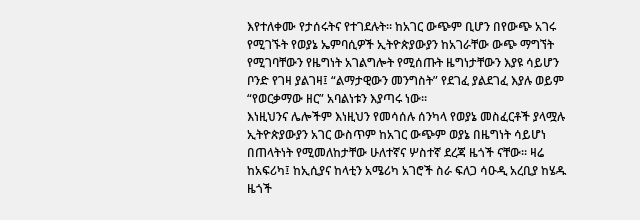እየተለቀሙ የታሰሩትና የተገደሉት። ከአገር ውጭም ቢሆን በየውጭ አገሩ የሚገኙት የወያኔ ኤምባሲዎች ኢትዮጵያውያን ከአገራቸው ውጭ ማግኘት የሚገባቸውን የዜግነት አገልግሎት የሚሰጡት ዜግነታቸውን እያዩ ሳይሆን ቦንድ የገዛ ያልገዛ፤ “ልማታዊውን መንግስት” የደገፈ ያልደገፈ እያሉ ወይም “የወርቃማው ዘር” አባልነቱን እያጣሩ ነው።
እነዚህንና ሌሎችም እነዚህን የመሳሰሉ ሰንካላ የወያኔ መስፈርቶች ያላሟሉ ኢትዮጵያውያን አገር ውስጥም ከአገር ውጭም ወያኔ በዜግነት ሳይሆነ በጠላትነት የሚመለከታቸው ሁለተኛና ሦስተኛ ደረጃ ዜጎች ናቸው። ዛሬ ከአፍሪካ፤ ከኢሲያና ከላቲን አሜሪካ አገሮች ስራ ፍለጋ ሳዑዲ አረቢያ ከሄዱ ዜጎች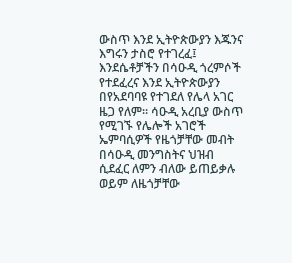ውስጥ እንደ ኢትዮጵውያን እጁንና እግሩን ታስሮ የተገረፈ፤ እንደሴቶቻችን በሳዑዲ ጎረምሶች የተደፈረና እንደ ኢትዮጵውያን በየአደባባዩ የተገደለ የሌላ አገር ዜጋ የለም። ሳዑዲ አረቢያ ውስጥ የሚገኙ የሌሎች አገሮች ኤምባሲዎች የዜጎቻቸው መብት በሳዑዲ መንግስትና ህዝብ ሲደፈር ለምን ብለው ይጠይቃሉ ወይም ለዜጎቻቸው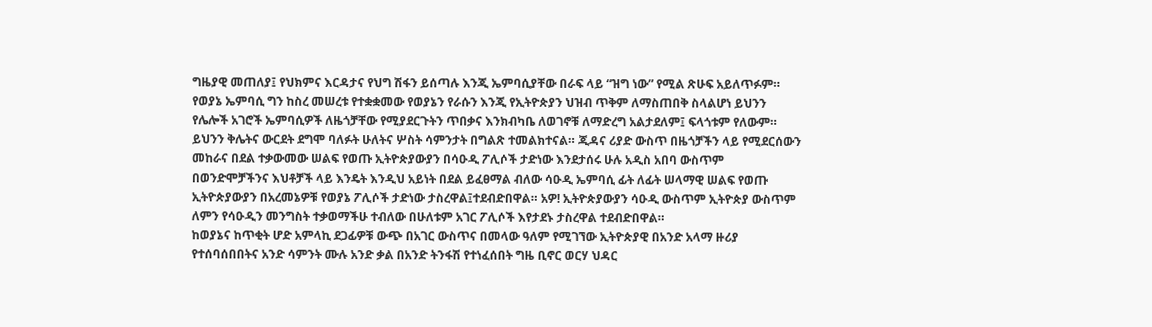ግዜያዊ መጠለያ፤ የህክምና እርዳታና የህግ ሽፋን ይሰጣሉ እንጂ ኤምባሲያቸው በራፍ ላይ “ዝግ ነው” የሚል ጽሁፍ አይለጥፉም።
የወያኔ ኤምባሲ ግን ከስረ መሠረቱ የተቋቋመው የወያኔን የራሱን እንጂ የኢትዮጵያን ህዝብ ጥቅም ለማስጠበቅ ስላልሆነ ይህንን የሌሎች አገሮች ኤምባሲዎች ለዜጎቻቸው የሚያደርጉትን ጥበቃና እንክብካቤ ለወገኖቹ ለማድረግ አልታደለም፤ ፍላጎቱም የለውም። ይህንን ቅሌትና ውርደት ደግሞ ባለፉት ሁለትና ሦስት ሳምንታት በግልጽ ተመልክተናል። ጂዳና ሪያድ ውስጥ በዜጎቻችን ላይ የሚደርሰውን መከራና በደል ተቃውመው ሠልፍ የወጡ ኢትዮጵያውያን በሳዑዲ ፖሊሶች ታድነው እንደታሰሩ ሁሉ አዲስ አበባ ውስጥም በወንድሞቻችንና እህቶቻች ላይ እንዴት እንዲህ አይነት በደል ይፈፀማል ብለው ሳዑዲ ኤምባሲ ፊት ለፊት ሠላማዊ ሠልፍ የወጡ ኢትዮጵያውያን በአረመኔዎቹ የወያኔ ፖሊሶች ታድነው ታስረዋል፤ተደብድበዋል። አዎ! ኢትዮጵያውያን ሳዑዲ ውስጥም ኢትዮጵያ ውስጥም ለምን የሳዑዲን መንግስት ተቃወማችሁ ተብለው በሁለቱም አገር ፖሊሶች እየታደኑ ታስረዋል ተደብድበዋል።
ከወያኔና ከጥቂት ሆድ አምላኪ ደጋፊዎቹ ውጭ በአገር ውስጥና በመላው ዓለም የሚገኘው ኢትዮጵያዊ በአንድ አላማ ዙሪያ የተሰባሰበበትና አንድ ሳምንት ሙሉ አንድ ቃል በአንድ ትንፋሽ የተነፈሰበት ግዜ ቢኖር ወርሃ ህዳር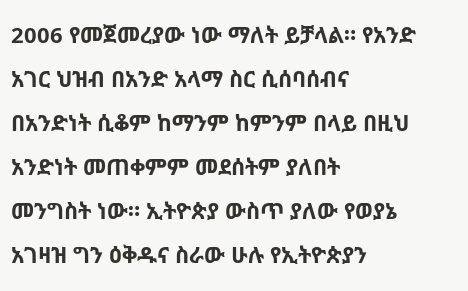2006 የመጀመረያው ነው ማለት ይቻላል። የአንድ አገር ህዝብ በአንድ አላማ ስር ሲሰባሰብና በአንድነት ሲቆም ከማንም ከምንም በላይ በዚህ አንድነት መጠቀምም መደሰትም ያለበት መንግስት ነው። ኢትዮጵያ ውስጥ ያለው የወያኔ አገዛዝ ግን ዕቅዱና ስራው ሁሉ የኢትዮጵያን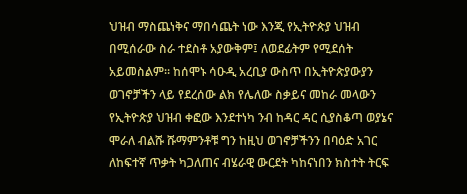ህዝብ ማስጨነቅና ማበሳጨት ነው እንጂ የኢትዮጵያ ህዝብ በሚሰራው ስራ ተደስቶ አያውቅም፤ ለወደፊትም የሚደሰት አይመስልም። ከሰሞኑ ሳዑዲ አረቢያ ውስጥ በኢትዮጵያውያን ወገኖቻችን ላይ የደረሰው ልክ የሌለው ስቃይና መከራ መላውን የኢትዮጵያ ህዝብ ቀፎው እንደተነካ ንብ ከዳር ዳር ሲያስቆጣ ወያኔና ሞራለ ብልሹ ሹማምንቶቹ ግን ከዚህ ወገኖቻችንን በባዕድ አገር ለከፍተኛ ጥቃት ካጋለጠና ብሄራዊ ውርደት ካከናነበን ክስተት ትርፍ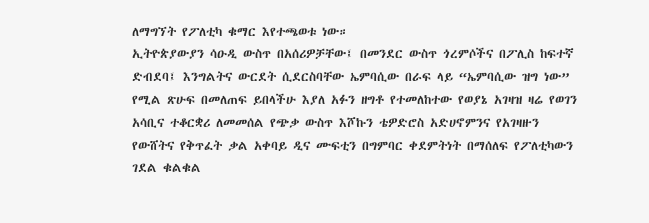ለማግኘት የፖለቲካ ቁማር እየተጫወቱ ነው።
ኢትዮጵያውያን ሳዑዲ ውስጥ በአሰሪዎቻቸው፤ በመንደር ውስጥ ጎረምሶችና በፖሊስ ከፍተኛ ድብደባ፤ እንግልትና ውርደት ሲደርስባቸው ኤምባሲው በራፍ ላይ “ኤምባሲው ዝግ ነው” የሚል ጽሁፍ በመለጠፍ ይበላችሁ እያለ አፉን ዘግቶ የተመለከተው የወያኔ አገዛዝ ዛሬ የወገን አሳቢና ተቆርቋሪ ለመመሰል የጭቃ ውስጥ እሾኩን ቴዎድሮስ አድሀኖምንና የአገዛዙን የውሸትና የቅጥፈት ቃል አቀባይ ዲና ሙፍቲን በግምባር ቀደምትነት በማሰለፍ የፖለቲካውን ገደል ቁልቁል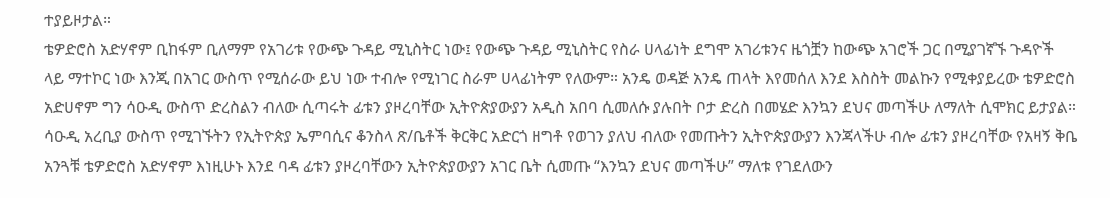ተያይዞታል።
ቴዎድሮስ አድሃኖም ቢከፋም ቢለማም የአገሪቱ የውጭ ጉዳይ ሚኒስትር ነው፤ የውጭ ጉዳይ ሚኒስትር የስራ ሀላፊነት ደግሞ አገሪቱንና ዜጎቿን ከውጭ አገሮች ጋር በሚያገኛኙ ጉዳዮች ላይ ማተኮር ነው እንጂ በአገር ውስጥ የሚሰራው ይህ ነው ተብሎ የሚነገር ስራም ሀላፊነትም የለውም። አንዴ ወዳጅ አንዴ ጠላት እየመሰለ እንደ እስስት መልኩን የሚቀያይረው ቴዎድሮስ አድሀኖም ግን ሳዑዲ ውስጥ ድረስልን ብለው ሲጣሩት ፊቱን ያዞረባቸው ኢትዮጵያውያን አዲስ አበባ ሲመለሱ ያሉበት ቦታ ድረስ በመሄድ እንኳን ደህና መጣችሁ ለማለት ሲሞክር ይታያል። ሳዑዲ አረቢያ ውስጥ የሚገኙትን የኢትዮጵያ ኤምባሲና ቆንስላ ጽ/ቤቶች ቅርቅር አድርጎ ዘግቶ የወገን ያለህ ብለው የመጡትን ኢትዮጵያውያን እንጃላችሁ ብሎ ፊቱን ያዞረባቸው የአዛኝ ቅቤ አንጓቹ ቴዎድሮስ አድሃኖም እነዚሁኑ እንደ ባዳ ፊቱን ያዞረባቸውን ኢትዮጵያውያን አገር ቤት ሲመጡ “እንኳን ደህና መጣችሁ” ማለቱ የገደለውን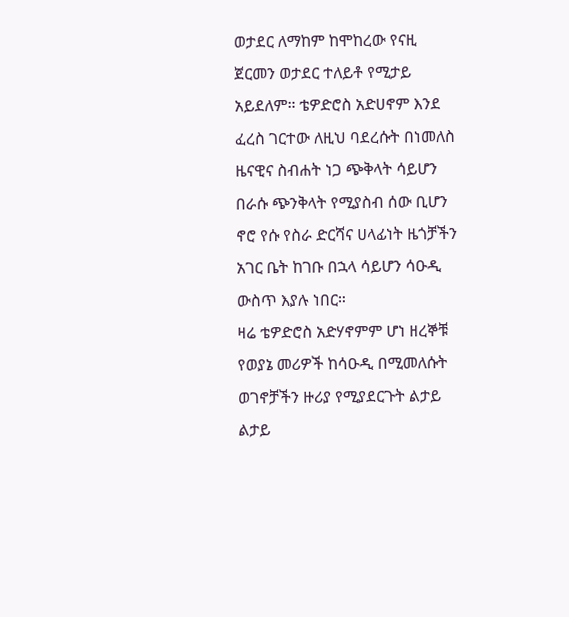ወታደር ለማከም ከሞከረው የናዚ ጀርመን ወታደር ተለይቶ የሚታይ አይደለም። ቴዎድሮስ አድሀኖም እንደ ፈረስ ገርተው ለዚህ ባደረሱት በነመለስ ዜናዊና ስብሐት ነጋ ጭቅላት ሳይሆን በራሱ ጭንቅላት የሚያስብ ሰው ቢሆን ኖሮ የሱ የስራ ድርሻና ሀላፊነት ዜጎቻችን አገር ቤት ከገቡ በኋላ ሳይሆን ሳዑዲ ውስጥ እያሉ ነበር።
ዛሬ ቴዎድሮስ አድሃኖምም ሆነ ዘረኞቹ የወያኔ መሪዎች ከሳዑዲ በሚመለሱት ወገኖቻችን ዙሪያ የሚያደርጉት ልታይ ልታይ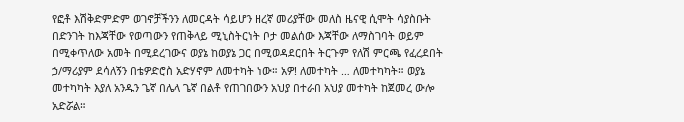የፎቶ እሽቅድምድም ወገኖቻችንን ለመርዳት ሳይሆን ዘረኛ መሪያቸው መለስ ዜናዊ ሲሞት ሳያስቡት በድንገት ከእጃቸው የወጣውን የጠቅላይ ሚኒስትርነት ቦታ መልሰው እጃቸው ለማስገባት ወይም በሚቀጥለው አመት በሚደረገውና ወያኔ ከወያኔ ጋር በሚወዳደርበት ትርጉም የለሽ ምርጫ የፈረደበት ኃ/ማሪያም ደሳለኝን በቴዎድሮስ አድሃኖም ለመተካት ነው። አዎ! ለመተካት … ለመተካካት። ወያኔ መተካካት እያለ አንዱን ጌኛ በሌላ ጌኛ በልቶ የጠገበውን አህያ በተራበ አህያ መተካት ከጀመረ ውሎ አድሯል።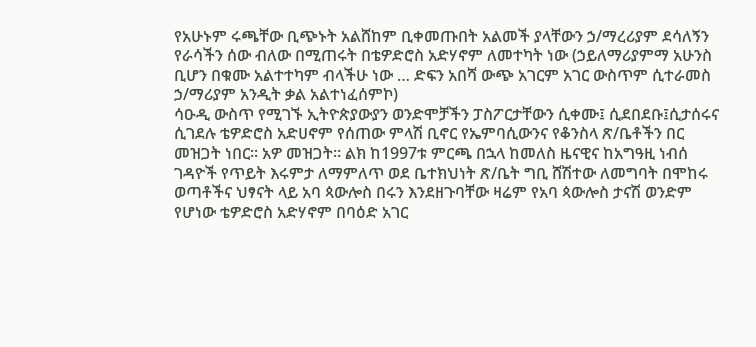የአሁኑም ሩጫቸው ቢጭኑት አልሸከም ቢቀመጡበት አልመች ያላቸውን ኃ/ማረሪያም ደሳለኝን የራሳችን ሰው ብለው በሚጠሩት በቴዎድሮስ አድሃኖም ለመተካት ነው (ኃይለማሪያምማ አሁንስ ቢሆን በቁሙ አልተተካም ብላችሁ ነው … ድፍን አበሻ ውጭ አገርም አገር ውስጥም ሲተራመስ ኃ/ማሪያም አንዲት ቃል አልተነፈሰምኮ)
ሳዑዲ ውስጥ የሚገኙ ኢትዮጵያውያን ወንድሞቻችን ፓስፖርታቸውን ሲቀሙ፤ ሲደበደቡ፤ሲታሰሩና ሲገደሉ ቴዎድሮስ አድሀኖም የሰጠው ምላሽ ቢኖር የኤምባሲውንና የቆንስላ ጽ/ቤቶችን በር መዝጋት ነበር። አዎ መዝጋት። ልክ ከ1997ቱ ምርጫ በኋላ ከመለስ ዜናዊና ከአግዓዚ ነብሰ ገዳዮች የጥይት እሩምታ ለማምለጥ ወደ ቤተክህነት ጽ/ቤት ግቢ ሸሽተው ለመግባት በሞከሩ ወጣቶችና ህፃናት ላይ አባ ጳውሎስ በሩን እንደዘጉባቸው ዛሬም የአባ ጳውሎስ ታናሽ ወንድም የሆነው ቴዎድሮስ አድሃኖም በባዕድ አገር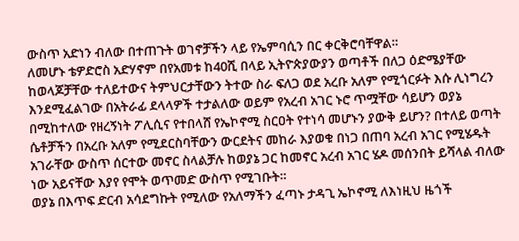ውስጥ አድነን ብለው በተጠጉት ወገኖቻችን ላይ የኤምባሲን በር ቀርቅሮባቸዋል።
ለመሆኑ ቴዎድሮስ አድሃኖም በየአመቱ ከ40ሺ በላይ ኢትዮጵያውያን ወጣቶች በለጋ ዕድሜያቸው ከወላጆቻቸው ተለይተውና ትምህርታቸውን ትተው ስራ ፍለጋ ወደ አረቡ አለም የሚጎርፉት እሱ ሊነግረን እንደሚፈልገው በአትራፊ ደላላዎች ተታልለው ወይም የአረብ አገር ኑሮ ጥሟቸው ሳይሆን ወያኔ በሚከተለው የዘረኝነት ፖሊሲና የተበላሸ የኤኮኖሚ ስርዐት የተነሳ መሆኑን ያውቅ ይሆን? በተለይ ወጣት ሴቶቻችን በአረቡ አለም የሚደርስባቸውን ውርደትና መከራ እያወቁ በነጋ በጠባ አረብ አገር የሚሄዱት አገራቸው ውስጥ ሰርተው መኖር ስላልቻሉ ከወያኔ ጋር ከመኖር አረብ አገር ሄዶ መሰንበት ይሻላል ብለው ነው አይናቸው እያየ የሞት ወጥመድ ውስጥ የሚገቡት።
ወያኔ በእጥፍ ድርብ አሳደግኩት የሚለው የአለማችን ፈጣኑ ታዳጊ ኤኮኖሚ ለእነዚህ ዜጎች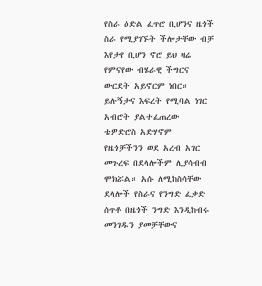የስራ ዕድል ፈጥሮ ቢሆንና ዜጎች ስራ የሚያገኙት ችሎታቸው ብቻ እየታየ ቢሆን ኖሮ ይህ ዛሬ የምናየው ብሄራዊ ችግርና ውርደት አይኖርም ነበር። ይሉኝታና እፍረት የሚባል ነገር አብሮት ያልተፈጠረው ቴዎድሮስ አድሃኖም የዜጎቻችንን ወደ አረብ አገር መጉረፍ በደላሎችም ሊያሳብብ ሞክሯል። አሱ ለሚከስሳቸው ደላሎች የስራና የንግድ ፈቃድ ሰጥቶ በዜጎች ንግድ እንዲከብሩ መንገዱን ያመቻቸውና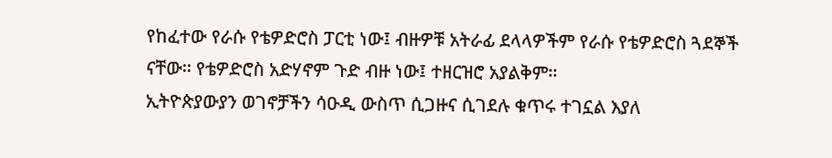የከፈተው የራሱ የቴዎድሮስ ፓርቲ ነው፤ ብዙዎቹ አትራፊ ደላላዎችም የራሱ የቴዎድሮስ ጓደኞች ናቸው። የቴዎድሮስ አድሃኖም ጉድ ብዙ ነው፤ ተዘርዝሮ አያልቅም።
ኢትዮጵያውያን ወገኖቻችን ሳዑዲ ውስጥ ሲጋዙና ሲገደሉ ቁጥሩ ተገኗል እያለ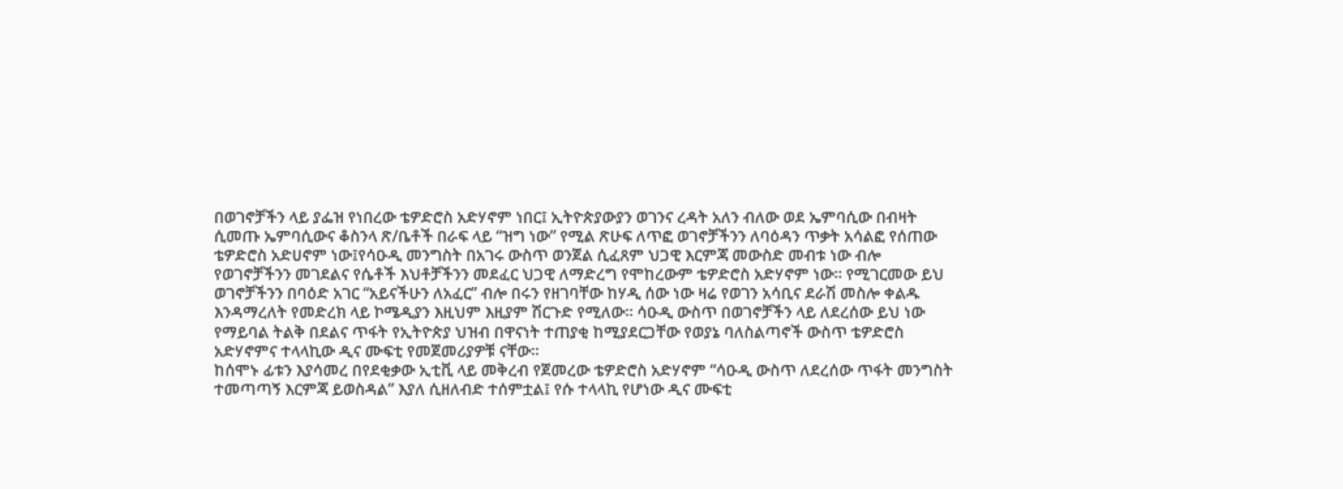በወገኖቻችን ላይ ያፌዝ የነበረው ቴዎድሮስ አድሃኖም ነበር፤ ኢትዮጵያውያን ወገንና ረዳት አለን ብለው ወደ ኤምባሲው በብዛት ሲመጡ ኤምባሲውና ቆስንላ ጽ/ቤቶች በራፍ ላይ “ዝግ ነው” የሚል ጽሁፍ ለጥፎ ወገኖቻችንን ለባዕዳን ጥቃት አሳልፎ የሰጠው ቴዎድሮስ አድሀኖም ነው፤የሳዑዲ መንግስት በአገሩ ውስጥ ወንጀል ሲፈጸም ህጋዊ እርምጃ መውስድ መብቱ ነው ብሎ የወገኖቻችንን መገደልና የሴቶች እህቶቻችንን መደፈር ህጋዊ ለማድረግ የሞከረውም ቴዎድሮስ አድሃኖም ነው። የሚገርመው ይህ ወገኖቻችንን በባዕድ አገር “አይናችሁን ለአፈር” ብሎ በሩን የዘገባቸው ከሃዲ ሰው ነው ዛሬ የወገን አሳቢና ደራሽ መስሎ ቀልዱ እንዳማረለት የመድረክ ላይ ኮሜዲያን እዚህም እዚያም ሽርጉድ የሚለው። ሳዑዲ ውስጥ በወገኖቻችን ላይ ለደረሰው ይህ ነው የማይባል ትልቅ በደልና ጥፋት የኢትዮጵያ ህዝብ በዋናነት ተጠያቂ ከሚያደርጋቸው የወያኔ ባለስልጣኖች ውስጥ ቴዎድሮስ አድሃኖምና ተላላኪው ዲና ሙፍቲ የመጀመሪያዎቹ ናቸው።
ከሰሞኑ ፊቱን እያሳመረ በየደቂቃው ኢቲቪ ላይ መቅረብ የጀመረው ቴዎድሮስ አድሃኖም “ሳዑዲ ውስጥ ለደረሰው ጥፋት መንግስት ተመጣጣኝ እርምጃ ይወስዳል” እያለ ሲዘለብድ ተሰምቷል፤ የሱ ተላላኪ የሆነው ዲና ሙፍቲ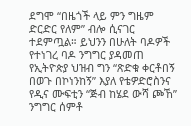ደግሞ “በዜጎች ላይ ምን ግዜም ድርድር የለም” ብሎ ሲናገር ተደምጧል። ይህንን በሁለት ባዶዎች የተነገረ ባዶ ንግግር ያዳመጠ የኢትዮጵያ ህዝብ ግን “ጽድቁ ቀርቶበኝ በወጉ በኮነንከኝ” እያለ የቴዎድሮስንና የዲና ሙፍቲን “ጅብ ከሄደ ውሻ ጮኸ” ንግግር ሰምቶ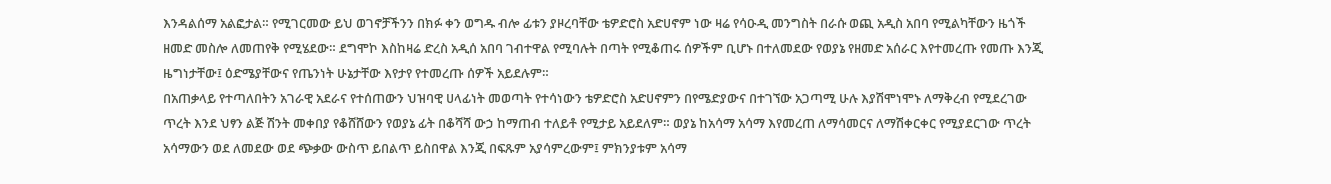እንዳልሰማ አልፎታል። የሚገርመው ይህ ወገኖቻችንን በክፉ ቀን ወግዱ ብሎ ፊቱን ያዞረባቸው ቴዎድሮስ አድሀኖም ነው ዛሬ የሳዑዲ መንግስት በራሱ ወጪ አዲስ አበባ የሚልካቸውን ዜጎች ዘመድ መስሎ ለመጠየቅ የሚሄደው። ደግሞኮ እስከዛሬ ድረስ አዲሰ አበባ ገብተዋል የሚባሉት በጣት የሚቆጠሩ ሰዎችም ቢሆኑ በተለመደው የወያኔ የዘመድ አሰራር እየተመረጡ የመጡ እንጂ ዜግነታቸው፤ ዕድሜያቸውና የጤንነት ሁኔታቸው እየታየ የተመረጡ ሰዎች አይደሉም።
በአጠቃላይ የተጣለበትን አገራዊ አደራና የተሰጠውን ህዝባዊ ሀላፊነት መወጣት የተሳነውን ቴዎድሮስ አድሀኖምን በየሜድያውና በተገኘው አጋጣሚ ሁሉ እያሽሞነሞኑ ለማቅረብ የሚደረገው ጥረት እንደ ህፃን ልጅ ሽንት መቀበያ የቆሸሸውን የወያኔ ፊት በቆሻሻ ውኃ ከማጠብ ተለይቶ የሚታይ አይደለም። ወያኔ ከአሳማ አሳማ እየመረጠ ለማሳመርና ለማሽቀርቀር የሚያደርገው ጥረት አሳማውን ወደ ለመደው ወደ ጭቃው ውስጥ ይበልጥ ይስበዋል እንጂ በፍጹም አያሳምረውም፤ ምክንያቱም አሳማ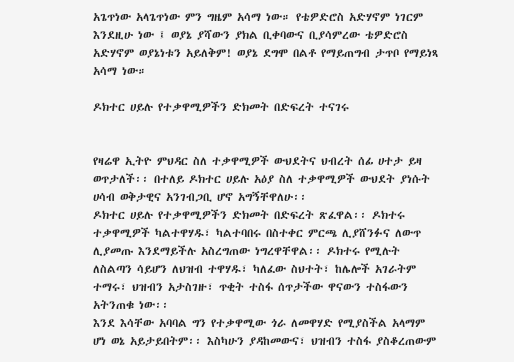አጌጥነው አላጌጥነው ምን ግዜም አሳማ ነው። የቴዎድሮስ አድሃኖም ነገርም እንደዚሁ ነው ፤ ወያኔ ያሻውን ያክል ቢቀባውና ቢያሳምረው ቴዎድሮስ አድሃኖም ወያኔነቱን አይለቅም! ወያኔ ደግሞ በልቶ የማይጠግብ ታጥቦ የማይነጻ አሳማ ነው።

ዶክተር ሀይሉ የተቃዋሚዎችን ድክመት በድፍረት ተናገሩ


የዛሬዋ ኢትዮ ምህዳር ስለ ተቃዋሚዎች ውህደትና ህብረት ሰፊ ሀተታ ይዛ ወጥታለች፡፡ በተለይ ዶክተር ሀይሉ አዕያ ስለ ተቃዋሚዎች ውህደት ያነሱት ሀሳብ ወቅታዊና አንገብጋቢ ሆኖ አግኝቸዋለሁ፡፡
ዶክተር ሀይሉ የተቃዋሚዎችን ድክመት በድፍረት ጽፈዋል፡፡ ዶክተሩ ተቃዋሚዎች ካልተዋሃዱ፣ ካልተባበሩ በስተቀር ምርጫ ሊያሸንፉና ለውጥ ሊያመጡ እንደማይችሉ አስረግጠው ነግረዋቸዋል፡፡ ዶክተሩ የሚሉት ለስልጣን ሳይሆን ለህዝብ ተዋሃዱ፣ ካለፈው ስህተት፣ ከሌሎች አገራትም ተማሩ፣ ህዝብን አታስገዙ፣ ጥቂት ተስፋ ሰጥታችው ዋናውን ተስፋውን አትንጠቁ ነው፡፡
እንደ እሳቸው አባባል ግን የተቃዋሚው ጎራ ለመዋሃድ የሚያስችል አላማም ሆነ ወኔ አይታይበትም፡፡ እስካሁን ያዳከመውና፣ ህዝብን ተስፋ ያስቆረጠውም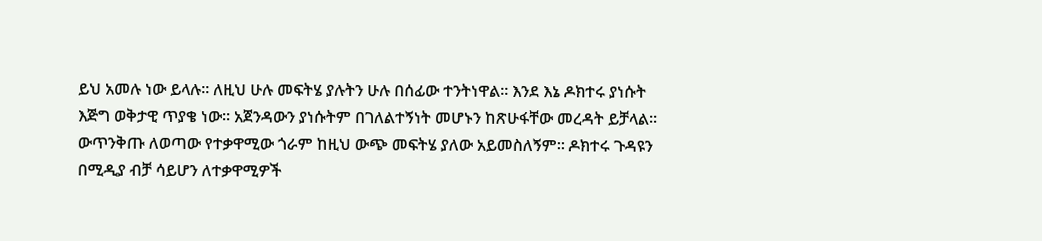ይህ አመሉ ነው ይላሉ፡፡ ለዚህ ሁሉ መፍትሄ ያሉትን ሁሉ በሰፊው ተንትነዋል፡፡ እንደ እኔ ዶክተሩ ያነሱት እጅግ ወቅታዊ ጥያቄ ነው፡፡ አጀንዳውን ያነሱትም በገለልተኝነት መሆኑን ከጽሁፋቸው መረዳት ይቻላል፡፡ ውጥንቅጡ ለወጣው የተቃዋሚው ጎራም ከዚህ ውጭ መፍትሄ ያለው አይመስለኝም፡፡ ዶክተሩ ጉዳዩን በሚዲያ ብቻ ሳይሆን ለተቃዋሚዎች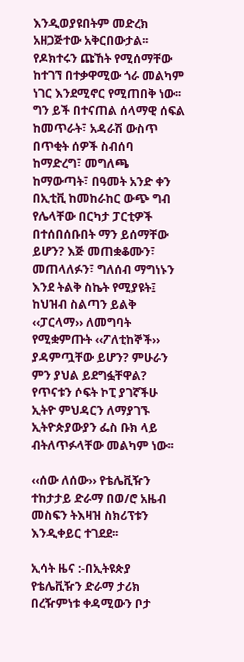እንዲወያዩበትም መድረክ አዘጋጅተው አቅርበውታል፡፡
የዶክተሩን ጩኸት የሚሰማቸው ከተገኘ በተቃዋሚው ጎራ መልካም ነገር እንደሚኖር የሚጠበቅ ነው፡፡ ግን ይች በተናጠል ሰላማዊ ሰፍል ከመጥራት፣ አዳራሽ ውስጥ በጥቂት ሰዎች ስብሰባ ከማድረግ፣ መግለጫ ከማውጣት፣ በዓመት አንድ ቀን በኢቲቪ ከመከራከር ውጭ ግብ የሌላቸው በርካታ ፓርቲዎች በተሰበሰቡበት ማን ይሰማቸው ይሆን? እጅ መጠቋቆሙን፣ መጠላለፉን፣ ግለሰብ ማግነኑን እንደ ትልቅ ስኬት የሚያዩት፤ ከህዝብ ስልጣን ይልቅ ‹‹ፓርላማ›› ለመግባት የሚቋምጡት ‹‹ፖለቲከኞች›› ያዳምጧቸው ይሆን? ምሁራን ምን ያህል ይደግፏቸዋል?
የጥናቱን ሶፍት ኮፒ ያገኛችሁ ኢትዮ ምህዳርን ለማያገኙ ኢትዮጵያውያን ፌስ ቡክ ላይ ብትለጥፉላቸው መልካም ነው፡፡

‹‹ሰው ለሰው›› የቴሌቪዥን ተከታታይ ድራማ በወ/ሮ አዜብ መስፍን ትእዛዝ ስክሪፕቱን እንዲቀይር ተገደደ፡፡

ኢሳት ዜና :-በኢትዩጵያ የቴሌቪዥን ድራማ ታሪክ በረዥምነቱ ቀዳሚውን ቦታ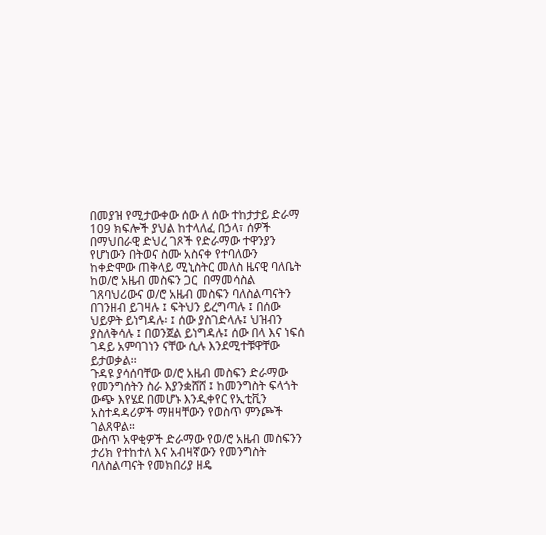በመያዝ የሚታውቀው ሰው ለ ሰው ተከታታይ ድራማ 109 ክፍሎች ያህል ከተላለፈ በኃላ፣ ሰዎች በማህበራዊ ድህረ ገጾች የድራማው ተዋንያን የሆነውን በትወና ስሙ አስናቀ የተባለውን  ከቀድሞው ጠቅላይ ሚኒስትር መለስ ዜናዊ ባለቤት ከወ/ሮ አዜብ መስፍን ጋር  በማመሳስል ገጸባህሪውና ወ/ሮ አዜብ መስፍን ባለስልጣናትን በገንዘብ ይገዛሉ ፤ ፍትህን ይረግጣሉ ፤ በሰው ህይዎት ይነግዳሉ፡ ፤ ሰው ያስገድላሉ፤ ህዝብን ያስለቅሳሉ ፤ በወንጀል ይነግዳሉ፤ ሰው በላ እና ነፍሰ ገዳይ አምባገነን ናቸው ሲሉ እንደሚተቹዋቸው ይታወቃል፡፡
ጉዳዩ ያሳሰባቸው ወ/ሮ አዜብ መስፍን ድራማው የመንግሰትን ስራ እያንቋሸሸ ፤ ከመንግስት ፍላጎት ውጭ እየሄደ በመሆኑ እንዲቀየር የኢቲቪን አስተዳዳሪዎች ማዘዛቸውን የወስጥ ምንጮች ገልጸዋል።
ውስጥ አዋቂዎች ድራማው የወ/ሮ አዜብ መስፍንን ታሪክ የተከተለ እና አብዛኛውን የመንግስት ባለስልጣናት የመክበሪያ ዘዴ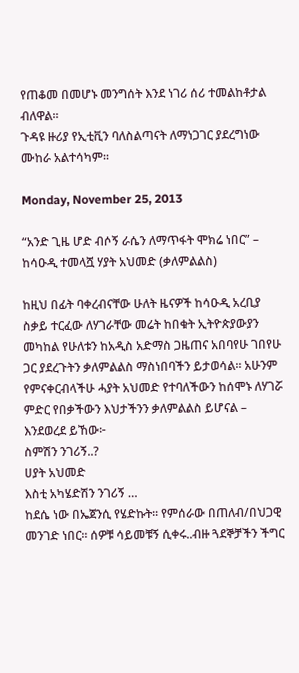የጠቆመ በመሆኑ መንግሰት እንደ ነገሪ ሰሪ ተመልከቶታል ብለዋል፡፡
ጉዳዩ ዙሪያ የኢቲቪን ባለስልጣናት ለማነጋገር ያደረግነው ሙከራ አልተሳካም።

Monday, November 25, 2013

“አንድ ጊዜ ሆድ ብሶኝ ራሴን ለማጥፋት ሞክሬ ነበር” – ከሳዑዲ ተመላሿ ሃያት አህመድ (ቃለምልልስ)

ከዚህ በፊት ባቀረብናቸው ሁለት ዜናዎች ከሳዑዲ አረቢያ ስቃይ ተርፈው ለሃገራቸው መሬት ከበቁት ኢትዮጵያውያን መካከል የሁለቱን ከአዲስ አድማስ ጋዜጠና አበባየሁ ገበየሁ ጋር ያደረጉትን ቃለምልልስ ማስነበባችን ይታወሳል። አሁንም የምናቀርብላችሁ ሓያት አህመድ የተባለችውን ከሰሞኑ ለሃገሯ ምድር የበቃችውን እህታችንን ቃለምልልስ ይሆናል – እንደወረደ ይኸው፦
ስምሽን ንገሪኝ..?
ሀያት አህመድ
እስቲ አካሄድሽን ንገሪኝ …
ከደሴ ነው በኤጀንሲ የሄድኩት፡፡ የምሰራው በጠለብ/በህጋዊ መንገድ ነበር፡፡ ሰዎቹ ሳይመቹኝ ሲቀሩ..ብዙ ጓደኞቻችን ችግር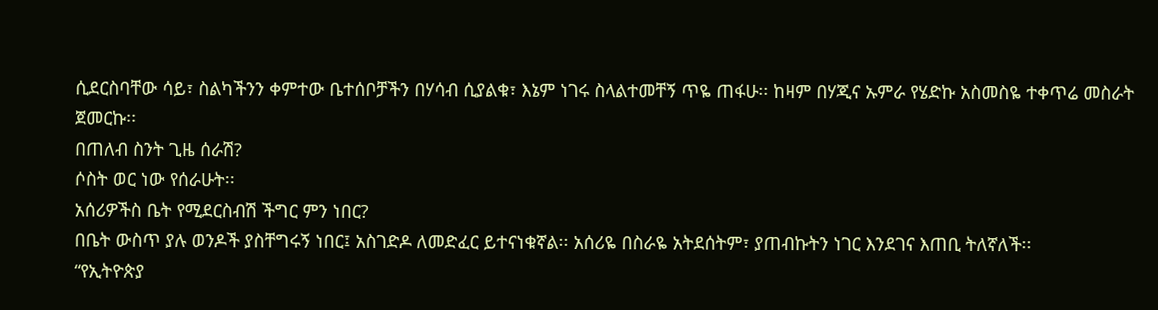ሲደርስባቸው ሳይ፣ ስልካችንን ቀምተው ቤተሰቦቻችን በሃሳብ ሲያልቁ፣ እኔም ነገሩ ስላልተመቸኝ ጥዬ ጠፋሁ፡፡ ከዛም በሃጂና ኡምራ የሄድኩ አስመስዬ ተቀጥሬ መስራት ጀመርኩ፡፡
በጠለብ ስንት ጊዜ ሰራሽ?
ሶስት ወር ነው የሰራሁት፡፡
አሰሪዎችስ ቤት የሚደርስብሽ ችግር ምን ነበር?
በቤት ውስጥ ያሉ ወንዶች ያስቸግሩኝ ነበር፤ አስገድዶ ለመድፈር ይተናነቁኛል፡፡ አሰሪዬ በስራዬ አትደሰትም፣ ያጠብኩትን ነገር እንደገና እጠቢ ትለኛለች፡፡
“የኢትዮጵያ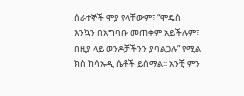ሰራተኞች ሞያ የላቸውም፣ “ሞዴስ እንኳን በአግባቡ መጠቀም አይችሉም፣ በዚያ ላይ ወንዶቻችንን ያባልጋሉ” የሚል ክስ ከሳኡዲ ሴቶች ይሰማል፡፡ አንቺ ምን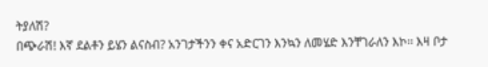ትያለሽ?
በጭራሽ! እኛ ደልቶን ይሄን ልናስብ? አንገታችንን ቀና አድርገን እንኳን ለመሄድ እንቸገራለን እኮ፡፡ እዛ ቦታ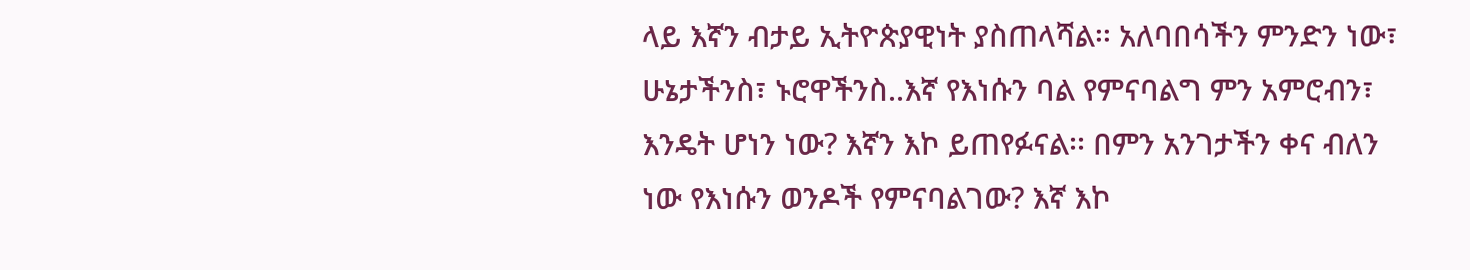ላይ እኛን ብታይ ኢትዮጵያዊነት ያስጠላሻል፡፡ አለባበሳችን ምንድን ነው፣ ሁኔታችንስ፣ ኑሮዋችንስ..እኛ የእነሱን ባል የምናባልግ ምን አምሮብን፣ እንዴት ሆነን ነው? እኛን እኮ ይጠየፉናል፡፡ በምን አንገታችን ቀና ብለን ነው የእነሱን ወንዶች የምናባልገው? እኛ እኮ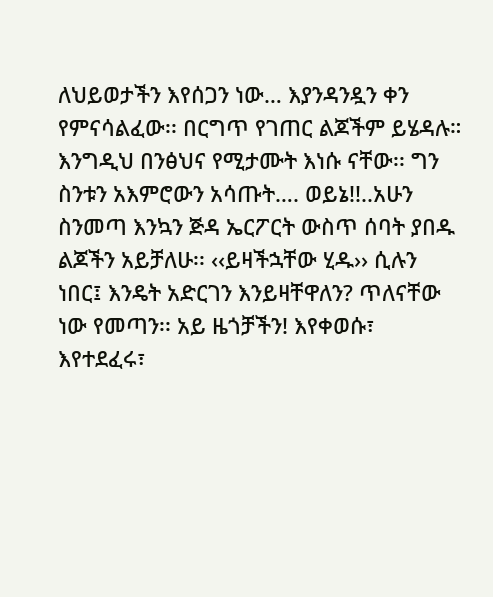ለህይወታችን እየሰጋን ነው… እያንዳንዷን ቀን የምናሳልፈው፡፡ በርግጥ የገጠር ልጆችም ይሄዳሉ። እንግዲህ በንፅህና የሚታሙት እነሱ ናቸው፡፡ ግን ስንቱን አእምሮውን አሳጡት…. ወይኔ!!..አሁን ስንመጣ እንኳን ጅዳ ኤርፖርት ውስጥ ሰባት ያበዱ ልጆችን አይቻለሁ፡፡ ‹‹ይዛችኋቸው ሂዱ›› ሲሉን ነበር፤ እንዴት አድርገን እንይዛቸዋለን? ጥለናቸው ነው የመጣን፡፡ አይ ዜጎቻችን! እየቀወሱ፣ እየተደፈሩ፣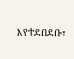እየተደበደቡ፣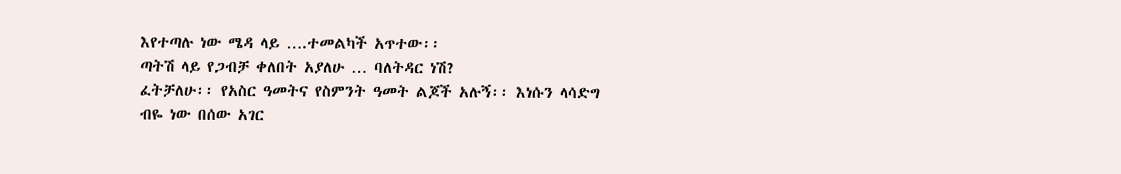እየተጣሉ ነው ሜዳ ላይ ….ተመልካች አጥተው፡፡
ጣትሽ ላይ የጋብቻ ቀለበት አያለሁ … ባለትዳር ነሽ?
ፈትቻለሁ፡፡ የአስር ዓመትና የስምንት ዓመት ልጆች አሉኝ፡፡ እነሱን ላሳድግ ብዬ ነው በሰው አገር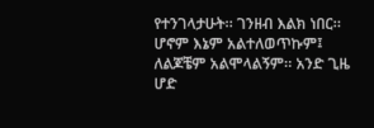የተንገላታሁት፡፡ ገንዘብ እልክ ነበር፡፡ ሆኖም እኔም አልተለወጥኩም፤ ለልጆቼም አልሞላልኝም፡፡ አንድ ጊዜ ሆድ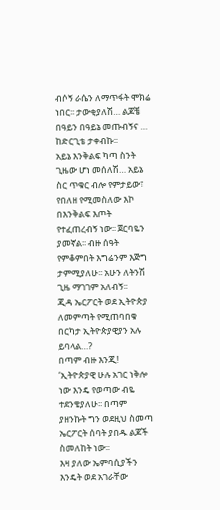ብሶኝ ራሴን ለማጥፋት ሞክሬ ነበር፡፡ ታውቂያለሽ… ልጆቼ በዓይን በዓይኔ መጡብኝና … ከድርጊቴ ታቀብኩ፡፡
አይኔ እንቅልፍ ካጣ ስንት ጊዜው ሆነ መሰለሽ… አይኔ ስር ጥቁር ብሎ የምታይው፣ የበለዘ የሚመስለው እኮ በእንቅልፍ እጦት የተፈጠረብኝ ነው፡፡ ጀርባዬን ያመኛል፡፡ ብዙ ሰዓት የምቆምበት እግሬንም እጅግ ታምሚያለሁ፡፡ አሁን ለትንሽ ጊዜ ማገገም አለብኝ፡፡
ጂዳ ኤርፖርት ወደ ኢትዮጵያ ለመምጣት የሚጠባበቁ በርካታ ኢትዮጵያዊያን አሉ ይባላል…?
በጣም ብዙ እንጂ! ‘ኢትዮጵያዊ ሁሉ አገር ነቅሎ ነው እንዴ የወጣው ብዬ ተደንቄያለሁ፡፡ በጣም ያዘንኩት ግን ወደዚህ ስመጣ ኤርፖርት ሰባት ያበዱ ልጆች ስመለከት ነው፡፡
እዛ ያለው ኤምባሲያችን እንዴት ወደ አገራቸው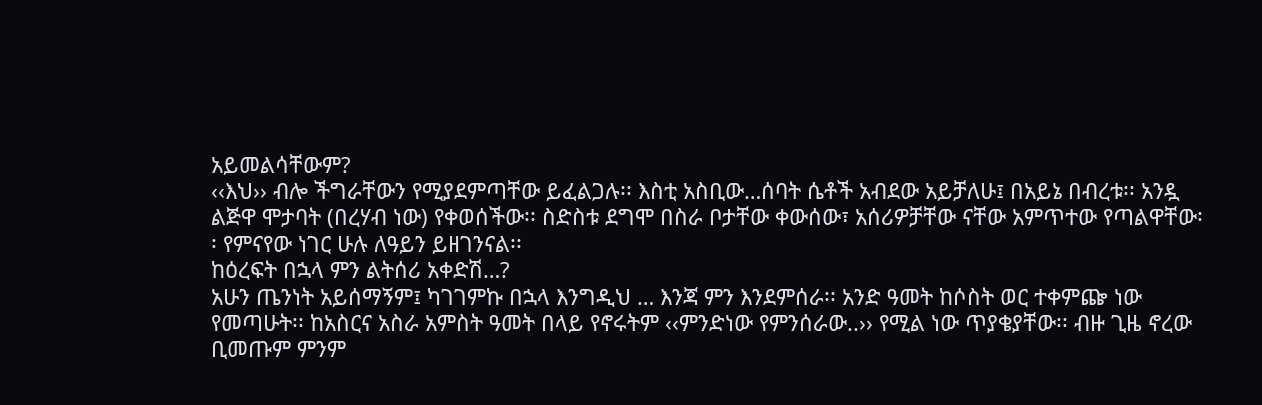አይመልሳቸውም?
‹‹እህ›› ብሎ ችግራቸውን የሚያደምጣቸው ይፈልጋሉ፡፡ እስቲ አስቢው…ሰባት ሴቶች አብደው አይቻለሁ፤ በአይኔ በብረቱ፡፡ አንዷ ልጅዋ ሞታባት (በረሃብ ነው) የቀወሰችው፡፡ ስድስቱ ደግሞ በስራ ቦታቸው ቀውሰው፣ አሰሪዎቻቸው ናቸው አምጥተው የጣልዋቸው፡፡ የምናየው ነገር ሁሉ ለዓይን ይዘገንናል፡፡
ከዕረፍት በኋላ ምን ልትሰሪ አቀድሽ…?
አሁን ጤንነት አይሰማኝም፤ ካገገምኩ በኋላ እንግዲህ … እንጃ ምን እንደምሰራ፡፡ አንድ ዓመት ከሶስት ወር ተቀምጬ ነው የመጣሁት፡፡ ከአስርና አስራ አምስት ዓመት በላይ የኖሩትም ‹‹ምንድነው የምንሰራው..›› የሚል ነው ጥያቄያቸው፡፡ ብዙ ጊዜ ኖረው ቢመጡም ምንም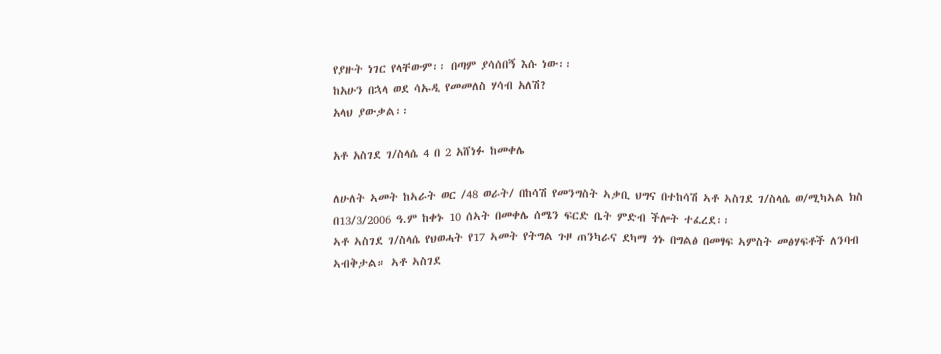የያዙት ነገር የላቸውም፡፡ በጣም ያሳሰበኝ እሱ ነው፡፡
ከአሁን በኋላ ወደ ሳኡዲ የመመለስ ሃሳብ አለሽ?
አላህ ያውቃል፡፡

አቶ አስገደ ገ/ስላሴ 4 በ 2 አሸነፉ ከመቀሌ

ለሁለት ኣመት ከኣራት ወር /48 ወራት/ በከሳሽ የመንግስት ኣቃቢ ህግና በተከሳሽ ኣቶ ኣስገደ ገ/ስላሴ ወ/ሚካኣል ክስ በ13/3/2006 ዓ.ም ከቀኑ 10 ሰኣት በመቀሌ ሰሜን ፍርድ ቤት ምድብ ችሎት ተፈረደ፡፡
ኣቶ ኣስገደ ገ/ስላሴ የህወሓት የ17 ኣመት የትግል ጉዞ ጠንካራና ደካማ ጎኑ በግልፅ በመፃፍ ኣምስት መፅሃፍቶች ለንባብ ኣብቅታል። ኣቶ ኣስገደ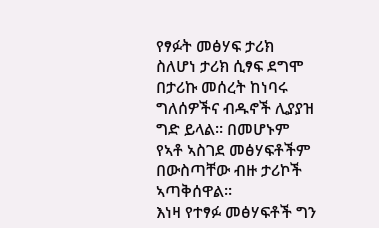የፃፉት መፅሃፍ ታሪክ ስለሆነ ታሪክ ሲፃፍ ደግሞ በታሪኩ መሰረት ከነባሩ ግለሰዎችና ብዱኖች ሊያያዝ ግድ ይላል። በመሆኑም የኣቶ ኣስገደ መፅሃፍቶችም በውስጣቸው ብዙ ታሪኮች ኣጣቅሰዋል፡፡
እነዛ የተፃፉ መፅሃፍቶች ግን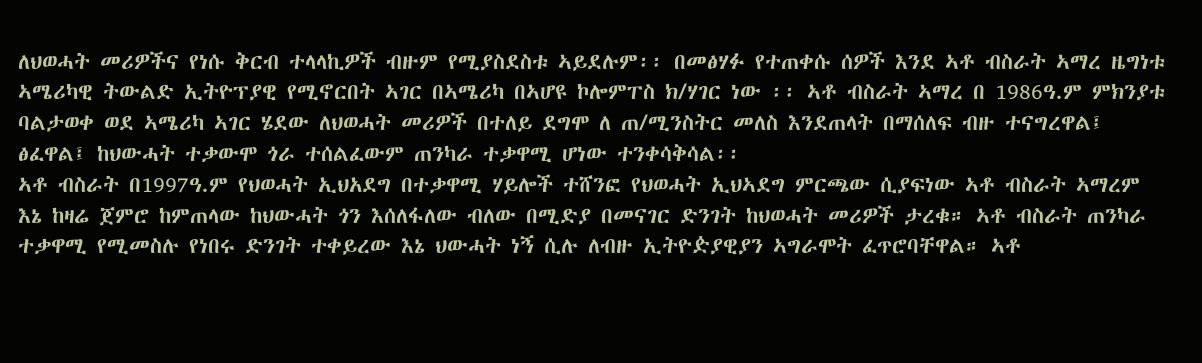ለህወሓት መሪዎችና የነሱ ቅርብ ተላላኪዎች ብዙም የሚያስደስቱ ኣይደሉም፡፡ በመፅሃፉ የተጠቀሱ ሰዎች እንደ ኣቶ ብስራት ኣማረ ዜግነቱ ኣሜሪካዊ ትውልድ ኢትዮፕያዊ የሚኖርበት ኣገር በኣሜሪካ በኣሆዩ ኮሎምፐስ ክ/ሃገር ነው ፡፡ ኣቶ ብስራት ኣማረ በ 1986ዓ.ም ምክንያቱ ባልታወቀ ወደ ኣሜሪካ ኣገር ሄደው ለህወሓት መሪዎች በተለይ ደግሞ ለ ጠ/ሚንስትር መለስ እንደጠላት በማሰለፍ ብዙ ተናግረዋል፤ ፅፈዋል፤ ከህውሓት ተቃውሞ ጎራ ተሰልፈውም ጠንካራ ተቃዋሚ ሆነው ተንቀሳቅሳል፡፡
ኣቶ ብስራት በ1997ዓ.ም የህወሓት ኢህአደግ በተቃዋሚ ሃይሎች ተሸንፎ የህወሓት ኢህኣደግ ምርጫው ሲያፍነው ኣቶ ብስራት ኣማረም እኔ ከዛሬ ጀምሮ ከምጠላው ከህውሓት ጎን እሰለፋለው ብለው በሚድያ በመናገር ድንገት ከህወሓት መሪዎች ታረቁ። ኣቶ ብስራት ጠንካራ ተቃዋሚ የሚመስሉ የነበሩ ድንገት ተቀይረው እኔ ህውሓት ነኝ ሲሉ ለብዙ ኢትዮዽያዊያን ኣግራሞት ፈጥሮባቸዋል። ኣቶ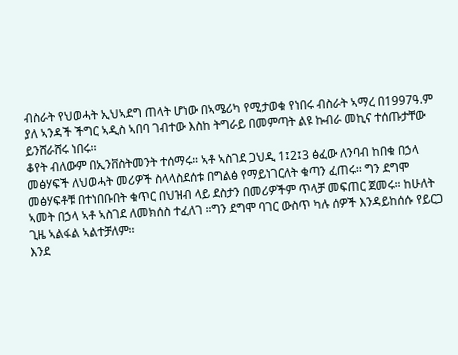ብስራት የህወሓት ኢህኣደግ ጠላት ሆነው በኣሜሪካ የሚታወቁ የነበሩ ብስራት ኣማረ በ1997ዓ.ም ያለ ኣንዳች ችግር ኣዲስ ኣበባ ገብተው እስከ ትግራይ በመምጣት ልዩ ኩብራ መኪና ተሰጡታቸው ይንሸራሸሩ ነበሩ፡፡
ቆየት ብለውም በኢንቨስትመንት ተሰማሩ። ኣቶ ኣስገደ ጋህዲ 1፤2፤3 ፅፈው ለንባብ ከበቁ በኃላ መፅሃፍች ለህወሓት መሪዎች ስላላስደሰቱ በግልፅ የማይነገርለት ቁጣን ፈጠሩ፡፡ ግን ደግሞ መፅሃፍቶቹ በተነበቡበት ቁጥር በህዝብ ላይ ደስታን በመሪዎችም ጥላቻ መፍጠር ጀመሩ። ከሁለት ኣመት በኃላ ኣቶ ኣስገደ ለመክሰስ ተፈለገ ።ግን ደግሞ ባገር ውስጥ ካሉ ሰዎች እንዳይከሰሱ የይርጋ ጊዜ ኣልፋል ኣልተቻለም፡፡
እንደ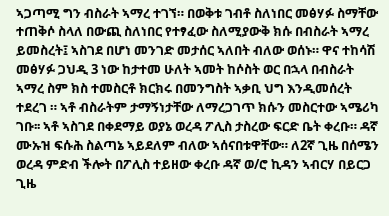ኣጋጣሚ ግን ብስራት ኣማረ ተገኘ። በወቅቱ ገብቶ ስለነበር መፅሃፉ ስማቸው ተጠቅሶ ስላለ በውጪ ስለነበር የተፃፈው ስለሚያውቅ ክሱ በብስራት ኣማረ ይመስረት፤ ኣስገደ በሆነ መንገድ መታሰር ኣለበት ብለው ወሰኑ። ዋና ተከሳሽ መፅሃፉ ጋህዲ 3 ነው ከታተመ ሁለት ኣመት ከሶስት ወር በኋላ በብስራት ኣማረ ስም ክስ ተመስርቶ ክርክሩ በመንግስት ኣቃቢ ህግ እንዲመሰረት ተደረገ ። ኣቶ ብስራትም ታማኝነታቸው ለማረጋገጥ ክሱን መስርተው ኣሜሪካ ገቡ፡፡ ኣቶ ኣስገደ በቀደማይ ወያኔ ወረዳ ፖሊስ ታስረው ፍርድ ቤት ቀረቡ። ዳኛ ሙኡዝ ፍሱሕ ስልጣኔ ኣይደለም ብለው ኣሰናበቱዋቸው። ለ2ኛ ጊዜ በሰሜን ወረዳ ምድብ ችሎት በፖሊስ ተይዘው ቀረቡ ዳኛ ወ/ሮ ኪዳን ኣብርሃ በይርጋ ጊዜ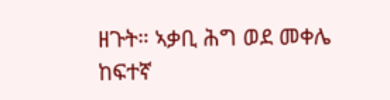ዘጉት። ኣቃቢ ሕግ ወደ መቀሌ ከፍተኛ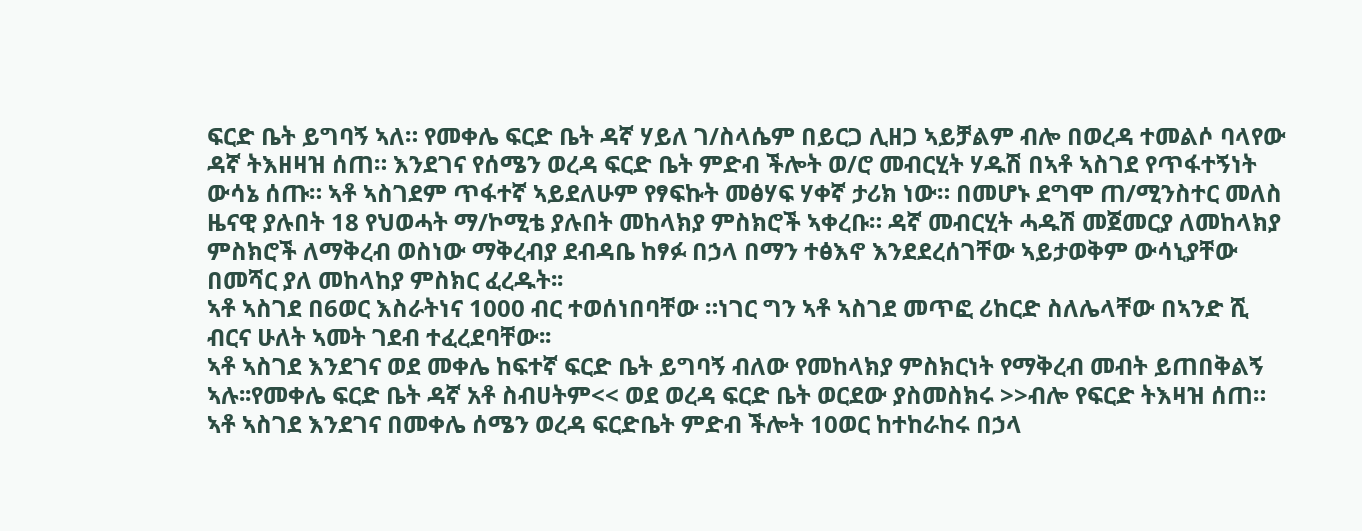ፍርድ ቤት ይግባኝ ኣለ። የመቀሌ ፍርድ ቤት ዳኛ ሃይለ ገ/ስላሴም በይርጋ ሊዘጋ ኣይቻልም ብሎ በወረዳ ተመልሶ ባላየው ዳኛ ትእዘዛዝ ሰጠ። እንደገና የሰሜን ወረዳ ፍርድ ቤት ምድብ ችሎት ወ/ሮ መብርሂት ሃዱሽ በኣቶ ኣስገደ የጥፋተኝነት ውሳኔ ሰጡ። ኣቶ ኣስገደም ጥፋተኛ ኣይደለሁም የፃፍኩት መፅሃፍ ሃቀኛ ታሪክ ነው። በመሆኑ ደግሞ ጠ/ሚንስተር መለስ ዜናዊ ያሉበት 18 የህወሓት ማ/ኮሚቴ ያሉበት መከላክያ ምስክሮች ኣቀረቡ። ዳኛ መብርሂት ሓዱሽ መጀመርያ ለመከላክያ ምስክሮች ለማቅረብ ወስነው ማቅረብያ ደብዳቤ ከፃፉ በኃላ በማን ተፅእኖ እንደደረሰገቸው ኣይታወቅም ውሳኒያቸው በመሻር ያለ መከላከያ ምስክር ፈረዱት፡፡
ኣቶ ኣስገደ በ6ወር እስራትነና 1000 ብር ተወሰነበባቸው ።ነገር ግን ኣቶ ኣስገደ መጥፎ ሪከርድ ስለሌላቸው በኣንድ ሺ ብርና ሁለት ኣመት ገደብ ተፈረደባቸው፡፡
ኣቶ ኣስገደ እንደገና ወደ መቀሌ ከፍተኛ ፍርድ ቤት ይግባኝ ብለው የመከላክያ ምስክርነት የማቅረብ መብት ይጠበቅልኝ ኣሉ፡፡የመቀሌ ፍርድ ቤት ዳኛ አቶ ስብሀትም<< ወደ ወረዳ ፍርድ ቤት ወርደው ያስመስክሩ >>ብሎ የፍርድ ትእዛዝ ሰጠ። ኣቶ ኣስገደ እንደገና በመቀሌ ሰሜን ወረዳ ፍርድቤት ምድብ ችሎት 10ወር ከተከራከሩ በኃላ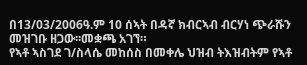በ13/03/2006ዓ.ም 10 ሰኣት በዳኛ ክብርኣብ ብርሃነ ጭራሹን መዝገቡ ዘጋው፡፡መቋጫ አገኘ።
የኣቶ ኣስገደ ገ/ስላሴ መከሰስ በመቀሌ ህዝብ ትእዝብትም የኣቶ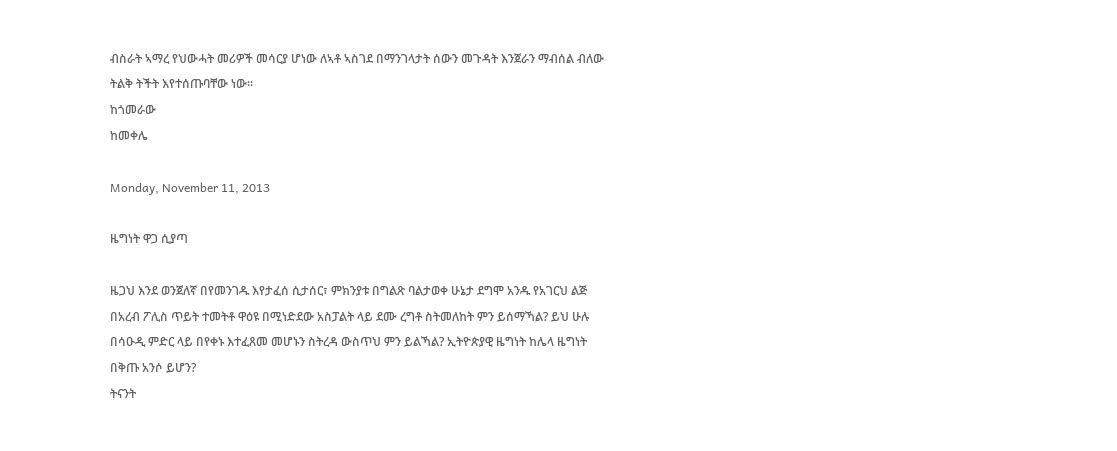ብስራት ኣማረ የህውሓት መሪዎች መሳርያ ሆነው ለኣቶ ኣስገደ በማንገላታት ሰውን መጉዳት እንጀራን ማብሰል ብለው ትልቅ ትችት እየተሰጡባቸው ነው፡፡
ከጎመራው
ከመቀሌ

Monday, November 11, 2013

ዜግነት ዋጋ ሲያጣ

ዜጋህ እንደ ወንጀለኛ በየመንገዱ እየታፈሰ ሲታሰር፣ ምክንያቱ በግልጽ ባልታወቀ ሁኔታ ደግሞ አንዱ የአገርህ ልጅ በአረብ ፖሊስ ጥይት ተመትቶ ዋዕዩ በሚነድደው አስፓልት ላይ ደሙ ረግቶ ስትመለከት ምን ይሰማኻል? ይህ ሁሉ በሳዑዲ ምድር ላይ በየቀኑ እተፈጸመ መሆኑን ስትረዳ ውስጥህ ምን ይልኻል? ኢትዮጵያዊ ዜግነት ከሌላ ዜግነት በቅጡ አንሶ ይሆን?
ትናንት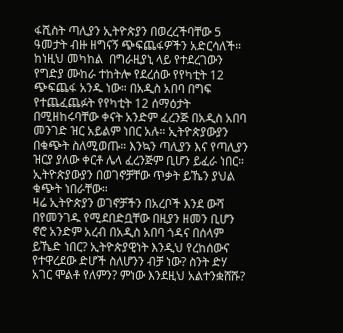ፋሺስት ጣሊያን ኢትዮጵያን በወረረችባቸው 5 ዓመታት ብዙ ዘግናኝ ጭፍጨፋዎችን አድርሳለች። ከነዚህ መካከል  በግራዚያኒ ላይ የተደረገውን የግድያ ሙከራ ተከትሎ የደረሰው የየካቲት 12 ጭፍጨፋ አንዱ ነው። በአዲስ አበባ በግፍ የተጨፈጨፉት የየካቲት 12 ሰማዕታት በሚዘከሩባቸው ቀናት አንድም ፈረንጅ በአዲስ አበባ መንገድ ዝር አይልም ነበር አሉ። ኢትዮጵያውያን በቁጭት ስለሚወጡ። እንኳን ጣሊያን እና የጣሊያን ዝርያ ያለው ቀርቶ ሌላ ፈረንጅም ቢሆን ይፈራ ነበር። ኢትዮጵያውያን በወገኖቻቸው ጥቃት ይኼን ያህል ቁጭት ነበራቸው።
ዛሬ ኢትዮጵያን ወገኖቻችን በአረቦች እንደ ውሻ በየመንገዱ የሚደበድቧቸው በዚያን ዘመን ቢሆን ኖሮ አንድም አረብ በአዲስ አበባ ጎዳና በሰላም ይኼድ ነበር? ኢትዮጵያዊነት እንዲህ የረከሰውና የተዋረደው ድሆች ስለሆንን ብቻ ነው? ስንት ድሃ አገር ሞልቶ የለምን? ምነው እንደዚህ አልተንቋሸሹ?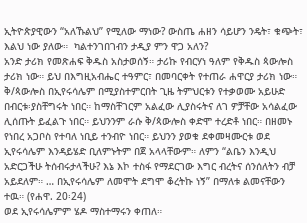ኢትዮጵያዊውን “አለኹልህ” የሚለው ማነው? ውስጤ ሐዘን ሳይሆን ንዴት፣ ቁጭት፣ እልህ ነው ያለው።  ካልተንገበገብን ታዲያ ምን ዋጋ አለን?
አንድ ታሪክ የመጽሐፍ ቅዱስ አስታወሰኝ። ታሪኩ የብርሃነ ዓለም የቅዱስ ጳውሎስ ታሪክ ነው። ይህ በእግዚአብሔር ተዓምር፣ በመባርቀት የተጠራ ሐዋርያ ታሪክ ነው። ቅ/ጳውሎስ በኢየሩሳሌም በሚያስተምርበት ጊዜ ትምህርቱን የተቃወሙ አይሁድ በብርቱ፡ያስቸግሩት ነበር። ከማስቸገርም አልፈው ሊያስሩትና ለገ ዎቻቸው አሳልፈው ሊሰጡት ይፈልጉ ነበር። ይህንንም ራሱ ቅ/ጳውሎስ ቀድሞ ተረድቶ ነበር። በዘመኑ የነበረ አጋቦስ የተባለ ነቢይ ተንብዮ ነበር። ይህንን ያወቁ ደቀመዛሙርቱ ወደ ኢየሩሳሌም እንዳይሄድ ቢለምኑትም በጀ አላላቸውም። ለምን “ልቤን እንዲህ አድርጋችሁ ትሰብሩታላችሁ? እኔ እኮ ተስፋ የማደርገው እግር ብረትና ሰንሰለትን ብቻ አይደለም። … በኢየሩሳሌም ለመሞት ደግሞ ቆረትኩ ነኝ” በማለቱ ልመናቸውን ተዉ። (የሐዋ. 20፡24)
ወደ ኢየሩሳሌምም ሄዶ ማስተማሩን ቀጠለ።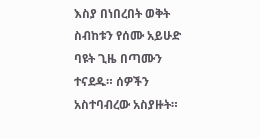እስያ በነበረበት ወቅት ስብከቱን የሰሙ አይሁድ ባዩት ጊዜ በጣሙን ተናደዱ። ሰዎችን አስተባብረው አስያዙት።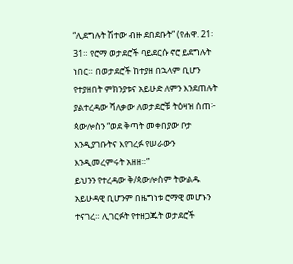“ሊደግሉት ሽተው ብዙ ደበደቡት” (የሐዋ. 21፡31። የሮማ ወታደሮች ባይደርሱ ኖሮ ይደግሉት ነበር። በወታደሮች ከተያዘ በኋላም ቢሆን የተያዘበት ምክንያቱና አይሁድ ለምን እንደጠሉት ያልተረዳው ሻለቃው ለወታደሮቹ ትዕዛዝ ሰጠ፦ ጳውሎስን “ወደ ቅጣት መቀበያው ቦታ እንዲያገቡትና እየገረፉ የሠራውን እንዲመረምሩት አዘዘ።”
ይህንን የተረዳው ቅ/ጳውሎስም ትውልዱ አይሁዳዊ ቢሆንም በዜግነቱ ሮማዊ መሆኑን ተናገረ። ሊገርፉት የተዘጋጁት ወታደሮች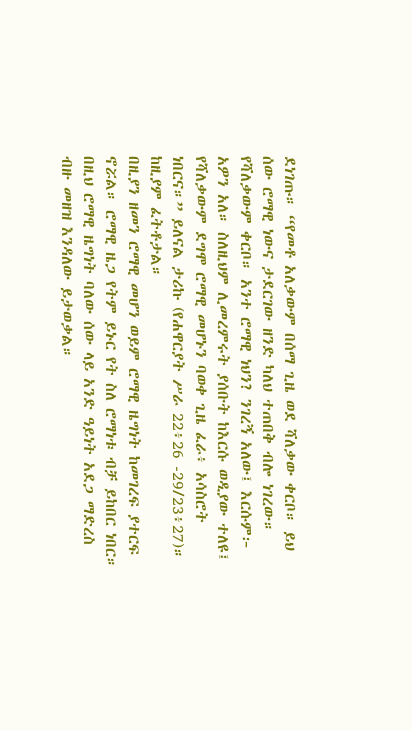ደነገጡ። “የመቶ አለቃውም በሰማ ጊዜ ወደ ሻለቃው ቀርቦ። ይህ ሰው ሮማዊ ነውና ታደርገው ዘንድ ካለህ ተጠበቅ ብሎ ነገረው። የሻለቃውም ቀርቦ። አንተ ሮማዊ ነህን? ንገረኝ አለው፤ እርሱም፦ አዎን አለ። ስለዚህም ሊመረምሩት ያሰቡት ከእርሱ ወዲያው ተለዩ፤ የሻለቃውም ደግሞ ሮማዊ መሆኑን ባወቀ ጊዜ ፈራ፥ አሳስሮት ነበርና።” ይለናል ታሪኩ (የሐዋርያት ሥራ 22፥26 -29/23፥27)። ከዚያም ፈትቶታል።
በዚያን ዘመን ሮማዊ መሆን ወይም ሮማዊ ዜግነት ከመገረፍ ያተርፍ ኖሯል። ሮማዊ ዜጋ የትም ይኑር የት ስለ ሮማነቱ ብቻ ይከበር ነበር። በዚህ ሮማዊ ዜግነት ባለው ሰው ላይ አንድ ዓይነት አደጋ ማድረስ ብዙ መዘዝ እንዳለው ይታወቃል።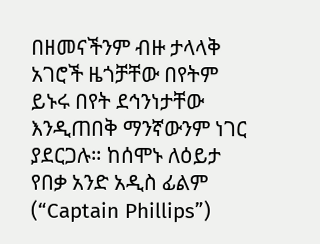በዘመናችንም ብዙ ታላላቅ አገሮች ዜጎቻቸው በየትም ይኑሩ በየት ደኅንነታቸው እንዲጠበቅ ማንኛውንም ነገር ያደርጋሉ። ከሰሞኑ ለዕይታ የበቃ አንድ አዲስ ፊልም (“Captain Phillips”)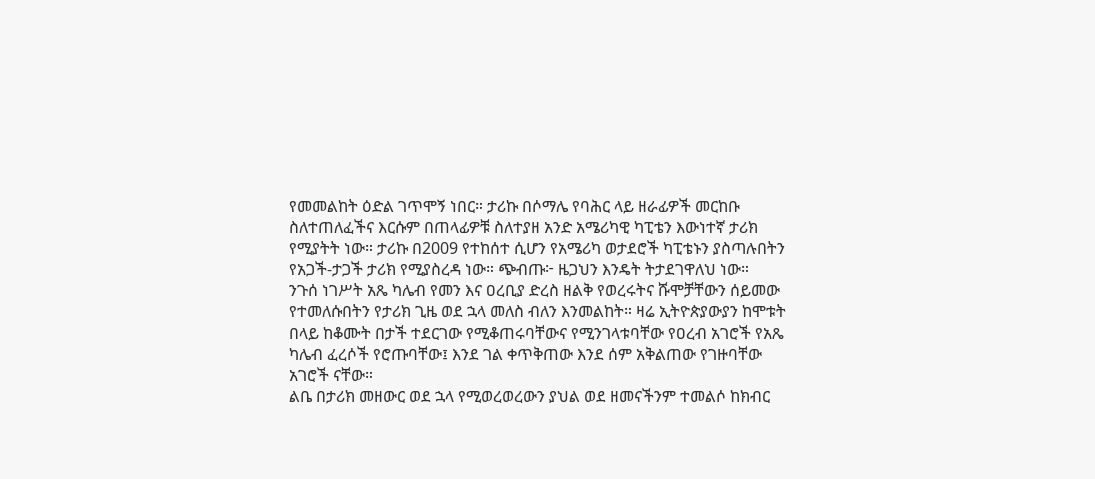የመመልከት ዕድል ገጥሞኝ ነበር። ታሪኩ በሶማሌ የባሕር ላይ ዘራፊዎች መርከቡ ስለተጠለፈችና እርሱም በጠላፊዎቹ ስለተያዘ አንድ አሜሪካዊ ካፒቴን እውነተኛ ታሪክ የሚያትት ነው። ታሪኩ በ2009 የተከሰተ ሲሆን የአሜሪካ ወታደሮች ካፒቴኑን ያስጣሉበትን የአጋች-ታጋች ታሪክ የሚያስረዳ ነው። ጭብጡ፦ ዜጋህን እንዴት ትታደገዋለህ ነው።
ንጉሰ ነገሥት አጼ ካሌብ የመን እና ዐረቢያ ድረስ ዘልቅ የወረሩትና ሹሞቻቸውን ሰይመው የተመለሱበትን የታሪክ ጊዜ ወደ ኋላ መለስ ብለን እንመልከት። ዛሬ ኢትዮጵያውያን ከሞቱት በላይ ከቆሙት በታች ተደርገው የሚቆጠሩባቸውና የሚንገላቱባቸው የዐረብ አገሮች የአጼ ካሌብ ፈረሶች የሮጡባቸው፤ እንደ ገል ቀጥቅጠው እንደ ሰም አቅልጠው የገዙባቸው አገሮች ናቸው።
ልቤ በታሪክ መዘውር ወደ ኋላ የሚወረወረውን ያህል ወደ ዘመናችንም ተመልሶ ከክብር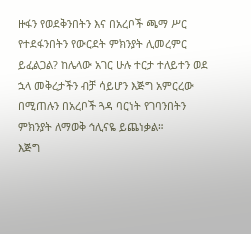ዙፋን የወደቅንበትን እና በአረቦች ጫማ ሥር የተደፋንበትን የውርደት ምክንያት ሊመረምር ይፈልጋል? ከሌላው አገር ሁሉ ተርታ ተለይተን ወደ ኋላ መቅረታችን ብቻ ሳይሆን እጅግ አምርረው በሚጠሉን በአረቦች ጓዳ ባርነት የገባንበትን ምክንያት ለማወቅ ኅሊናዬ ይጨነቃል።
እጅግ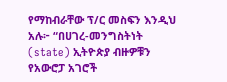የማከብራቸው ፕ/ር መስፍን እንዲህ አሉ፦ “በሀገረ-መንግስትነት (state) ኢትዮጵያ ብዙዎቹን የአውሮፓ አገሮች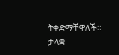ትቀድማቸዋለች። ታላቋ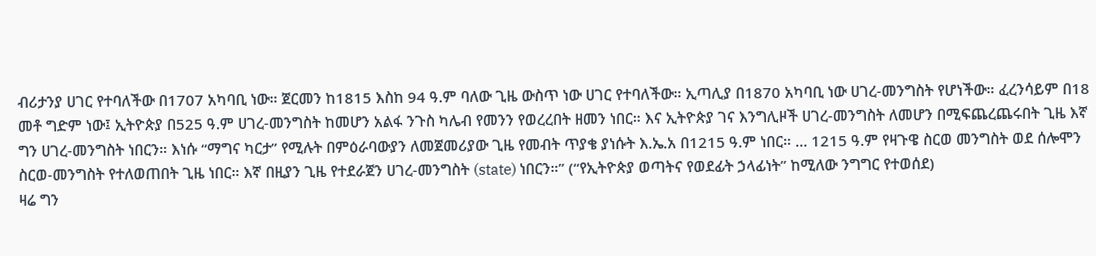ብሪታንያ ሀገር የተባለችው በ1707 አካባቢ ነው። ጀርመን ከ1815 እስከ 94 ዓ.ም ባለው ጊዜ ውስጥ ነው ሀገር የተባለችው። ኢጣሊያ በ1870 አካባቢ ነው ሀገረ-መንግስት የሆነችው። ፈረንሳይም በ18 መቶ ግድም ነው፤ ኢትዮጵያ በ525 ዓ.ም ሀገረ-መንግስት ከመሆን አልፋ ንጉስ ካሌብ የመንን የወረረበት ዘመን ነበር። እና ኢትዮጵያ ገና እንግሊዞች ሀገረ-መንግስት ለመሆን በሚፍጨረጨሩበት ጊዜ እኛ ግን ሀገረ-መንግስት ነበርን። እነሱ ‘‘ማግና ካርታ’’ የሚሉት በምዕራባውያን ለመጀመሪያው ጊዜ የመብት ጥያቄ ያነሱት እ.ኤ.አ በ1215 ዓ.ም ነበር። … 1215 ዓ.ም የዛጉዌ ስርወ መንግስት ወደ ሰሎሞን ስርወ-መንግስት የተለወጠበት ጊዜ ነበር። እኛ በዚያን ጊዜ የተደራጀን ሀገረ-መንግስት (state) ነበርን።” (‘‘የኢትዮጵያ ወጣትና የወደፊት ኃላፊነት’’ ከሚለው ንግግር የተወሰደ)
ዛሬ ግን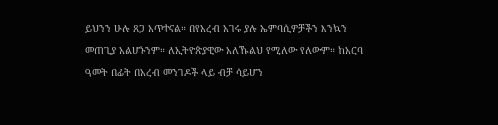ይህንን ሁሉ ጸጋ አጥተናል። በየአረብ አገሩ ያሉ ኤምባሲዎቻችን እንኳን መጠጊያ አልሆኑንም። ለኢትዮጵያዊው አለኹልህ የሚለው የለውም። ከአርባ ዓመት በፊት በአረብ መንገዶች ላይ ብቻ ሳይሆን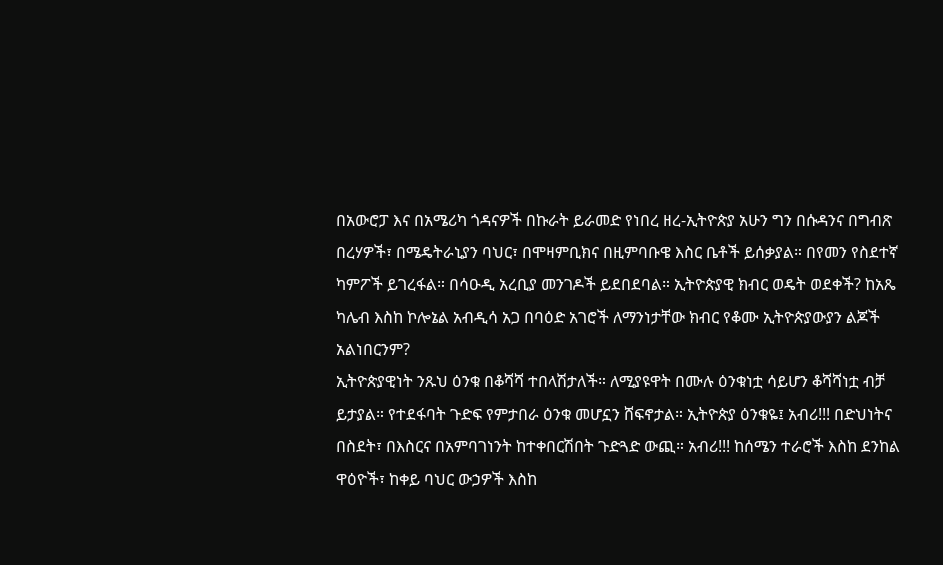በአውሮፓ እና በአሜሪካ ጎዳናዎች በኩራት ይራመድ የነበረ ዘረ-ኢትዮጵያ አሁን ግን በሱዳንና በግብጽ በረሃዎች፣ በሜዴትራኒያን ባህር፣ በሞዛምቢክና በዚምባቡዌ እስር ቤቶች ይሰቃያል። በየመን የስደተኛ ካምፖች ይገረፋል። በሳዑዲ አረቢያ መንገዶች ይደበደባል። ኢትዮጵያዊ ክብር ወዴት ወደቀች? ከአጼ ካሌብ እስከ ኮሎኔል አብዲሳ አጋ በባዕድ አገሮች ለማንነታቸው ክብር የቆሙ ኢትዮጵያውያን ልጆች አልነበርንም?
ኢትዮጵያዊነት ንጹህ ዕንቁ በቆሻሻ ተበላሽታለች። ለሚያዩዋት በሙሉ ዕንቁነቷ ሳይሆን ቆሻሻነቷ ብቻ ይታያል። የተደፋባት ጉድፍ የምታበራ ዕንቁ መሆኗን ሸፍኖታል። ኢትዮጵያ ዕንቁዬ፤ አብሪ!!! በድህነትና በስደት፣ በእስርና በአምባገነንት ከተቀበርሽበት ጉድጓድ ውጪ። አብሪ!!! ከሰሜን ተራሮች እስከ ደንከል ዋዕዮች፣ ከቀይ ባህር ውኃዎች እስከ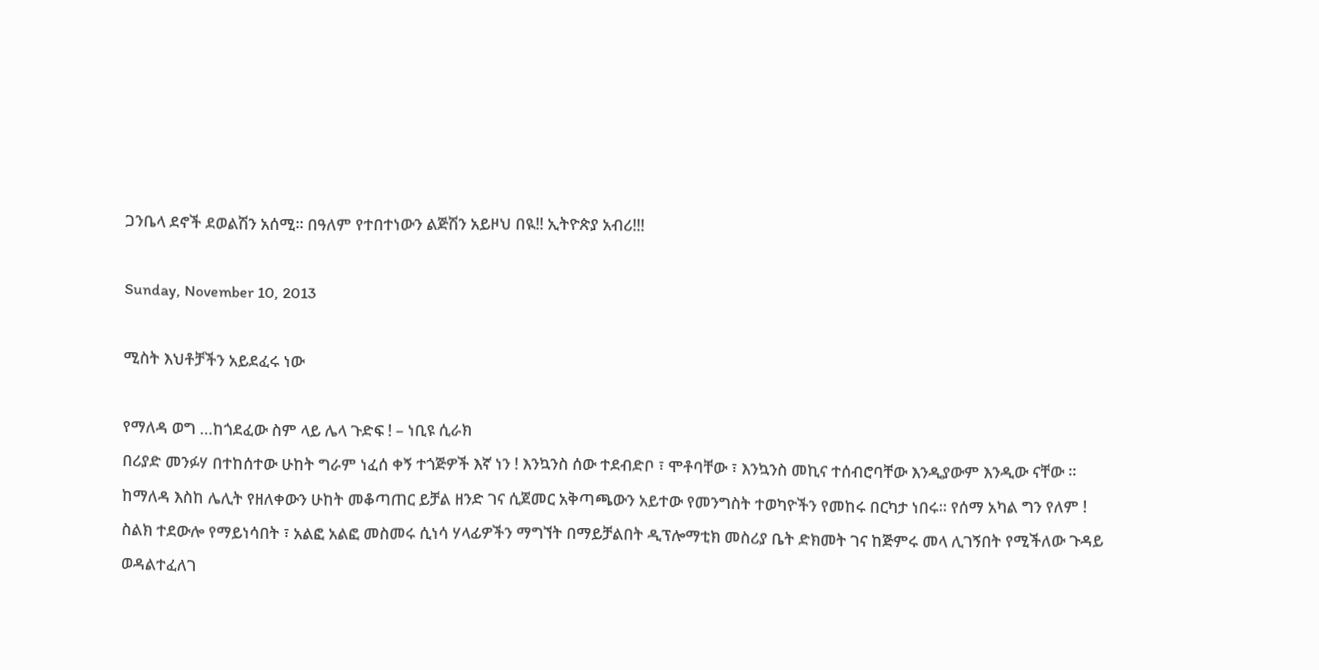ጋንቤላ ደኖች ደወልሽን አሰሚ። በዓለም የተበተነውን ልጅሽን አይዞህ በዪ!! ኢትዮጵያ አብሪ!!!

Sunday, November 10, 2013

ሚስት እህቶቻችን አይደፈሩ ነው

የማለዳ ወግ …ከጎደፈው ስም ላይ ሌላ ጉድፍ ! – ነቢዩ ሲራክ
በሪያድ መንፉሃ በተከሰተው ሁከት ግራም ነፈሰ ቀኝ ተጎጅዎች እኛ ነን ! እንኳንስ ሰው ተደብድቦ ፣ ሞቶባቸው ፣ እንኳንስ መኪና ተሰብሮባቸው እንዲያውም እንዲው ናቸው ።
ከማለዳ እስከ ሌሊት የዘለቀውን ሁከት መቆጣጠር ይቻል ዘንድ ገና ሲጀመር አቅጣጫውን አይተው የመንግስት ተወካዮችን የመከሩ በርካታ ነበሩ። የሰማ አካል ግን የለም !
ስልክ ተደውሎ የማይነሳበት ፣ አልፎ አልፎ መስመሩ ሲነሳ ሃላፊዎችን ማግኘት በማይቻልበት ዲፕሎማቲክ መስሪያ ቤት ድክመት ገና ከጅምሩ መላ ሊገኝበት የሚችለው ጉዳይ ወዳልተፈለገ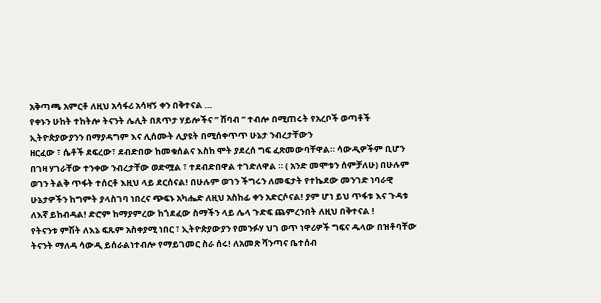አቅጣጫ አምርቶ ለዚህ አሳፋሪ አሳዛኝ ቀን በቅተናል …
የቀኑን ሁከት ተከትሎ ትናንት ሌሊት በጸጥታ ሃይሎችና ” ሸባብ ” ተብሎ በሚጠሩት የአረቦች ወጣቶች ኢትዮጵያውያንን በማያዳግም እና ሊሰሙት ሊያዩት በሚሰቀጥጥ ሁኔታ ንብረታቸውን
ዘርፈው ፣ ሴቶች ደፍረው፣ ደብድበው ከመቁሰልና እስከ ሞት ያደረሰ ግፍ ፈጽመውባቸዋል። ሳውዲዎችም ቢሆን በገዛ ሃገራቸው ተንቀው ንብረታቸው ወድሟል ፣ ተደብድበዋል ተገድለዋል ። ( አንድ መሞቱን ሰምቻለሁ) በሁሉም ወገን ትልቅ ጥፋት ተሰርቶ እዚህ ላይ ደርሰናል! በሁሉም ወገን ችግሩን ለመፍታት የተኬደው መንገድ ነባራዊ ሁኔታዎችን ከግምት ያላስገባ ነበረና ጭፍኑ አካሔድ ለዚህ አስከፊ ቀን አድርሶናል! ያም ሆነ ይህ ጥፋቱ እና ጉዳቱ ለእኛ ይከብዳል! ድሮም ከማያምረው ከጎደፈው ስማችን ላይ ሌላ ጉድፍ ጨምረንበት ለዚህ በቅተናል !
የትናንቱ ምሽት ለእኔ ፍጹም አስቀያሚ ነበር ፣ ኢትዮጵያውያን የመንፉሃ ህገ ወጥ ነዋሪዎች ግፍና ዱላው በዝቶባቸው ትናንት ማለዳ ሳውዲ ይሰራልነተብሎ የማይገመር ስራ ሰሩ! ለአመጽ ሻንጣና ቤተሰብ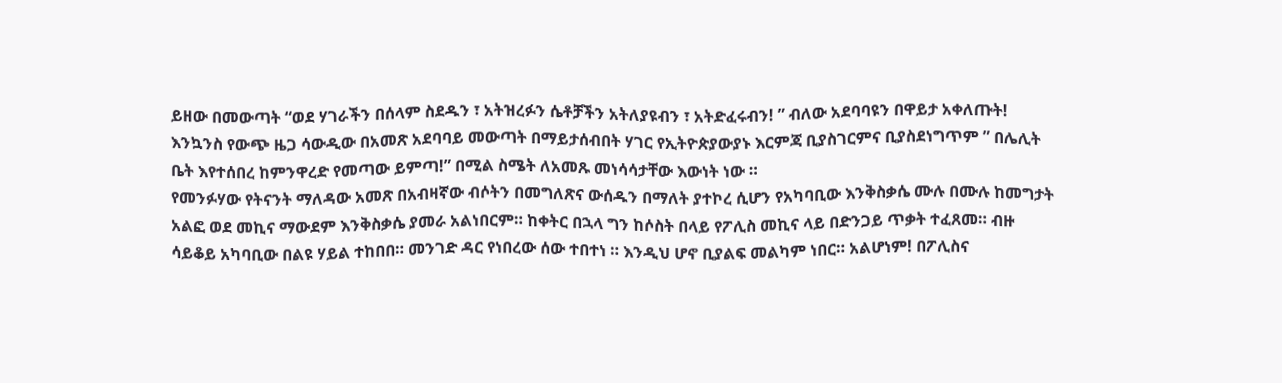ይዘው በመውጣት “ወደ ሃገራችን በሰላም ስደዱን ፣ አትዝረፉን ሴቶቻችን አትለያዩብን ፣ አትድፈሩብን! ” ብለው አደባባዩን በዋይታ አቀለጡት! እንኳንስ የውጭ ዜጋ ሳውዲው በአመጽ አደባባይ መውጣት በማይታሰብበት ሃገር የኢትዮጵያውያኑ እርምጃ ቢያስገርምና ቢያስደነግጥም ” በሌሊት ቤት እየተሰበረ ከምንዋረድ የመጣው ይምጣ!” በሚል ስሜት ለአመጹ መነሳሳታቸው እውነት ነው ።
የመንፉሃው የትናንት ማለዳው አመጽ በአብዛኛው ብሶትን በመግለጽና ውሰዱን በማለት ያተኮረ ሲሆን የአካባቢው እንቅስቃሴ ሙሉ በሙሉ ከመግታት አልፎ ወደ መኪና ማውደም እንቅስቃሴ ያመራ አልነበርም። ከቀትር በኋላ ግን ከሶስት በላይ የፖሊስ መኪና ላይ በድንጋይ ጥቃት ተፈጸመ። ብዙ ሳይቆይ አካባቢው በልዩ ሃይል ተከበበ። መንገድ ዳር የነበረው ሰው ተበተነ ። እንዲህ ሆኖ ቢያልፍ መልካም ነበር። አልሆነም! በፖሊስና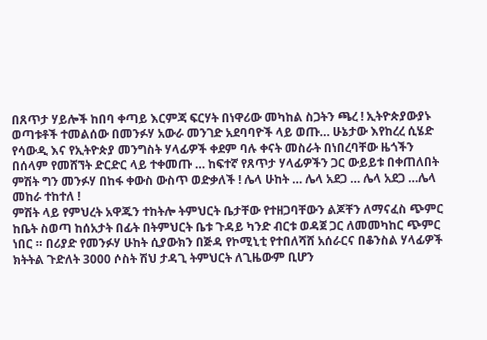በጸጥታ ሃይሎች ከበባ ቀጣይ እርምጃ ፍርሃት በነዋሪው መካከል ስጋትን ጫረ ! ኢትዮጵያውያኑ ወጣቱቶች ተመልሰው በመንፉሃ አውራ መንገድ አደባባዮች ላይ ወጡ… ሁኔታው እየከረረ ሲሄድ የሳውዲ እና የኢትዮጵያ መንግስት ሃላፊዎች ቀደም ባሉ ቀናት መስራት በነበረባቸው ዜጎችን በሰላም የመሸኘት ድርድር ላይ ተቀመጡ … ከፍተኛ የጸጥታ ሃላፊዎችን ጋር ውይይቱ በቀጠለበት ምሽት ግን መንፉሃ በከፋ ቀውስ ውስጥ ወድቃለች ! ሌላ ሁከት … ሌላ አደጋ … ሌላ አደጋ …ሌላ መከራ ተከተለ !
ምሽት ላይ የምህረት አዋጁን ተከትሎ ትምህርት ቤታቸው የተዘጋባቸውን ልጆቸን ለማናፈስ ጭምር ከቤት ስወጣ ከሰአታት በፊት በትምህርት ቤቱ ጉዳይ ካንድ ብርቱ ወዳጀ ጋር ለመመካከር ጭምር ነበር ። በሪያድ የመንፉሃ ሁከት ሲያውክን በጅዳ የኮሚኒቲ የተበለሻሸ አሰራርና በቆንስል ሃላፊዎች ክትትል ጉድለት 3000 ሶስት ሽህ ታዳጊ ትምህርት ለጊዜውም ቢሆን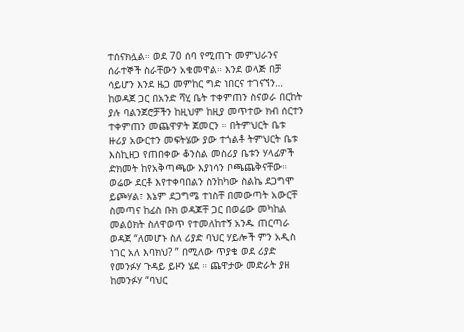ተሰናክሏል። ወደ 70 ሰባ የሚጠጉ መምህራንና ሰራተኞች ስራቸውን አቁመዋል። እንደ ወላጅ በቻ ሳይሆን እንደ ዜጋ መምከር ግድ ነበርና ተገናኘን… ከወዳጀ ጋር በአንድ ሻሂ ቤት ተቀምጠን ስናወራ በርከት ያሉ ባልንጀሮቻችን ከዚህም ከዚያ መጥተው ክብ ሰርተን ተቀምጠን መጨዋዎት ጀመርን ። በትምህርት ቤቱ ዙሪያ አውርተን መፍትሄው ያው ተጎልቶ ትምህርት ቤቱ እስኪዘጋ የጠበቀው ቆንስል መስሪያ ቤቱን ሃላፊዎች ድክመት ከየአቅጣጫው እያነሳን ቦጫጨቅናቸው።
ወሬው ደርቶ እየተቀባበልን ስንከካው ስልኬ ደጋግሞ ይጮሃል፣ እኔም ደጋግሜ ተነስቸ በመውጣት አውርቸ ስመጣና ከፊስ ቡክ ወዳጆቸ ጋር በወሬው መካከል መልዕክት ስለዋወጥ የተመለከተኝ አንዱ ጠርጣራ ወዳጀ “ለመሆኑ ስለ ሪያድ ባህር ሃይሎች ምን አዲስ ነገር አለ እባክህ? ” በሚለው ጥያቄ ወደ ሪያድ የመንፉሃ ጉዳይ ይዞን ሄደ ። ጨዋታው መድራት ያዘ ከመንፉሃ “ባህር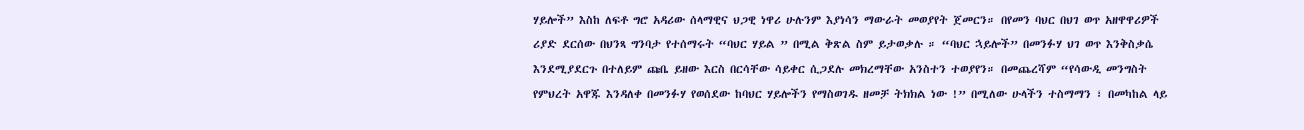ሃይሎች” እስከ ለፍቶ ግሮ አዳሪው ሰላማዊና ህጋዊ ነዋሪ ሁሉንም እያነሳን ማውራት መወያየት ጀመርን። በየመን ባህር በህገ ወጥ አዘዋዋሪዎች ሪያድ ደርሰው በህንጻ ግንባታ የተሰማሩት “ባህር ሃይል ” በሚል ቅጽል ስም ይታወቃሉ ። “ባህር ኋይሎች” በመንፉሃ ህገ ወጥ እንቅስቃሴ እንደሚያደርጉ በተለይም ጩቤ ይዘው እርስ በርሳቸው ሳይቀር ሲጋደሉ መክረማቸው አንስተን ተወያየን። በመጨረሻም “የሳውዲ መንግስት የምህረት አዋጁ እንዳለቀ በመንፉሃ የወሰደው ከባህር ሃይሎችን የማስወገዱ ዘመቻ ትክክል ነው !” በሚለው ሁላችን ተስማማን ፣ በመካከል ላይ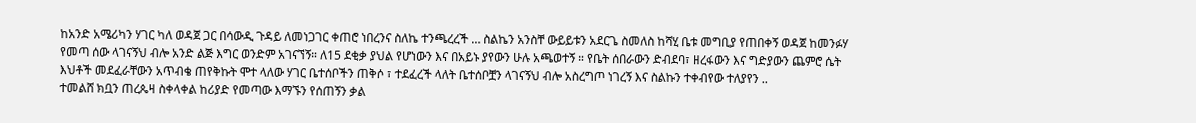ከአንድ አሜሪካን ሃገር ካለ ወዳጀ ጋር በሳውዲ ጉዳይ ለመነጋገር ቀጠሮ ነበረንና ስለኬ ተንጫረረች … ስልኬን አንስቸ ውይይቱን አደርጌ ስመለስ ከሻሂ ቤቱ መግቢያ የጠበቀኝ ወዳጀ ከመንፉሃ የመጣ ሰው ላገናኝህ ብሎ አንድ ልጅ እግር ወንድም አገናኘኝ። ለ15 ደቂቃ ያህል የሆነውን እና በአይኑ ያየውን ሁሉ አጫወተኝ ። የቤት ሰበራውን ድብደባ፣ ዘረፋውን እና ግድያውን ጨምሮ ሴት እህቶች መደፈራቸውን አጥብቄ ጠየቅኩት ሞተ ላለው ሃገር ቤተሰቦችን ጠቅሶ ፣ ተደፈረች ላለት ቤተሰቦቿን ላገናኝህ ብሎ አስረግጦ ነገረኝ እና ስልኩን ተቀብየው ተለያየን ..
ተመልሸ ክቧን ጠረጴዛ ስቀላቀል ከሪያድ የመጣው እማኙን የሰጠኝን ቃል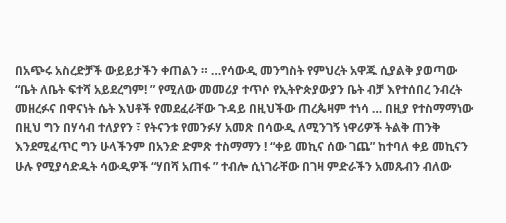በአጭሩ አስረድቻች ውይይታችን ቀጠልን ። …የሳውዲ መንግስት የምህረት አዋጁ ሲያልቅ ያወጣው “ቤት ለቤት ፍተሻ አይደረግም! ” የሚለው መመሪያ ተጥሶ የኢትዮጵያውያን ቤት ብቻ እየተሰበረ ንብረት መዘረፉና በዋናነት ሴት እህቶች የመደፈራቸው ጉዳይ በዚህችው ጠረጴዛም ተነሳ … በዚያ የተስማማነው በዚህ ግን በሃሳብ ተለያየን ፣ የትናንቱ የመንፉሃ አመጽ በሳውዲ ለሚንገኝ ነዋሪዎች ትልቅ ጠንቅ እንደሚፈጥር ግን ሁላችንም በአንድ ድምጽ ተስማማን ! “ቀይ መኪና ሰው ገጨ” ከተባለ ቀይ መኪናን ሁሉ የሚያሳድዱት ሳውዲዎች “ሃበሻ አጠፋ ” ተብሎ ሲነገራቸው በገዛ ምድራችን አመጹብን ብለው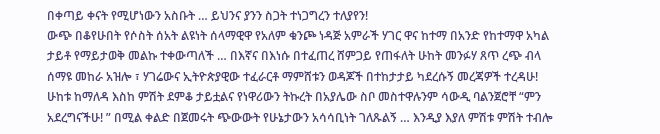በቀጣይ ቀናት የሚሆነውን አስቡት … ይህንና ያንን ስጋት ተነጋግረን ተለያየን!
ውጭ በቆየሁበት የሶስት ሰአት ልዩነት ሰላማዊዋ የአለም ቁንጮ ነዳጅ አምራች ሃገር ዋና ከተማ በአንድ የከተማዋ አካል ታይቶ የማይታወቅ መልኩ ተቀውጣለች … በእኛና በእነሱ በተፈጠረ ሸምጋይ የጠፋለት ሁከት መንፉሃ ጸጥ ረጭ ብላ ሰማዩ መከራ አዝሎ ፣ ሃገሬውና ኢትዮጵያዊው ተፈራርቶ ማምሸቱን ወዳጆች በተከታታይ ካደረሱኝ መረጃዎች ተረዳሁ! ሁከቱ ከማለዳ እስከ ምሽት ደምቆ ታይቷልና የነዋሪውን ትኩረት በአያሌው ስቦ መስተዋሉንም ሳውዲ ባልንጀሮቸ “ምን አደረግናችሁ! ” በሚል ቀልድ በጀመሩት ጭውውት የሁኔታውን አሳሳቢነት ገለጹልኝ … እንዲያ እያለ ምሽቱ ምሽት ተብሎ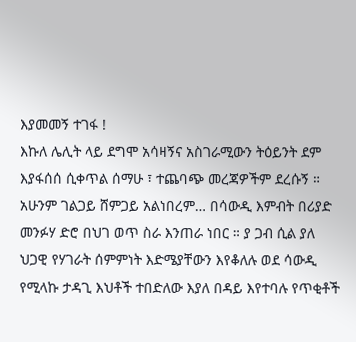እያመመኝ ተገፋ !
እኩለ ሌሊት ላይ ደግሞ አሳዛኝና አስገራሚውን ትዕይንት ደም እያፋሰሰ ሲቀጥል ሰማሁ ፣ ተጨባጭ መረጃዎችም ደረሱኝ ። አሁንም ገልጋይ ሸምጋይ አልነበረም… በሳውዲ እምብት በሪያድ መንፉሃ ድሮ በህገ ወጥ ስራ እንጠራ ነበር ። ያ ጋብ ሲል ያለ ህጋዊ የሃገራት ሰምምነት እድሜያቸውን እየቆለሉ ወደ ሳውዲ የሚላኩ ታዳጊ እህቶች ተበድለው እያለ በዳይ እየተባሉ የጥቂቶች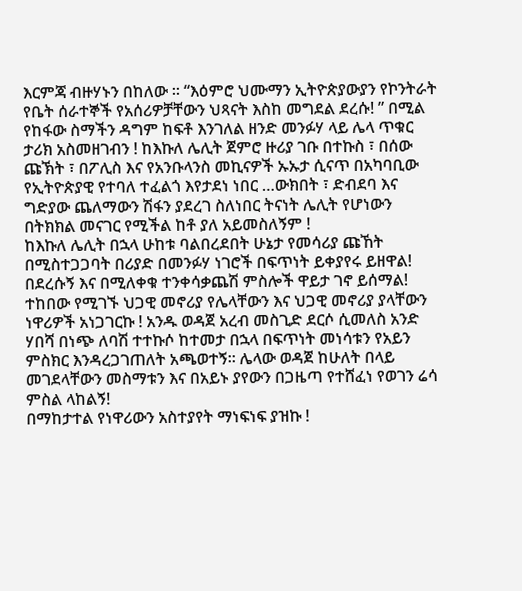እርምጃ ብዙሃኑን በከለው ። “እዕምሮ ህሙማን ኢትዮጵያውያን የኮንትራት የቤት ሰራተኞች የአሰሪዎቻቸውን ህጻናት እስከ መግደል ደረሱ! ” በሚል የከፋው ስማችን ዳግም ከፍቶ እንገለል ዘንድ መንፉሃ ላይ ሌላ ጥቁር ታሪክ አስመዘገብን ! ከእኩለ ሌሊት ጀምሮ ዙሪያ ገቡ በተኩስ ፣ በሰው ጩኽት ፣ በፖሊስ እና የአንቡላንስ መኪናዎች ኡኡታ ሲናጥ በአካባቢው የኢትዮጵያዊ የተባለ ተፈልጎ እየታደነ ነበር …ውክበት ፣ ድብደባ እና ግድያው ጨለማውን ሽፋን ያደረገ ስለነበር ትናነት ሌሊት የሆነውን በትክክል መናገር የሚችል ከቶ ያለ አይመስለኝም !
ከእኩለ ሌሊት በኋላ ሁከቱ ባልበረደበት ሁኔታ የመሳሪያ ጩኸት በሚስተጋጋባት በሪያድ በመንፉሃ ነገሮች በፍጥነት ይቀያየሩ ይዘዋል! በደረሱኝ እና በሚለቀቁ ተንቀሳቃጨሽ ምስሎች ዋይታ ገኖ ይሰማል! ተከበው የሚገኙ ህጋዊ መኖሪያ የሌላቸውን እና ህጋዊ መኖሪያ ያላቸውን ነዋሪዎች አነጋገርኩ ! አንዱ ወዳጀ አረብ መስጊድ ደርሶ ሲመለስ አንድ ሃበሻ በነጭ ለባሽ ተተኩሶ ከተመታ በኋላ በፍጥነት መነሳቱን የአይን ምስክር እንዳረጋገጠለት አጫወተኝ። ሌላው ወዳጀ ከሁለት በላይ መገደላቸውን መስማቱን እና በአይኑ ያየውን በጋዜጣ የተሸፈነ የወገን ሬሳ ምስል ላከልኝ!
በማከታተል የነዋሪውን አስተያየት ማነፍነፍ ያዝኩ !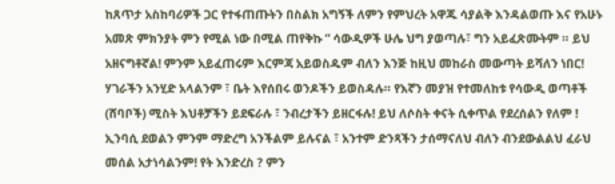ከጸጥታ አስከባሪዎች ጋር የተፋጠጡትን በስልክ አግኝች ለምን የምህረት አዋጁ ሳያልቅ እንዳልወጡ እና የአሁኑ አመጽ ምክንያት ምን የሚል ነው በሚል ጠየቅኩ ” ሳውዲዎች ሁሌ ህግ ያወጣሉ፣ ግን አይፈጽሙትም ። ይህ አዘናግቶኛል! ምንም አይፈጠሩም እርምጃ አይወስዱም ብለን እንጅ ከዚህ መከራስ መውጣት ይሻለን ነበር! ሃገራችን አንሂድ አላልንም ፣ ቤት እየሰበሩ ወንዶችን ይወስዳሉ። የእኛን መያዝ የተመለከቱ የሳውዲ ወጣቶች (ሸባቦች) ሚስት እህቶቻችን ይደፍራሉ ፣ ንብረታችን ይዘርፋሉ! ይህ ለሶስት ቀናት ሲቀጥል የደረሰልን የለም ! ኢንባሲ ደወልን ምንም ማድረግ አንችልም ይሉናል ፣ አንተም ድንጻችን ታሰማናለህ ብለን ብንደውልልህ ፈራህ መሰል አታነሳልንም! የት እንድረስ ? ምን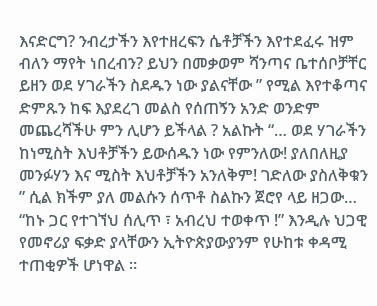እናድርግ? ንብረታችን እየተዘረፍን ሴቶቻችን እየተደፈሩ ዝም ብለን ማየት ነበረብን? ይህን በመቃወም ሻንጣና ቤተሰቦቻቸር ይዘን ወደ ሃገራችን ስደዱን ነው ያልናቸው ” የሚል እየተቆጣና ድምጹን ከፍ እያደረገ መልስ የሰጠኝን አንድ ወንድም መጨረሻችሁ ምን ሊሆን ይችላል ? አልኩት “… ወደ ሃገራችን ከነሚስት እህቶቻችን ይውሰዱን ነው የምንለው! ያለበለዚያ መንፉሃን እና ሚስት እህቶቻችን አንለቅም! ገድለው ያስለቅቁን ” ሲል ክችም ያለ መልሱን ሰጥቶ ስልኩን ጀሮየ ላይ ዘጋው…
“ከኑ ጋር የተገኘህ ሰሊጥ ፣ አብረህ ተወቀጥ !” እንዲሉ ህጋዊ የመኖሪያ ፍቃድ ያላቸውን ኢትዮጵያውያንም የሁከቱ ቀዳሚ ተጠቂዎች ሆነዋል ።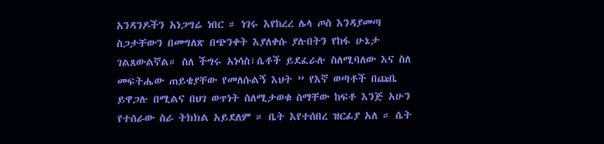አንዳንዶችን አነጋግሬ ነበር ። ነገሩ እየከረረ ሌላ ጦስ እንዳያመጣ ስጋታቸውን በመግለጽ በጭንቀት እያለቀሱ ያሉበትን የከፋ ሁኔታ ገልጸውልኛል። ስለ ችግሩ አነሳስ፣ሴቶች ይደፈራሉ ስለሚባለው እና ስለ መፍትሔው ጠይቄያቸው የመለሱልኝ እህት ” የእኛ ወጣቶች በጩቤ ይዋጋሉ በሚልና በህገ ወጥነት ስለሚታወቁ ስማቸው ከፍቶ እንጅ አሁን የተሰራው ስራ ትክክል አይደለም ። ቤት እየተሰበረ ዝርፊያ አለ ። ሴት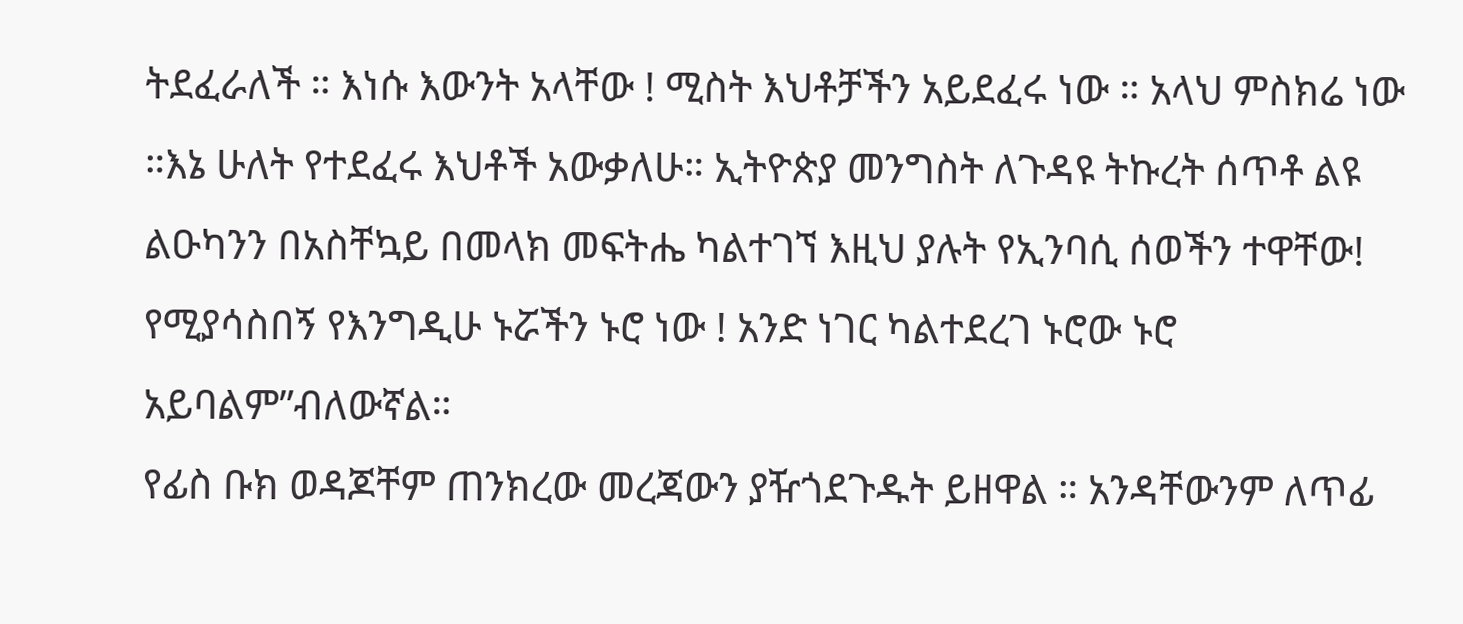ትደፈራለች ። እነሱ እውንት አላቸው ! ሚስት እህቶቻችን አይደፈሩ ነው ። አላህ ምስክሬ ነው ።እኔ ሁለት የተደፈሩ እህቶች አውቃለሁ። ኢትዮጵያ መንግስት ለጉዳዩ ትኩረት ሰጥቶ ልዩ ልዑካንን በአስቸኳይ በመላክ መፍትሔ ካልተገኘ እዚህ ያሉት የኢንባሲ ሰወችን ተዋቸው! የሚያሳስበኝ የእንግዲሁ ኑሯችን ኑሮ ነው ! አንድ ነገር ካልተደረገ ኑሮው ኑሮ አይባልም”ብለውኛል።
የፊስ ቡክ ወዳጆቸም ጠንክረው መረጃውን ያዥጎደጉዱት ይዘዋል ። አንዳቸውንም ለጥፊ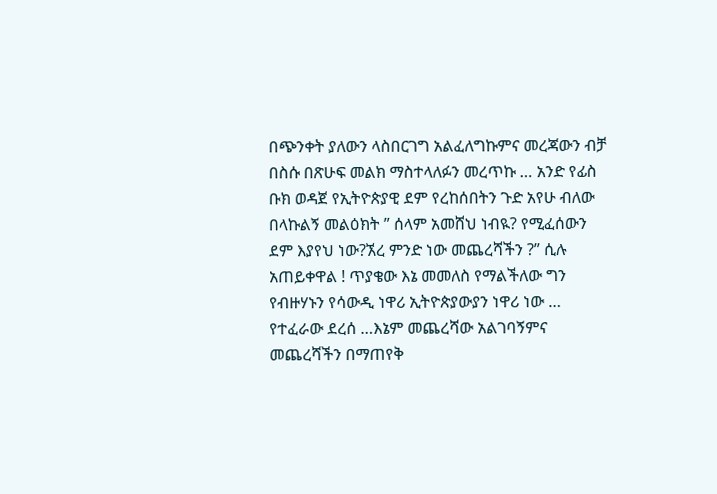በጭንቀት ያለውን ላስበርገግ አልፈለግኩምና መረጃውን ብቻ በስሱ በጽሁፍ መልክ ማስተላለፉን መረጥኩ … አንድ የፊስ ቡክ ወዳጀ የኢትዮጵያዊ ደም የረከሰበትን ጉድ አየሁ ብለው በላኩልኝ መልዕክት ” ሰላም አመሸህ ነብዪ? የሚፈሰውን ደም እያየህ ነው?ኧረ ምንድ ነው መጨረሻችን ?” ሲሉ አጠይቀዋል ! ጥያቄው እኔ መመለስ የማልችለው ግን የብዙሃኑን የሳውዲ ነዋሪ ኢትዮጵያውያን ነዋሪ ነው … የተፈራው ደረሰ …እኔም መጨረሻው አልገባኝምና መጨረሻችን በማጠየቅ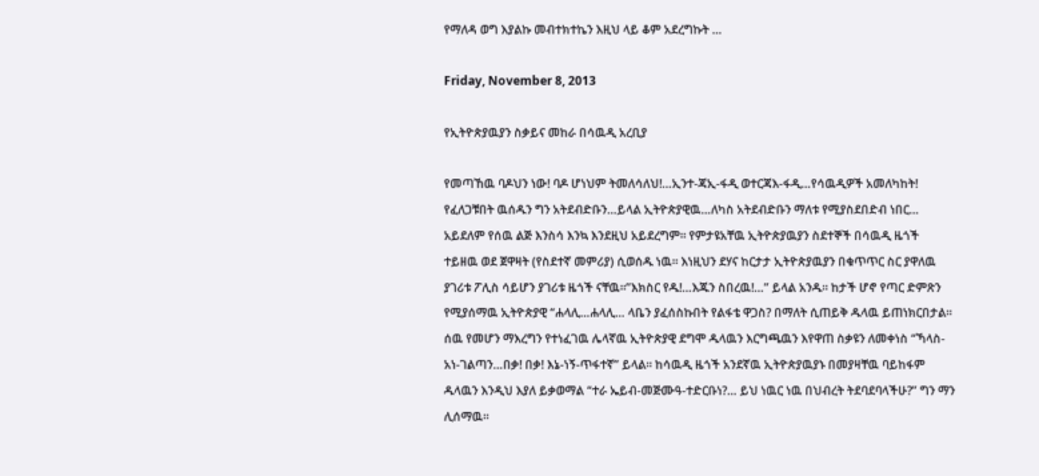የማለዳ ወግ እያልኩ መብተክተኬን እዚህ ላይ ቆም አደረግኩት …

Friday, November 8, 2013

የኢትዮጵያዉያን ስቃይና መከራ በሳዉዲ አረቢያ

የመጣኸዉ ባዶህን ነው! ባዶ ሆነህም ትመለሳለህ!…ኢንተ-ጃኢ-ፋዲ ወተርጃእ-ፋዲ…የሳዉዲዎች አመለካከት!
የፈለጋቹበት ዉሰዱን ግን አትደብድቡን…ይላል ኢትዮጵያዊዉ…ለካስ አትደብድቡን ማለቱ የሚያስደበድብ ነበር…
አይደለም የሰዉ ልጅ እንስሳ እንኳ እንደዚህ አይደረግም። የምታዩአቸዉ ኢትዮጵያዉያን ስደተኞች በሳዉዲ ዜጎች ተይዘዉ ወደ ጀዋዛት (የስደተኛ መምሪያ) ሲወሰዱ ነዉ። እነዚህን ደሃና ከርታታ ኢትዮጵያዉያን በቁጥጥር ስር ያዋለዉ ያገሪቱ ፖሊስ ሳይሆን ያገሪቱ ዜጎች ናቸዉ።”እክስር የዱ!…እጁን ስበረዉ!…” ይላል አንዱ። ከታች ሆኖ የጣር ድምጽን የሚያሰማዉ ኢትዮጵያዊ “ሐላሊ…ሐላሊ… ላቤን ያፈሰስኩበት የልፋቴ ዋጋስ? በማለት ሲጠይቅ ዱላዉ ይጠነክርበታል።
ሰዉ የመሆን ማእረግን የተነፈገዉ ሌላኛዉ ኢትዮጵያዊ ደግሞ ዱላዉን እርግጫዉን እየዋጠ ስቃዩን ለመቀነስ “ኻላስ-አነ-ገልጣን…በቃ! በቃ! እኔ-ነኝ-ጥፋተኛ” ይላል። ከሳዉዲ ዜጎች አንደኛዉ ኢትዮጵያዉያኑ በመያዛቸዉ ባይከፋም ዱላዉን እንዲህ እያለ ይቃወማል “ተራ ኤይብ-መጅሙዓ-ተድርቡነ?… ይህ ነዉር ነዉ በህብረት ትደባደባላችሁ?” ግን ማን ሊሰማዉ።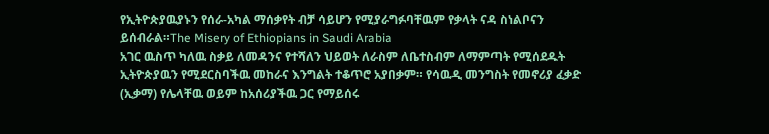የኢትዮጵያዉያኑን የሰራ-አካል ማሰቃየት ብቻ ሳይሆን የሚያራግፉባቸዉም የቃላት ናዳ ስነልቦናን ይሰብራል።The Misery of Ethiopians in Saudi Arabia
አገር ዉስጥ ካለዉ ስቃይ ለመዳንና የተሻለን ህይወት ለራስም ለቤተስብም ለማምጣት የሚሰደዱት ኢትዮጵያዉን የሚደርስባችዉ መከራና እንግልት ተቆጥሮ አያበቃም። የሳዉዲ መንግስት የመኖሪያ ፈቃድ (ኢቃማ) የሌላቸዉ ወይም ከአሰሪያችዉ ጋር የማይሰሩ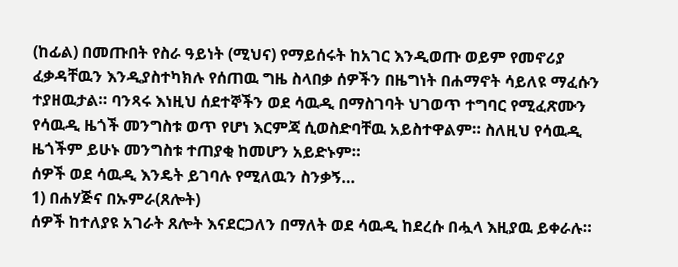(ከፊል) በመጡበት የስራ ዓይነት (ሚህና) የማይሰሩት ከአገር እንዲወጡ ወይም የመኖሪያ ፈቃዳቸዉን እንዲያስተካክሉ የሰጠዉ ግዜ ስላበቃ ሰዎችን በዜግነት በሐማኖት ሳይለዩ ማፈሱን ተያዘዉታል። ባንጻሩ እነዚህ ሰደተኞችን ወደ ሳዉዲ በማስገባት ህገወጥ ተግባር የሚፈጽሙን የሳዉዲ ዜጎች መንግስቱ ወጥ የሆነ እርምጃ ሲወስድባቸዉ አይስተዋልም። ስለዚህ የሳዉዲ ዜጎችም ይሁኑ መንግስቱ ተጠያቂ ከመሆን አይድኑም።
ሰዎች ወደ ሳዉዲ እንዴት ይገባሉ የሚለዉን ስንቃኝ…
1) በሐሃጅና በኡምራ(ጸሎት)
ሰዎች ከተለያዩ አገራት ጸሎት እናደርጋለን በማለት ወደ ሳዉዲ ከደረሱ በሗላ እዚያዉ ይቀራሉ።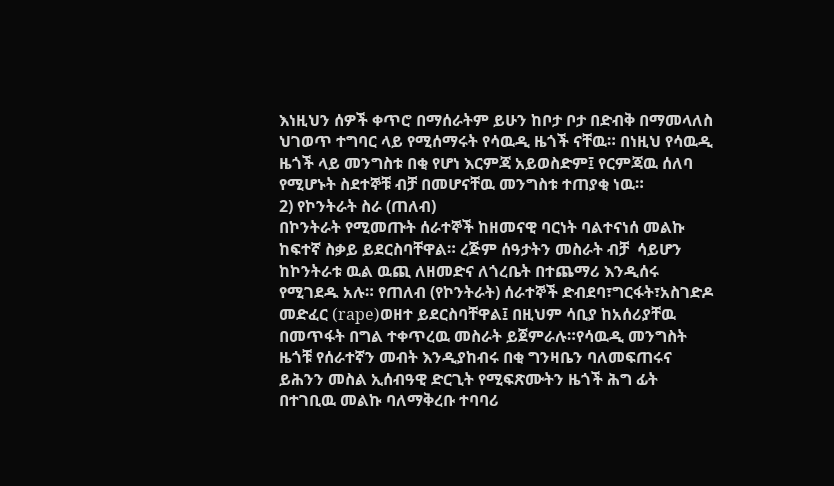እነዚህን ሰዎች ቀጥሮ በማሰራትም ይሁን ከቦታ ቦታ በድብቅ በማመላለስ ህገወጥ ተግባር ላይ የሚሰማሩት የሳዉዲ ዜጎች ናቸዉ። በነዚህ የሳዉዲ ዜጎች ላይ መንግስቱ በቂ የሆነ እርምጃ አይወስድም፤ የርምጃዉ ሰለባ የሚሆኑት ስደተኞቹ ብቻ በመሆናቸዉ መንግስቱ ተጠያቂ ነዉ።
2) የኮንትራት ስራ (ጠለብ)
በኮንትራት የሚመጡት ሰራተኞች ከዘመናዊ ባርነት ባልተናነሰ መልኩ ከፍተኛ ስቃይ ይደርስባቸዋል። ረጅም ሰዓታትን መስራት ብቻ  ሳይሆን ከኮንትራቱ ዉል ዉጪ ለዘመድና ለጎረቤት በተጨማሪ እንዲሰሩ የሚገደዱ አሉ። የጠለብ (የኮንትራት) ሰራተኞች ድብደባ፣ግርፋት፣አስገድዶ መድፈር (rape)ወዘተ ይደርስባቸዋል፤ በዚህም ሳቢያ ከአሰሪያቸዉ በመጥፋት በግል ተቀጥረዉ መስራት ይጀምራሉ።የሳዉዲ መንግስት ዜጎቹ የሰራተኛን መብት እንዲያከብሩ በቂ ግንዛቤን ባለመፍጠሩና  ይሕንን መስል ኢሰብዓዊ ድርጊት የሚፍጽሙትን ዜጎች ሕግ ፊት በተገቢዉ መልኩ ባለማቅረቡ ተባባሪ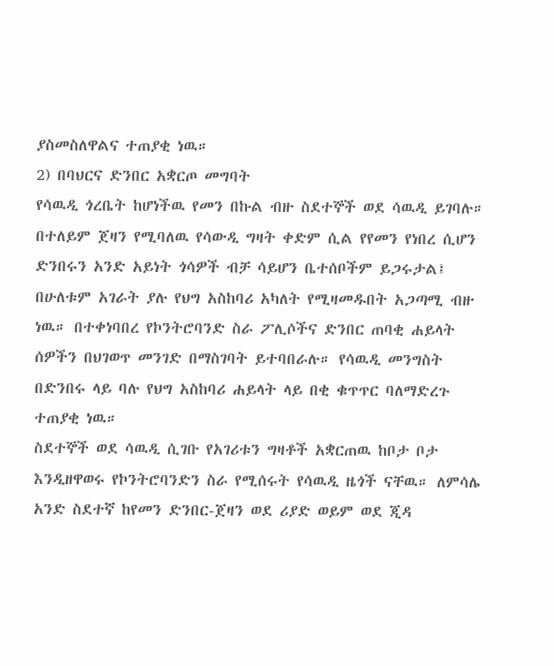ያስመስለዋልና ተጠያቂ ነዉ።
2) በባህርና ድንበር አቋርጦ መግባት
የሳዉዲ ጎረቤት ከሆነችዉ የመን በኩል ብዙ ስደተኞች ወደ ሳዉዲ ይገባሉ። በተለይም ጀዛን የሚባለዉ የሳውዲ ግዛት ቀድም ሲል የየመን የነበረ ሲሆን ድንበሩን አንድ አይነት ጎሳዎች ብቻ ሳይሆን ቤተሰቦችም ይጋሩታል፤ በሁለቱም አገራት ያሉ የህግ አስከባሪ አካለት የሚዛመዱበት አጋጣሚ ብዙ ነዉ። በተቀነባበረ የኮንትሮባንድ ስራ ፖሊሶችና ድንበር ጠባቂ ሐይላት ሰዎችን በህገወጥ መንገድ በማስገባት ይተባበራሉ። የሳዉዲ መንግስት በድንበሩ ላይ ባሉ የህግ አስከባሪ ሐይላት ላይ በቂ ቁጥጥር ባለማድረጉ ተጠያቂ ነዉ።
ስደተኞች ወደ ሳዉዲ ሲገቡ የአገሪቱን ግዛቶች አቋርጠዉ ከቦታ ቦታ እንዲዘዋወሩ የኮንትሮባንድን ስራ የሚሰሩት የሳዉዲ ዜጎች ናቸዉ። ለምሳሌ አንድ ስደተኛ ከየመን ድንበር-ጀዛን ወደ ሪያድ ወይም ወደ ጂዳ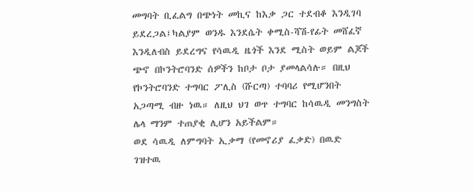መግባት ቢፈልግ በጭነት መኪና ከእቃ ጋር ተደብቆ እንዲገባ ይደረጋል፤ካልያም ወንዱ እንደሴት ቀሚስ-ሻሽ-የፊት መሸፈኛ እንዲለብስ ይደረግና የሳዉዲ ዜጎች እንደ ሚስት ወይም ልጆች ጭኖ በኮንትሮባንድ ሰዎችን ከቦታ ቦታ ያመላልሳሉ። በዚህ የኮንትሮባንድ ተግባር ፖሊስ (ሹርጣ) ተባባሪ የሚሆንበት አጋጣሚ ብዙ ነዉ። ለዚህ ህገ ወጥ ተግባር ከሳዉዲ መንግስት ሌላ ማንም ተጠያቂ ሊሆን አይችልም።
ወደ ሳዉዲ ለምግባት ኢቃማ (የመኖሪያ ፈቃድ) በዉድ ገዝተዉ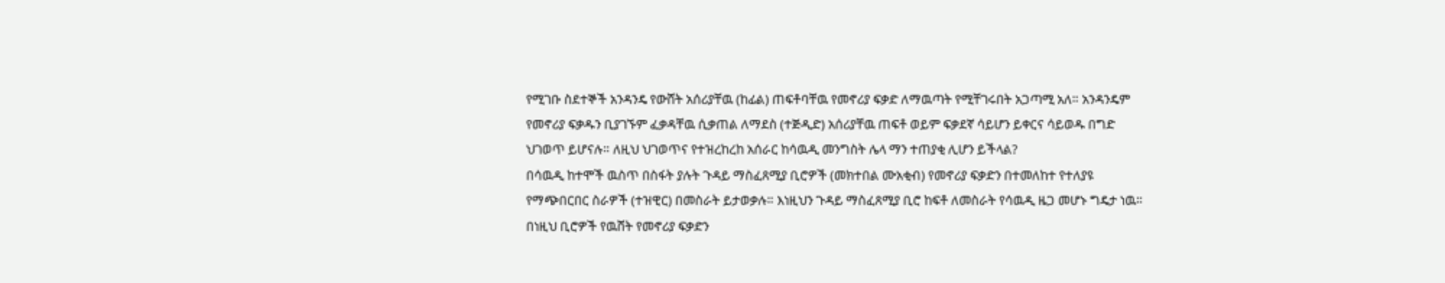የሚገቡ ስደተኞች አንዳንዴ የውሸት አሰሪያቸዉ (ከፊል) ጠፍቶባቸዉ የመኖሪያ ፍቃድ ለማዉጣት የሚቸገሩበት አጋጣሚ አለ። አንዳንዴም የመኖሪያ ፍቃዱን ቢያገኙም ፈቃዳቸዉ ሲቃጠል ለማደስ (ተጅዲድ) አሰሪያቸዉ ጠፍቶ ወይም ፍቃደኛ ሳይሆን ይቀርና ሳይወዱ በግድ ህገወጥ ይሆናሉ። ለዚህ ህገወጥና የተዝረከረከ አሰራር ከሳዉዲ መንግስት ሌላ ማን ተጠያቂ ሊሆን ይችላል?
በሳዉዲ ከተሞች ዉስጥ በስፋት ያሉት ጉዳይ ማስፈጸሚያ ቢሮዎች (መክተበል ሙአቂብ) የመኖሪያ ፍቃድን በተመለከተ የተለያዩ የማጭበርበር ስራዎች (ተዝዊር) በመስራት ይታወቃሉ። እነዚህን ጉዳይ ማስፈጸሚያ ቢሮ ከፍቶ ለመስራት የሳዉዲ ዜጋ መሆኑ ግዴታ ነዉ። በነዚህ ቢሮዎች የዉሸት የመኖሪያ ፍቃድን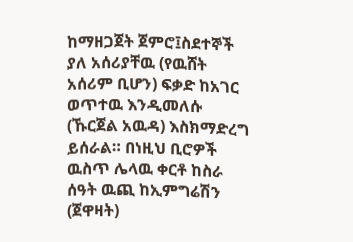ከማዘጋጀት ጀምሮ፤ስደተኞች ያለ አሰሪያቸዉ (የዉሸት አሰሪም ቢሆን) ፍቃድ ከአገር ወጥተዉ እንዲመለሱ (ኹርጀል አዉዳ) እስክማድረግ ይሰራል። በነዚህ ቢሮዎች ዉስጥ ሌላዉ ቀርቶ ከስራ ሰዓት ዉጪ ከኢምግሬሽን (ጀዋዛት)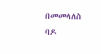በመመላለስ ባዶ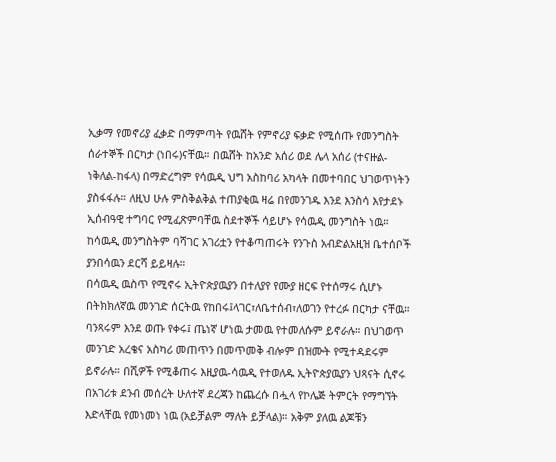ኢቃማ የመኖሪያ ፈቃድ በማምጣት የዉሸት የምኖሪያ ፍቃድ የሚሰጡ የመንግስት ሰራተኞች በርካታ (ነበሩ)ናቸዉ። በዉሸት ከአንድ አሰሪ ወደ ሌላ አሰሪ (ተናዙል-ነቅለል-ከፋላ) በማድረግም የሳዉዲ ህግ አስከባሪ አካላት በመተባበር ህገወጥነትን ያስፋፋሉ። ለዚህ ሁሉ ምስቅልቅል ተጠያቂዉ ዛሬ በየመንገዱ እንደ እንስሳ እየታደኑ ኢሰብዓዊ ተግባር የሚፈጽምባቸዉ ስደተኞች ሳይሆኑ የሳዉዲ መንግስት ነዉ። ከሳዉዲ መንግስትም ባሻገር አገሪቷን የተቆጣጠሩት የንጉስ አብድልአዚዝ ቤተሰቦች ያንበሳዉን ደርሻ ይይዛሉ።
በሳዉዲ ዉስጥ የሚኖሩ ኢትዮጵያዉያን በተለያየ የሙያ ዘርፍ የተሰማሩ ሲሆኑ በትክክለኛዉ መንገድ ሰርትዉ የከበሩ፤ላገር፣ለቤተሰብ፣ለወገን የተረፉ በርካታ ናቸዉ። ባንጻሩም እንደ ወጡ የቀሩ፤ ጤነኛ ሆነዉ ታመዉ የተመለሱም ይኖራሉ። በህገወጥ መንገድ አረቄና አስካሪ መጠጥን በመጥመቅ ብሎም በዝሙት የሚተዳደሩም ይኖራሉ። በሺዎች የሚቆጠሩ እዚያዉ-ሳዉዲ የተወለዱ ኢትዮጵያዉያን ህጻናት ሲኖሩ በአገሪቱ ደንብ መሰረት ሁለተኛ ደረጃን ከጨረሱ በሗላ የኮሌጅ ትምርት የማግኘት እድላቸዉ የመነመነ ነዉ (አይቻልም ማለት ይቻላል)። አቅም ያለዉ ልጆቹን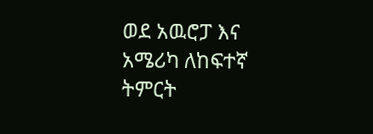ወደ አዉሮፓ እና አሜሪካ ለከፍተኛ ትምርት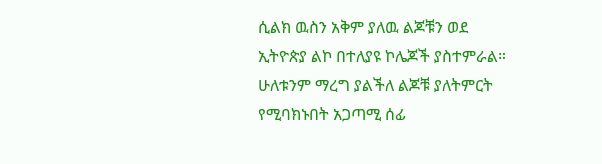ሲልክ ዉስን አቅም ያለዉ ልጆቹን ወደ ኢትዮጵያ ልኮ በተለያዩ ኮሌጆች ያስተምራል። ሁለቱንም ማረግ ያልችለ ልጆቹ ያለትምርት የሚባክኑበት አጋጣሚ ሰፊ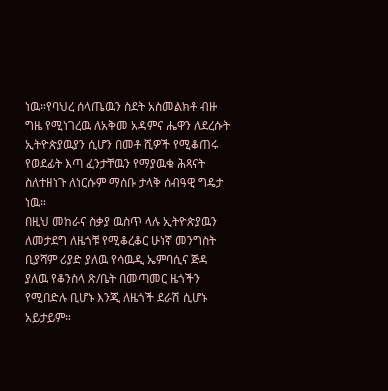ነዉ።የባህረ ሰላጤዉን ስደት አስመልክቶ ብዙ ግዜ የሚነገረዉ ለአቅመ አዳምና ሔዋን ለደረሱት ኢትዮጵያዉያን ሲሆን በመቶ ሺዎች የሚቆጠሩ የወደፊት እጣ ፈንታቸዉን የማያዉቁ ሕጻናት ስለተዘነጉ ለነርሱም ማሰቡ ታላቅ ሰብዓዊ ግዴታ ነዉ።
በዚህ መከራና ስቃያ ዉስጥ ላሉ ኢትዮጵያዉን ለመታደግ ለዜጎቹ የሚቆረቆር ሁነኛ መንግስት ቢያሻም ሪያድ ያለዉ የሳዉዲ ኤምባሲና ጅዳ ያለዉ የቆንስላ ጽ/ቤት በመጣመር ዜጎችን የሚበድሉ ቢሆኑ እንጂ ለዜጎች ደራሽ ሲሆኑ አይታይም።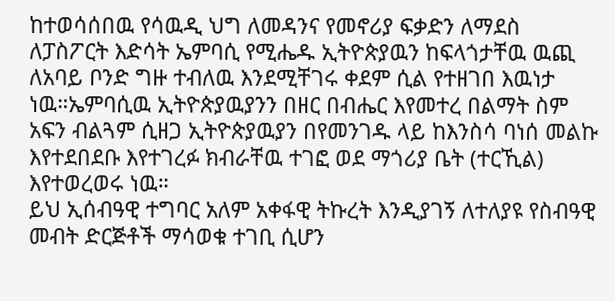ከተወሳሰበዉ የሳዉዲ ህግ ለመዳንና የመኖሪያ ፍቃድን ለማደስ ለፓስፖርት እድሳት ኤምባሲ የሚሔዱ ኢትዮጵያዉን ከፍላጎታቸዉ ዉጪ ለአባይ ቦንድ ግዙ ተብለዉ እንደሚቸገሩ ቀደም ሲል የተዘገበ እዉነታ ነዉ።ኤምባሲዉ ኢትዮጵያዉያንን በዘር በብሔር እየመተረ በልማት ስም አፍን ብልጓም ሲዘጋ ኢትዮጵያዉያን በየመንገዱ ላይ ከእንስሳ ባነሰ መልኩ እየተደበደቡ እየተገረፉ ክብራቸዉ ተገፎ ወደ ማጎሪያ ቤት (ተርኺል) እየተወረወሩ ነዉ።
ይህ ኢሰብዓዊ ተግባር አለም አቀፋዊ ትኩረት እንዲያገኝ ለተለያዩ የስብዓዊ መብት ድርጅቶች ማሳወቁ ተገቢ ሲሆን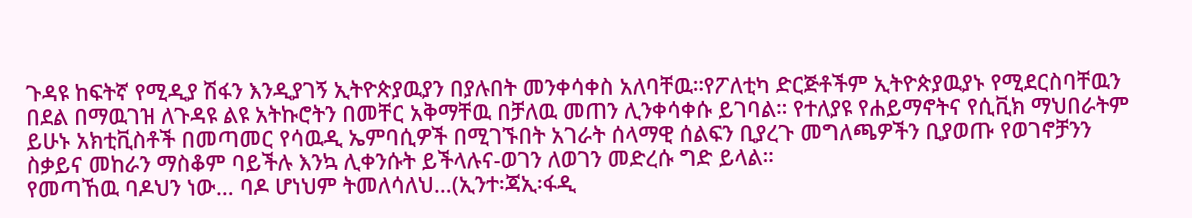ጉዳዩ ከፍትኛ የሚዲያ ሽፋን እንዲያገኝ ኢትዮጵያዉያን በያሉበት መንቀሳቀስ አለባቸዉ።የፖለቲካ ድርጅቶችም ኢትዮጵያዉያኑ የሚደርስባቸዉን በደል በማዉገዝ ለጉዳዩ ልዩ አትኩሮትን በመቸር አቅማቸዉ በቻለዉ መጠን ሊንቀሳቀሱ ይገባል። የተለያዩ የሐይማኖትና የሲቪክ ማህበራትም ይሁኑ አክቲቪስቶች በመጣመር የሳዉዲ ኤምባሲዎች በሚገኙበት አገራት ሰላማዊ ሰልፍን ቢያረጉ መግለጫዎችን ቢያወጡ የወገኖቻንን ስቃይና መከራን ማስቆም ባይችሉ እንኳ ሊቀንሱት ይችላሉና-ወገን ለወገን መድረሱ ግድ ይላል።
የመጣኸዉ ባዶህን ነው… ባዶ ሆነህም ትመለሳለህ…(ኢንተ፡ጃኢ፡ፋዲ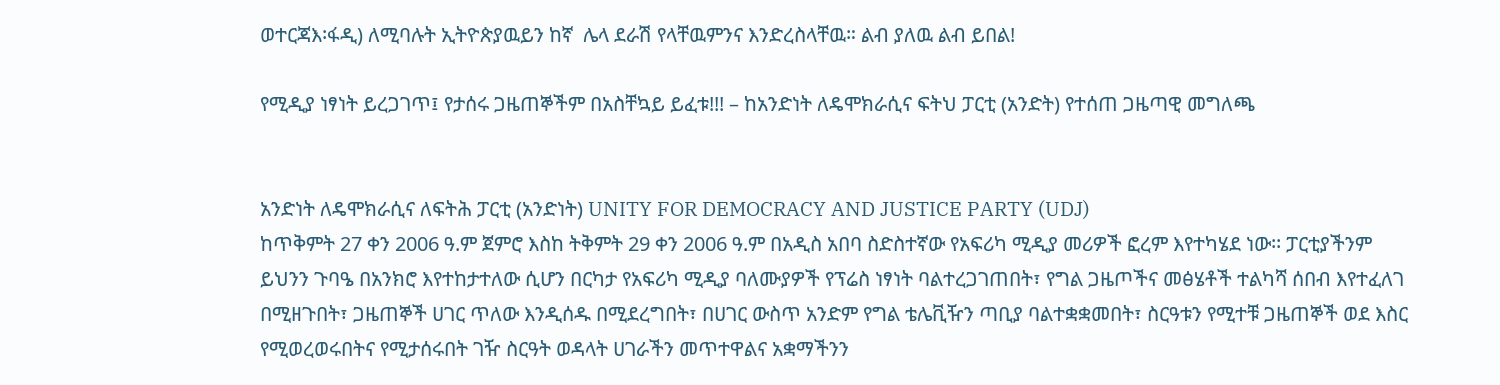ወተርጃእ፡ፋዲ) ለሚባሉት ኢትዮጵያዉይን ከኛ  ሌላ ደራሽ የላቸዉምንና እንድረስላቸዉ። ልብ ያለዉ ልብ ይበል!

የሚዲያ ነፃነት ይረጋገጥ፤ የታሰሩ ጋዜጠኞችም በአስቸኳይ ይፈቱ!!! – ከአንድነት ለዴሞክራሲና ፍትህ ፓርቲ (አንድት) የተሰጠ ጋዜጣዊ መግለጫ


አንድነት ለዴሞክራሲና ለፍትሕ ፓርቲ (አንድነት) UNITY FOR DEMOCRACY AND JUSTICE PARTY (UDJ)
ከጥቅምት 27 ቀን 2006 ዓ.ም ጀምሮ እስከ ትቅምት 29 ቀን 2006 ዓ.ም በአዲስ አበባ ስድስተኛው የአፍሪካ ሚዲያ መሪዎች ፎረም እየተካሄደ ነው፡፡ ፓርቲያችንም ይህንን ጉባዔ በአንክሮ እየተከታተለው ሲሆን በርካታ የአፍሪካ ሚዲያ ባለሙያዎች የፕሬስ ነፃነት ባልተረጋገጠበት፣ የግል ጋዜጦችና መፅሄቶች ተልካሻ ሰበብ እየተፈለገ በሚዘጉበት፣ ጋዜጠኞች ሀገር ጥለው እንዲሰዱ በሚደረግበት፣ በሀገር ውስጥ አንድም የግል ቴሌቪዥን ጣቢያ ባልተቋቋመበት፣ ስርዓቱን የሚተቹ ጋዜጠኞች ወደ እስር የሚወረወሩበትና የሚታሰሩበት ገዥ ስርዓት ወዳላት ሀገራችን መጥተዋልና አቋማችንን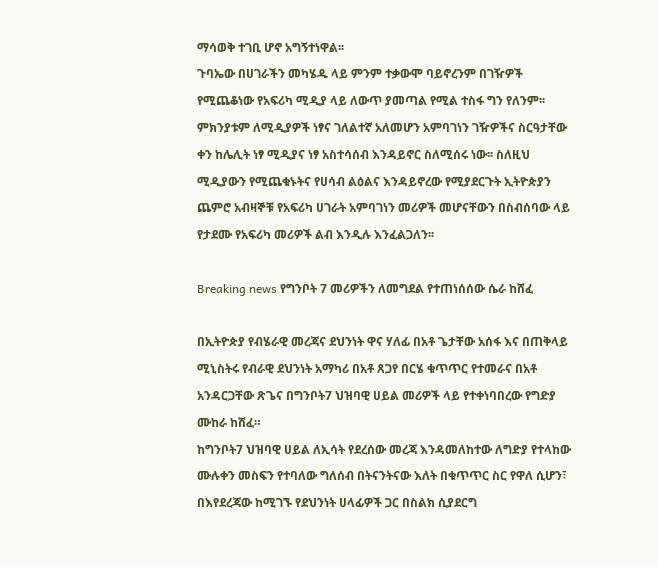ማሳወቅ ተገቢ ሆኖ አግኝተነዋል፡፡
ጉባኤው በሀገራችን መካሄዱ ላይ ምንም ተቃውሞ ባይኖረንም በገዥዎች የሚጨቆነው የአፍሪካ ሚዲያ ላይ ለውጥ ያመጣል የሚል ተስፋ ግን የለንም፡፡ ምክንያቱም ለሚዲያዎች ነፃና ገለልተኛ አለመሆን አምባገነን ገዥዎችና ስርዓታቸው ቀን ከሌሊት ነፃ ሚዲያና ነፃ አስተሳሰብ እንዳይኖር ስለሚሰሩ ነው፡፡ ስለዚህ ሚዲያውን የሚጨቁኑትና የሀሳብ ልዕልና እንዳይኖረው የሚያደርጉት ኢትዮጵያን ጨምሮ አብዛኞቹ የአፍሪካ ሀገራት አምባገነን መሪዎች መሆናቸውን በስብሰባው ላይ የታደሙ የአፍሪካ መሪዎች ልብ እንዲሉ እንፈልጋለን፡፡

Breaking news የግንቦት 7 መሪዎችን ለመግደል የተጠነሰሰው ሴራ ከሸፈ

በኢትዮጵያ የብሄራዊ መረጃና ደህንነት ዋና ሃለፊ በአቶ ጌታቸው አሰፋ እና በጠቅላይ ሚኒስትሩ የብራዊ ደህንነት አማካሪ በአቶ ጸጋየ በርሄ ቁጥጥር የተመራና በአቶ አንዳርጋቸው ጽጌና በግንቦት7 ህዝባዊ ሀይል መሪዎች ላይ የተቀነባበረው የግድያ ሙከራ ከሸፈ።
ከግንቦት7 ህዝባዊ ሀይል ለኢሳት የደረሰው መረጃ እንዳመለከተው ለግድያ የተላከው ሙሉቀን መስፍን የተባለው ግለሰብ በትናንትናው እለት በቁጥጥር ስር የዋለ ሲሆን፣ በእየደረጃው ከሚገኙ የደህንነት ሀላፊዎች ጋር በስልክ ሲያደርግ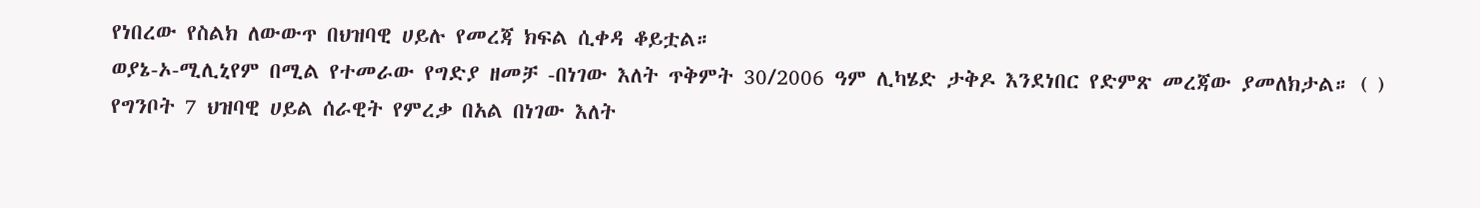የነበረው የስልክ ለውውጥ በህዝባዊ ሀይሉ የመረጃ ክፍል ሲቀዳ ቆይቷል።
ወያኔ-ኦ-ሚሊኒየም በሚል የተመራው የግድያ ዘመቻ -በነገው እለት ጥቅምት 30/2006 ዓም ሊካሄድ ታቅዶ እንደነበር የድምጽ መረጃው ያመለክታል። ( )
የግንቦት 7 ህዝባዊ ሀይል ሰራዊት የምረቃ በአል በነገው እለት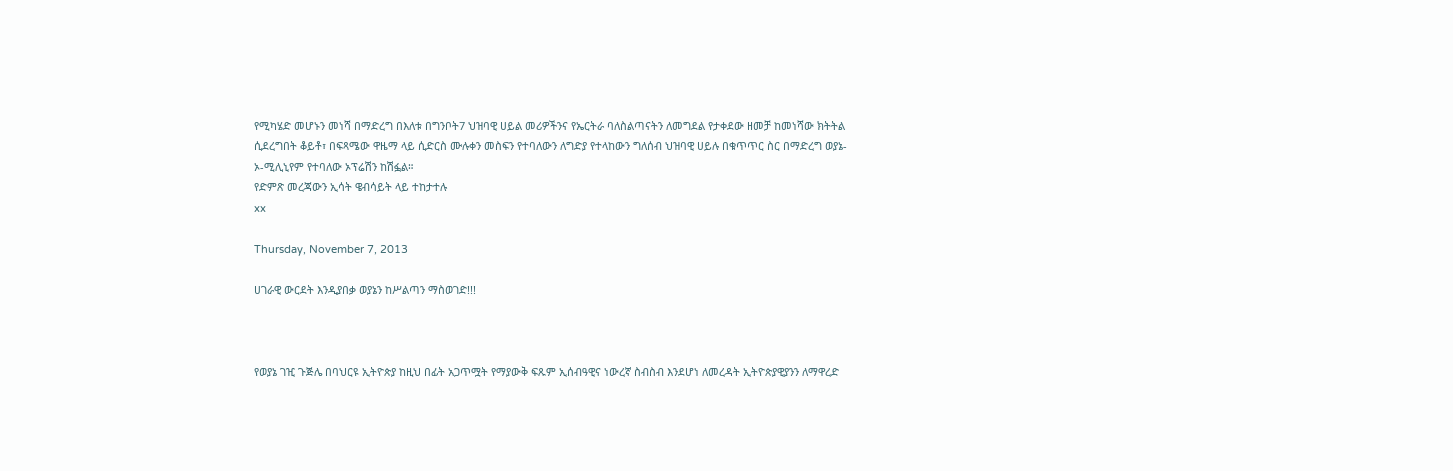የሚካሄድ መሆኑን መነሻ በማድረግ በእለቱ በግንቦት7 ህዝባዊ ሀይል መሪዎችንና የኤርትራ ባለስልጣናትን ለመግደል የታቀደው ዘመቻ ከመነሻው ክትትል ሲደረግበት ቆይቶ፣ በፍጻሜው ዋዜማ ላይ ሲድርስ ሙሉቀን መስፍን የተባለውን ለግድያ የተላከውን ግለሰብ ህዝባዊ ሀይሉ በቁጥጥር ስር በማድረግ ወያኔ-ኦ-ሚሊኒየም የተባለው ኦፕሬሽን ከሽፏል።
የድምጽ መረጃውን ኢሳት ዌብሳይት ላይ ተከታተሉ
xx

Thursday, November 7, 2013

ሀገራዊ ውርደት እንዲያበቃ ወያኔን ከሥልጣን ማስወገድ!!!



የወያኔ ገዢ ጉጅሌ በባህርዩ ኢትዮጵያ ከዚህ በፊት አጋጥሟት የማያውቅ ፍጹም ኢሰብዓዊና ነውረኛ ስብስብ እንደሆነ ለመረዳት ኢትዮጵያዊያንን ለማዋረድ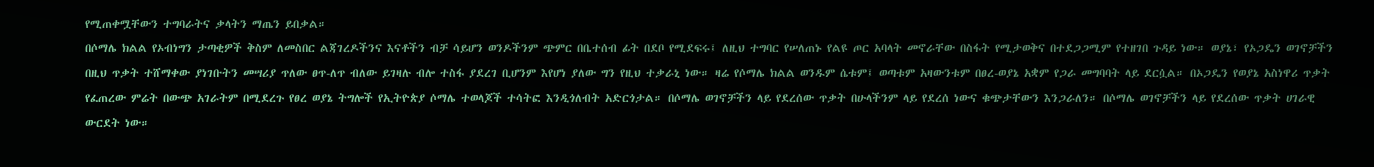የሚጠቀሟቸውን ተግባራትና ቃላትን ማጤን ይበቃል።
በሶማሌ ክልል የኦብነግን ታጣቂዎች ቅስም ለመስበር ልጃገረዶችንና እናቶችን ብቻ ሳይሆን ወንዶችንም ጭምር በቤተሰብ ፊት በደቦ የሚደፍሩ፤ ለዚህ ተግባር የሠለጠኑ የልዩ ጦር አባላት መኖራቸው በስፋት የሚታወቅና በተደጋጋሚም የተዘገበ ጉዳይ ነው። ወያኔ፣ የኦጋዴን ወገኖቻችን በዚህ ጥቃት ተሸማቀው ያነገቡትን መሣሪያ ጥለው ፀጥ-ለጥ ብለው ይገዛሉ ብሎ ተስፋ ያደረገ ቢሆንም እየሆነ ያለው ግን የዚህ ተቃራኒ ነው። ዛሬ የሶማሌ ክልል ወንዱም ሴቱም፤ ወጣቱም አዛውንቱም በፀረ-ወያኔ አቋም የጋራ መግባባት ላይ ደርሷል። በኦጋዴን የወያኔ አስነዋሪ ጥቃት የፈጠረው ምሬት በውጭ አገራትም በሚደረጉ የፀረ ወያኔ ትግሎች የኢትዮጵያ ሶማሌ ተወላጆች ተሳትፎ እንዲጎለብት አድርጎታል። በሶማሌ ወገኖቻችን ላይ የደረሰው ጥቃት በሁላችንም ላይ የደረሰ ነውና ቁጭታቸውን እንጋራለን። በሶማሌ ወገኖቻችን ላይ የደረሰው ጥቃት ሀገራዊ ውርደት ነው።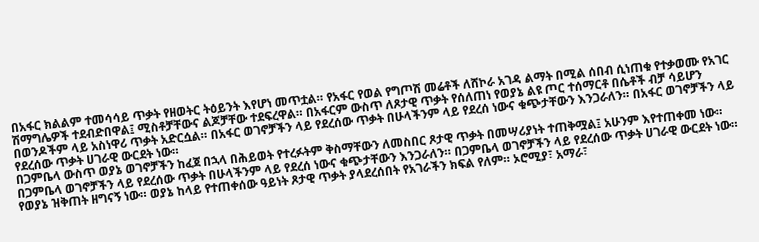በአፋር ክልልም ተመሳሳይ ጥቃት የዘወትር ትዕይንት እየሆነ መጥቷል። የአፋር የወል የግጦሽ መሬቶች ለሸኮራ አገዳ ልማት በሚል ሰበብ ሲነጠቁ የተቃወሙ የአገር ሽማግሌዎች ተደብድበዋል፤ ሚስቶቻቸውና ልጆቻቸው ተደፍረዋል። በአፋርም ውስጥ ለጾታዊ ጥቃት የሰለጠነ የወያኔ ልዩ ጦር ተሰማርቶ በሴቶች ብቻ ሳይሆን በወንዶችም ላይ አስነዋሪ ጥቃት አድርሷል። በአፋር ወገኖቻችን ላይ የደረሰው ጥቃት በሁላችንም ላይ የደረሰ ነውና ቁጭታቸውን እንጋራለን። በአፋር ወገኖቻችን ላይ የደረሰው ጥቃት ሀገራዊ ውርደት ነው።
በጋምቤላ ውስጥ ወያኔ ወገኖቻችን ከፈጀ በኋላ በሕይወት የተረፉትም ቅስማቸውን ለመስበር ጾታዊ ጥቃት በመሣሪያነት ተጠቅሟል፤ አሁንም እየተጠቀመ ነው። በጋምቤላ ወገኖቻችን ላይ የደረሰው ጥቃት በሁላችንም ላይ የደረሰ ነውና ቁጭታቸውን እንጋራለን። በጋምቤላ ወገኖቻችን ላይ የደረሰው ጥቃት ሀገራዊ ውርደት ነው።
የወያኔ ዝቅጠት ዘግናኝ ነው። ወያኔ ከላይ የተጠቀሰው ዓይነት ጾታዊ ጥቃት ያላደረሰበት የአገራችን ክፍል የለም። ኦሮሚያ፣ አማራ፣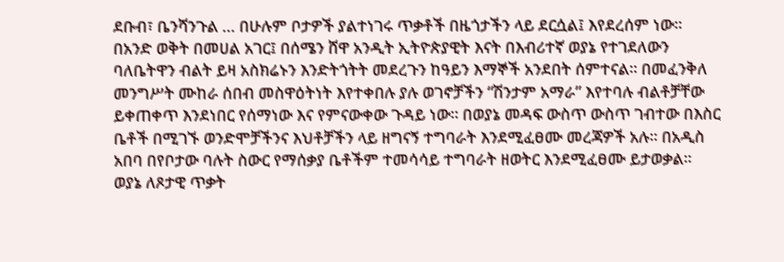ደቡብ፣ ቤንሻንጉል … በሁሉም ቦታዎች ያልተነገሩ ጥቃቶች በዜጎታችን ላይ ደርሷል፤ እየደረሰም ነው።
በአንድ ወቅት በመሀል አገር፤ በሰሜን ሸዋ አንዲት ኢትዮጵያዊት እናት በእብሪተኛ ወያኔ የተገደለውን ባለቤትዋን ብልት ይዛ አስክሬኑን እንድትጎትት መደረጉን ከዓይን እማኞች አንደበት ሰምተናል። በመፈንቅለ መንግሥት ሙከራ ሰበብ መስዋዕትነት እየተቀበሉ ያሉ ወገኖቻችን “ሽንታም አማራ” እየተባሉ ብልቶቻቸው ይቀጠቀጥ እንደነበር የሰማነው እና የምናውቀው ጉዳይ ነው። በወያኔ መዳፍ ውስጥ ውስጥ ገብተው በእስር ቤቶች በሚገኙ ወንድሞቻችንና እህቶቻችን ላይ ዘግናኝ ተግባራት እንደሚፈፀሙ መረጃዎች አሉ። በአዲስ አበባ በየቦታው ባሉት ስውር የማሰቃያ ቤቶችም ተመሳሳይ ተግባራት ዘወትር እንደሚፈፀሙ ይታወቃል።
ወያኔ ለጾታዊ ጥቃት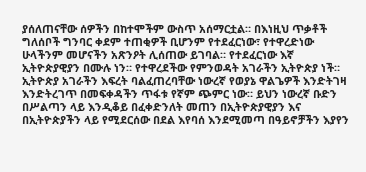ያሰለጠናቸው ሰዎችን በከተሞችም ውስጥ አሰማርቷል። በእነዚህ ጥቃቶች ግለሰቦች ግንባር ቀደም ተጠቂዎች ቢሆንም የተደፈርነው፣ የተዋረድነው ሁላችንም መሆናችን አጽንዖት ሊሰጠው ይገባል። የተደፈርነው እኛ ኢትዮጵያዊያን በሙሉ ነን። የተዋረደችው የምንወዳት አገራችን ኢትዮጵያ ነች።
ኢትዮጵያ አገራችን እፍረት ባልፈጠረባቸው ነውረኛ የወያኔ ዋልጌዎች እንድትገዛ እንድትረገጥ በመፍቀዳችን ጥፋቱ የኛም ጭምር ነው። ይህን ነውረኛ ቡድን በሥልጣን ላይ እንዲቆይ በፈቀድንለት መጠን በኢትዮጵያዊያን እና በኢትዮጵያችን ላይ የሚደርሰው በደል እየባሰ እንደሚመጣ በዓይኖቻችን እያየን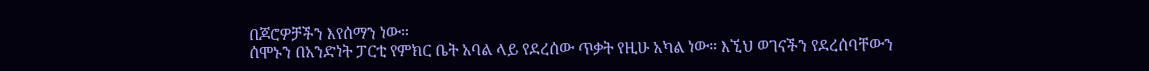በጆሮዎቻችን እየሰማን ነው።
ሰሞኑን በአንድነት ፓርቲ የምክር ቤት አባል ላይ የደረሰው ጥቃት የዚሁ አካል ነው። እኚህ ወገናችን የደረሰባቸውን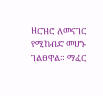ዘርዝሮ ለመናገር የሚከብድ መሆኑ ገልፀዋል። ማፈር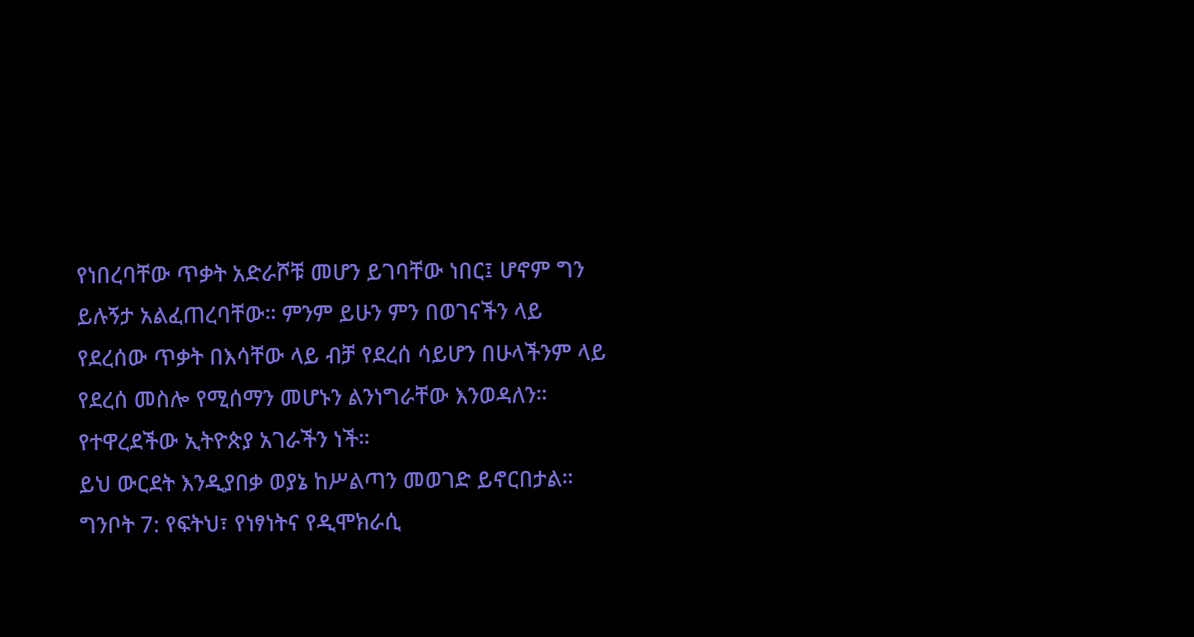የነበረባቸው ጥቃት አድራሾቹ መሆን ይገባቸው ነበር፤ ሆኖም ግን ይሉኝታ አልፈጠረባቸው። ምንም ይሁን ምን በወገናችን ላይ የደረሰው ጥቃት በእሳቸው ላይ ብቻ የደረሰ ሳይሆን በሁላችንም ላይ የደረሰ መስሎ የሚሰማን መሆኑን ልንነግራቸው እንወዳለን። የተዋረደችው ኢትዮጵያ አገራችን ነች።
ይህ ውርደት እንዲያበቃ ወያኔ ከሥልጣን መወገድ ይኖርበታል።
ግንቦት 7: የፍትህ፣ የነፃነትና የዲሞክራሲ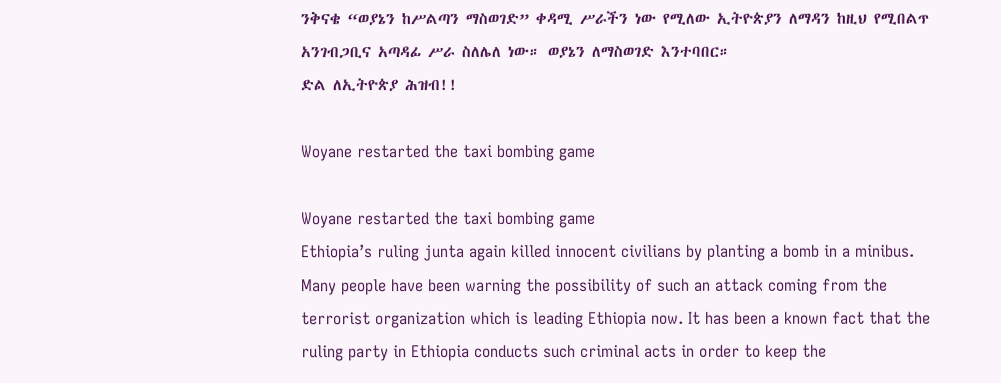ንቅናቄ “ወያኔን ከሥልጣን ማስወገድ” ቀዳሚ ሥራችን ነው የሚለው ኢትዮጵያን ለማዳን ከዚህ የሚበልጥ አንገብጋቢና አጣዳፊ ሥራ ስለሌለ ነው። ወያኔን ለማስወገድ እንተባበር።
ድል ለኢትዮጵያ ሕዝብ!!

Woyane restarted the taxi bombing game

Woyane restarted the taxi bombing game
Ethiopia’s ruling junta again killed innocent civilians by planting a bomb in a minibus. Many people have been warning the possibility of such an attack coming from the terrorist organization which is leading Ethiopia now. It has been a known fact that the ruling party in Ethiopia conducts such criminal acts in order to keep the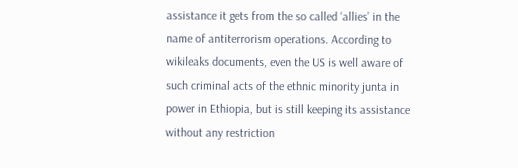assistance it gets from the so called ‘allies’ in the name of antiterrorism operations. According to wikileaks documents, even the US is well aware of such criminal acts of the ethnic minority junta in power in Ethiopia, but is still keeping its assistance without any restriction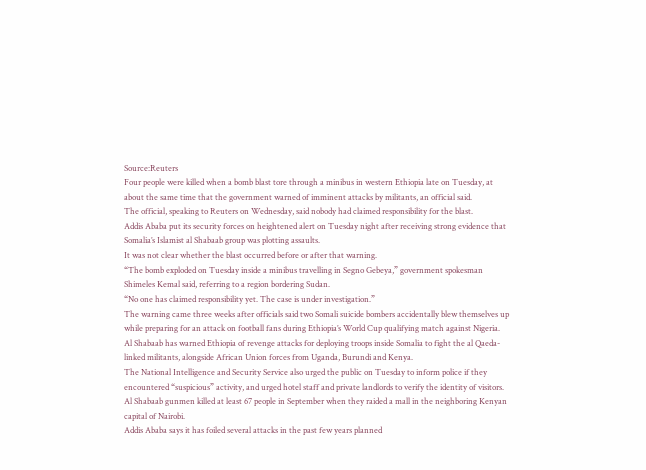Source:Reuters
Four people were killed when a bomb blast tore through a minibus in western Ethiopia late on Tuesday, at about the same time that the government warned of imminent attacks by militants, an official said.
The official, speaking to Reuters on Wednesday, said nobody had claimed responsibility for the blast.
Addis Ababa put its security forces on heightened alert on Tuesday night after receiving strong evidence that Somalia’s Islamist al Shabaab group was plotting assaults.
It was not clear whether the blast occurred before or after that warning.
“The bomb exploded on Tuesday inside a minibus travelling in Segno Gebeya,” government spokesman Shimeles Kemal said, referring to a region bordering Sudan.
“No one has claimed responsibility yet. The case is under investigation.”
The warning came three weeks after officials said two Somali suicide bombers accidentally blew themselves up while preparing for an attack on football fans during Ethiopia’s World Cup qualifying match against Nigeria.
Al Shabaab has warned Ethiopia of revenge attacks for deploying troops inside Somalia to fight the al Qaeda-linked militants, alongside African Union forces from Uganda, Burundi and Kenya.
The National Intelligence and Security Service also urged the public on Tuesday to inform police if they encountered “suspicious” activity, and urged hotel staff and private landlords to verify the identity of visitors.
Al Shabaab gunmen killed at least 67 people in September when they raided a mall in the neighboring Kenyan capital of Nairobi.
Addis Ababa says it has foiled several attacks in the past few years planned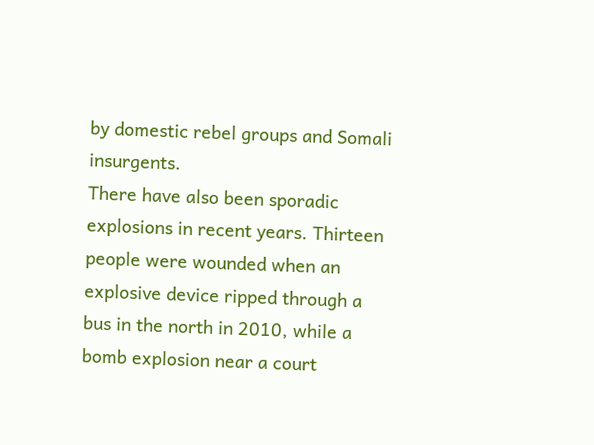by domestic rebel groups and Somali insurgents.
There have also been sporadic explosions in recent years. Thirteen people were wounded when an explosive device ripped through a bus in the north in 2010, while a bomb explosion near a court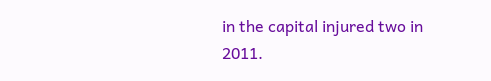in the capital injured two in 2011.